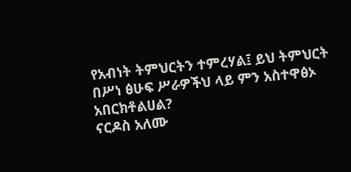የአብነት ትምህርትን ተምረሃል፤ ይህ ትምህርት በሥነ ፅሁፍ ሥራዎችህ ላይ ምን አስተዋፅኦ አበርክቶልሀል?
ናርዶስ አለሙ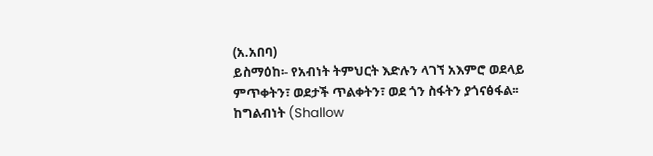(አ.አበባ)
ይስማዕከ፡- የአብነት ትምህርት እድሉን ላገኘ አእምሮ ወደላይ ምጥቀትን፣ ወደታች ጥልቀትን፣ ወደ ጎን ስፋትን ያጎናፅፋል፡፡ ከግልብነት (Shallow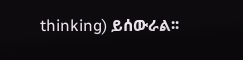thinking) ይሰውራል፡፡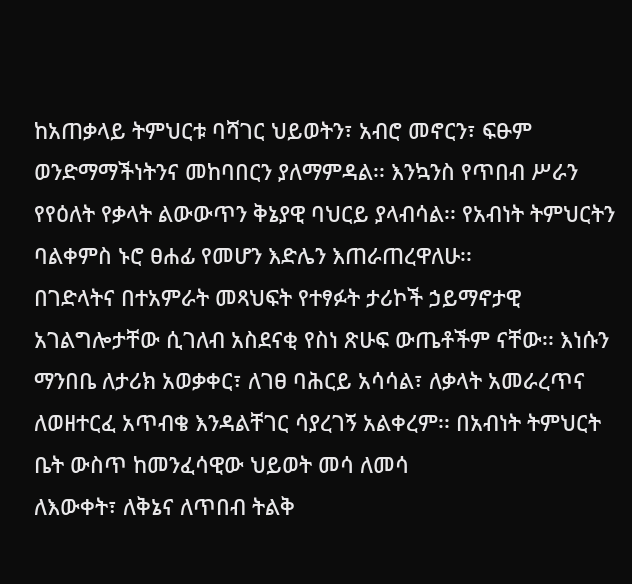ከአጠቃላይ ትምህርቱ ባሻገር ህይወትን፣ አብሮ መኖርን፣ ፍፁም ወንድማማችነትንና መከባበርን ያለማምዳል፡፡ እንኳንስ የጥበብ ሥራን የየዕለት የቃላት ልውውጥን ቅኔያዊ ባህርይ ያላብሳል፡፡ የአብነት ትምህርትን ባልቀምስ ኑሮ ፀሐፊ የመሆን እድሌን እጠራጠረዋለሁ፡፡
በገድላትና በተአምራት መጻህፍት የተፃፉት ታሪኮች ኃይማኖታዊ አገልግሎታቸው ሲገለብ አስደናቂ የስነ ጽሁፍ ውጤቶችም ናቸው፡፡ እነሱን ማንበቤ ለታሪክ አወቃቀር፣ ለገፀ ባሕርይ አሳሳል፣ ለቃላት አመራረጥና ለወዘተርፈ አጥብቄ እንዳልቸገር ሳያረገኝ አልቀረም፡፡ በአብነት ትምህርት ቤት ውስጥ ከመንፈሳዊው ህይወት መሳ ለመሳ
ለእውቀት፣ ለቅኔና ለጥበብ ትልቅ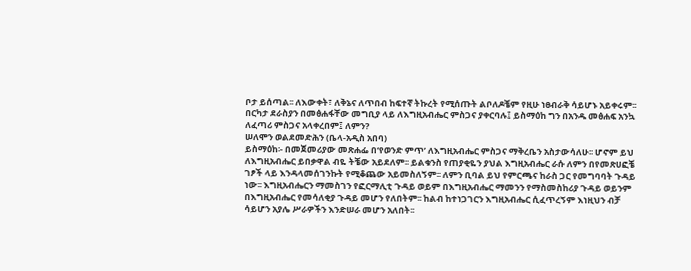ቦታ ይሰጣል፡፡ ለእውቀት፣ ለቅኔና ለጥበብ ከፍተኛ ትኩረት የሚሰጡት ልቦለዶቼም የዚሁ ነፀብራቅ ሳይሆኑ አይቀሩም፡፡
በርካታ ደራስያን በመፅሐፋቸው መግቢያ ላይ ለእግዚአብሔር ምስጋና ያቀርባሉ፤ ይስማዕከ ግን በአንዱ መፅሐፍ አንኳ ለፈጣሪ ምስጋና አላቀረበም፤ ለምን?
ሠለሞን ወልደመድሕን (ቤላ-አዲስ አበባ)
ይስማዕከ፡- በመጀመሪያው መጽሐፌ በ‘የወንድ ምጥ’ ለእግዚአብሔር ምስጋና ማቅረቤን አስታውሳለሁ፡፡ ሆኖም ይህ ለእግዚአብሔር ይበቃዋል ብዬ ትቼው አይደለም፡፡ ይልቁንስ የጠያቂዬን ያህል እግዚአብሔር ራሱ ለምን በየመጽሀፎቼ ገፆች ላይ እንዳላመሰገንኩት የሚቆጨው አይመስለኝም፡፡ ለምን ቢባል ይህ የምርጫና ከራስ ጋር የመግባባት ጉዳይ
ነው፡፡ እግዚአብሔርን ማመስገን የፎርማሊቲ ጉዳይ ወይም በእግዚአብሔር ማመንን የማስመስከሪያ ጉዳይ ወይንም በእግዚአብሔር የመሳለቂያ ጉዳይ መሆን የለበትም፡፡ ከልብ ከተነጋገርን እግዚአብሔር ሲፈጥረኝም እነዚህን ብቻ ሳይሆን አያሌ ሥራዎችን እንድሠራ መሆን አለበት፡፡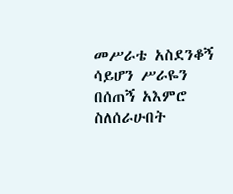መሥራቴ አስደንቆኝ ሳይሆን ሥራዬን በሰጠኝ አእምሮ ስለሰራሁበት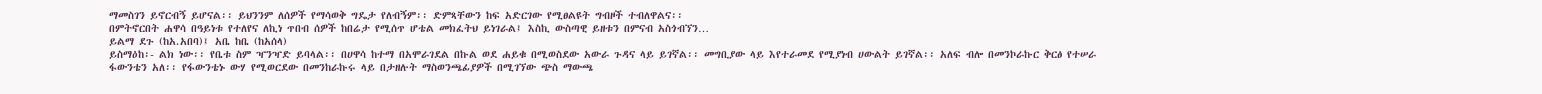ማመስገን ይኖርብኝ ይሆናል፡፡ ይህንንም ለሰዎች የማሳወቅ ግዴታ የለብኝም፡፡ ድምጻቸውን ከፍ አድርገው የሚፀልዩት ግብዞች ተብለዋልና፡፡
በምትኖርበት ሐዋሳ በዓይነቱ የተለየና ለኪነ ጥበብ ሰዎች ከበሬታ የሚሰጥ ሆቴል መክፈትህ ይነገራል፤ እስኪ ውስጣዊ ይዘቱን በምናብ አስጎብኘን…
ይልማ ደጉ (ከአ.አበባ)፤ አቤ ከቤ (ከአሰላ)
ይስማዕከ፡- ልክ ነው፡፡ የቤቱ ስም ዣንዣድ ይባላል፡፡ በሀዋሳ ከተማ በአሞራገደል በኩል ወደ ሐይቁ በሚወስደው አውራ ጉዳና ላይ ይገኛል፡፡ መግቢያው ላይ እየተራመደ የሚያነብ ሀውልት ይገኛል፡፡ አለፍ ብሎ በመንኮራኩር ቅርፅ የተሠራ ፋውንቴን አለ፡፡ የፋውንቴኑ ውሃ የሚወርደው በመንከራኩሩ ላይ በታዘሉት ማስወንጫፊያዎች በሚገኘው ጭስ ማውጫ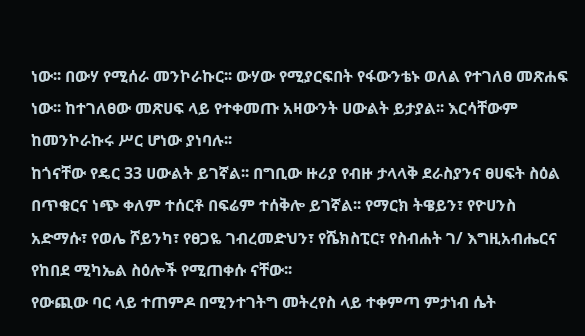ነው፡፡ በውሃ የሚሰራ መንኮራኩር፡፡ ውሃው የሚያርፍበት የፋውንቴኑ ወለል የተገለፀ መጽሐፍ ነው፡፡ ከተገለፀው መጽሀፍ ላይ የተቀመጡ አዛውንት ሀውልት ይታያል፡፡ እርሳቸውም ከመንኮራኩሩ ሥር ሆነው ያነባሉ፡፡
ከጎናቸው የዴር 33 ሀውልት ይገኛል፡፡ በግቢው ዙሪያ የብዙ ታላላቅ ደራስያንና ፀሀፍት ስዕል በጥቁርና ነጭ ቀለም ተሰርቶ በፍሬም ተሰቅሎ ይገኛል፡፡ የማርክ ትዌይን፣ የዮሀንስ አድማሱ፣ የወሌ ሾይንካ፣ የፀጋዬ ገብረመድህን፣ የሼክስፒር፣ የስብሐት ገ/ እግዚአብሔርና የከበደ ሚካኤል ስዕሎች የሚጠቀሱ ናቸው፡፡
የውጪው ባር ላይ ተጠምዶ በሚንተገትግ መትረየስ ላይ ተቀምጣ ምታነብ ሴት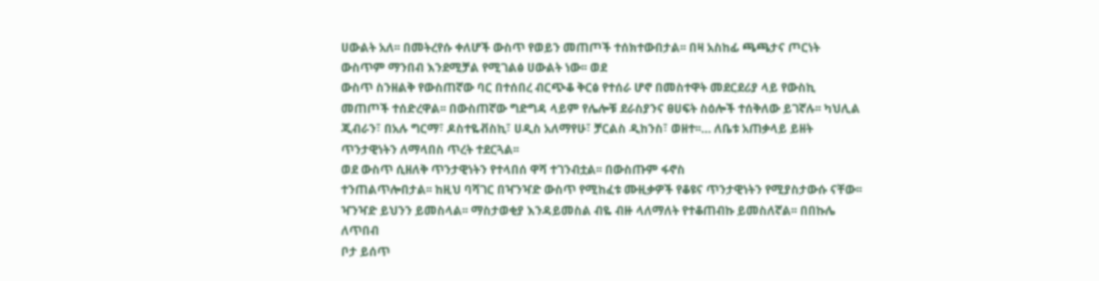ሀውልት አለ፡፡ በመትረየሱ ቀለሆች ውስጥ የወይን መጠጦች ተሰክተውበታል፡፡ በዛ አስከፊ ጫጫታና ጦርነት ውስጥም ማንበብ እንደሚቻል የሚገልፅ ሀውልት ነው፡፡ ወደ
ውስጥ ስንዘልቅ የውስጠኛው ባር በተሰበረ ብርጭቆ ቅርፅ የተሰራ ሆኖ በመስተዋት መደርደሪያ ላይ የውስኪ መጠጦች ተሰድረዋል፡፡ በውስጠኛው ግድግዳ ላይም የሌሎቹ ደራስያንና ፀሀፍት ስዕሎች ተሰቅለው ይገኛሉ፡፡ ካህሊል ጂብራን፣ በአሉ ግርማ፣ ዶስተዬቭስኪ፣ ሀዲስ አለማየሁ፣ ቻርልስ ዲከንስ፣ ወዘተ፡፡… ለቤቱ አጠቃላይ ይዘት ጥንታዊነትን ለማላበስ ጥረት ተደርጓል፡፡
ወደ ውስጥ ሲዘለቅ ጥንታዊነትን የተላበሰ ዋሻ ተገንብቷል፡፡ በውስጡም ፋኖስ
ተንጠልጥሎበታል፡፡ ከዚህ ባሻገር በዣንዣድ ውስጥ የሚከፈቱ ሙዚቃዎች የቆዩና ጥንታዊነትን የሚያስታውሱ ናቸው፡፡ ዣንዣድ ይህንን ይመስላል፡፡ ማስታወቂያ እንዳይመስል ብዬ ብዙ ላለማለት የተቆጠብኩ ይመስለኛል፡፡ በበኩሌ ለጥበብ
ቦታ ይሰጥ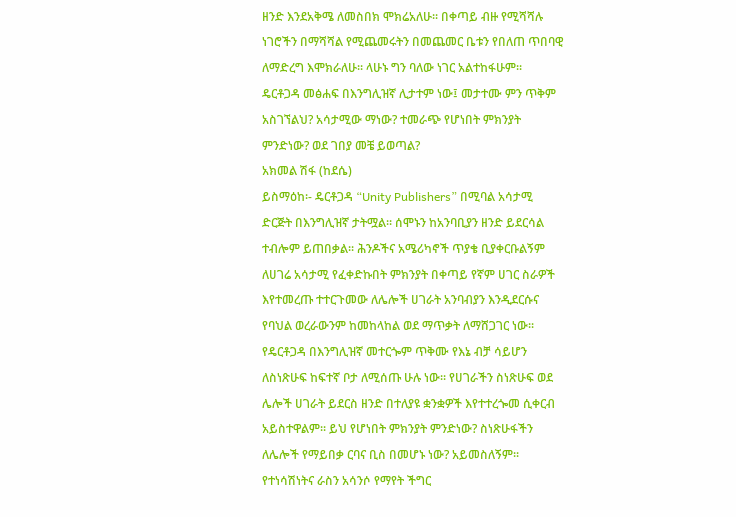ዘንድ እንደአቅሜ ለመስበክ ሞክሬአለሁ፡፡ በቀጣይ ብዙ የሚሻሻሉ ነገሮችን በማሻሻል የሚጨመሩትን በመጨመር ቤቱን የበለጠ ጥበባዊ ለማድረግ እሞክራለሁ፡፡ ላሁኑ ግን ባለው ነገር አልተከፋሁም፡፡
ዴርቶጋዳ መፅሐፍ በእንግሊዝኛ ሊታተም ነው፤ መታተሙ ምን ጥቅም አስገኘልህ? አሳታሚው ማነው? ተመራጭ የሆነበት ምክንያት ምንድነው? ወደ ገበያ መቼ ይወጣል?
አክመል ሽፋ (ከደሴ)
ይስማዕከ፡- ዴርቶጋዳ “Unity Publishers” በሚባል አሳታሚ ድርጅት በእንግሊዝኛ ታትሟል፡፡ ሰሞኑን ከአንባቢያን ዘንድ ይደርሳል ተብሎም ይጠበቃል፡፡ ሕንዶችና አሜሪካኖች ጥያቄ ቢያቀርቡልኝም ለሀገሬ አሳታሚ የፈቀድኩበት ምክንያት በቀጣይ የኛም ሀገር ስራዎች እየተመረጡ ተተርጉመው ለሌሎች ሀገራት አንባብያን እንዲደርሱና የባህል ወረራውንም ከመከላከል ወደ ማጥቃት ለማሸጋገር ነው፡፡ የዴርቶጋዳ በእንግሊዝኛ መተርጐም ጥቅሙ የእኔ ብቻ ሳይሆን ለስነጽሁፍ ከፍተኛ ቦታ ለሚሰጡ ሁሉ ነው፡፡ የሀገራችን ስነጽሁፍ ወደ ሌሎች ሀገራት ይደርስ ዘንድ በተለያዩ ቋንቋዎች እየተተረጐመ ሲቀርብ አይስተዋልም፡፡ ይህ የሆነበት ምክንያት ምንድነው? ስነጽሁፋችን ለሌሎች የማይበቃ ርባና ቢስ በመሆኑ ነው? አይመስለኝም፡፡ የተነሳሽነትና ራስን አሳንሶ የማየት ችግር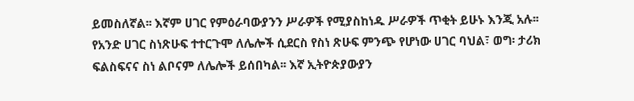ይመስለኛል፡፡ እኛም ሀገር የምዕራባውያንን ሥራዎች የሚያስከነዱ ሥራዎች ጥቂት ይሁኑ እንጂ አሉ፡፡ የአንድ ሀገር ስነጽሁፍ ተተርጉሞ ለሌሎች ሲደርስ የስነ ጽሁፍ ምንጭ የሆነው ሀገር ባህል፣ ወግ፡ ታሪክ ፍልስፍናና ስነ ልቦናም ለሌሎች ይሰበካል፡፡ እኛ ኢትዮጵያውያን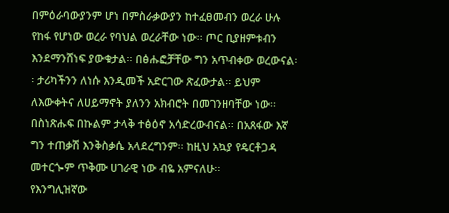በምዕራባውያንም ሆነ በምስራቃውያን ከተፈፀመብን ወረራ ሁሉ የከፋ የሆነው ወረራ የባህል ወረራቸው ነው፡፡ ጦር ቢያዘምቱብን እንደማንሸነፍ ያውቁታል፡፡ በፅሑፎቻቸው ግን አጥብቀው ወረውናል፡፡ ታሪካችንን ለነሱ እንዲመች አድርገው ጽፈውታል፡፡ ይህም ለእውቀትና ለሀይማኖት ያለንን አክብሮት በመገንዘባቸው ነው፡፡ በስነጽሑፍ በኩልም ታላቅ ተፅዕኖ አሳድረውብናል፡፡ በአጸፋው እኛ ግን ተጠቃሽ እንቅስቃሴ አላደረግንም፡፡ ከዚህ አኳያ የዴርቶጋዳ መተርጐም ጥቅሙ ሀገራዊ ነው ብዬ አምናለሁ፡፡
የእንግሊዝኛው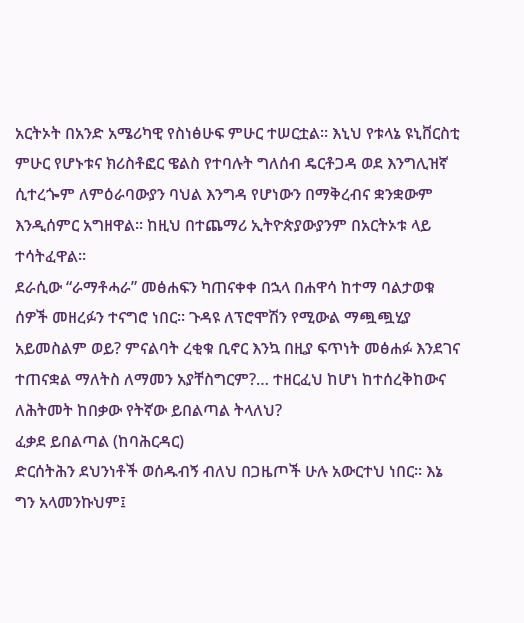አርትኦት በአንድ አሜሪካዊ የስነፅሁፍ ምሁር ተሠርቷል፡፡ እኒህ የቱላኔ ዩኒቨርስቲ ምሁር የሆኑቱና ክሪስቶፎር ዌልስ የተባሉት ግለሰብ ዴርቶጋዳ ወደ እንግሊዝኛ ሲተረጐም ለምዕራባውያን ባህል እንግዳ የሆነውን በማቅረብና ቋንቋውም እንዲሰምር አግዘዋል፡፡ ከዚህ በተጨማሪ ኢትዮጵያውያንም በአርትኦቱ ላይ ተሳትፈዋል፡፡
ደራሲው “ራማቶሓራ” መፅሐፍን ካጠናቀቀ በኋላ በሐዋሳ ከተማ ባልታወቁ ሰዎች መዘረፉን ተናግሮ ነበር፡፡ ጉዳዩ ለፕሮሞሽን የሚውል ማጯጯሂያ አይመስልም ወይ? ምናልባት ረቂቁ ቢኖር እንኳ በዚያ ፍጥነት መፅሐፉ እንደገና ተጠናቋል ማለትስ ለማመን አያቸስግርም?… ተዘርፈህ ከሆነ ከተሰረቅከውና ለሕትመት ከበቃው የትኛው ይበልጣል ትላለህ?
ፈቃደ ይበልጣል (ከባሕርዳር)
ድርሰትሕን ደህንነቶች ወሰዱብኝ ብለህ በጋዜጦች ሁሉ አውርተህ ነበር፡፡ እኔ ግን አላመንኩህም፤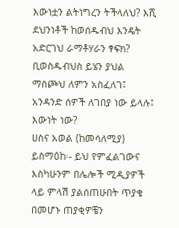እውነቷን ልትነግረን ትችላለህ? እሺ ደህንነቶች ከወሰዱብህ እንዴት አድርገህ ራማቶሃራን ፃፍክ? ቢወስዱብህስ ይሄን ያህል ማስጮህ ለምን አስፈለገ፤ አንዳንድ ሰዎች ለገበያ ነው ይላሉ፤ እውነት ነው?
ሀስና አወል (ከመሳለሚያ)
ይስማዕከ፡- ይህ የምፈልገውና እስካሁንም በሌሎች ሚዲያዎች ላይ ምላሽ ያልሰጠሁበት ጥያቄ በመሆኑ ጠያቂዎቼን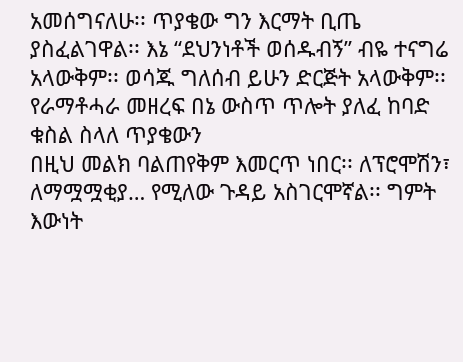አመሰግናለሁ፡፡ ጥያቄው ግን እርማት ቢጤ ያስፈልገዋል፡፡ እኔ “ደህንነቶች ወሰዱብኝ” ብዬ ተናግሬ አላውቅም፡፡ ወሳጁ ግለሰብ ይሁን ድርጅት አላውቅም፡፡ የራማቶሓራ መዘረፍ በኔ ውስጥ ጥሎት ያለፈ ከባድ ቁስል ስላለ ጥያቄውን
በዚህ መልክ ባልጠየቅም እመርጥ ነበር፡፡ ለፕሮሞሽን፣ ለማሟሟቂያ… የሚለው ጉዳይ አስገርሞኛል፡፡ ግምት እውነት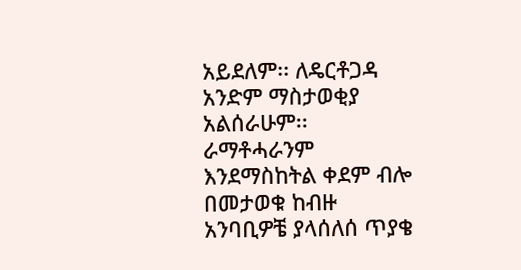አይደለም፡፡ ለዴርቶጋዳ አንድም ማስታወቂያ አልሰራሁም፡፡ ራማቶሓራንም እንደማስከትል ቀደም ብሎ በመታወቁ ከብዙ አንባቢዎቼ ያላሰለሰ ጥያቄ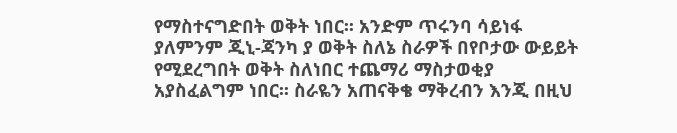የማስተናግድበት ወቅት ነበር፡፡ አንድም ጥሩንባ ሳይነፋ ያለምንም ጂኒ-ጃንካ ያ ወቅት ስለኔ ስራዎች በየቦታው ውይይት የሚደረግበት ወቅት ስለነበር ተጨማሪ ማስታወቂያ አያስፈልግም ነበር፡፡ ስራዬን አጠናቅቄ ማቅረብን እንጂ በዚህ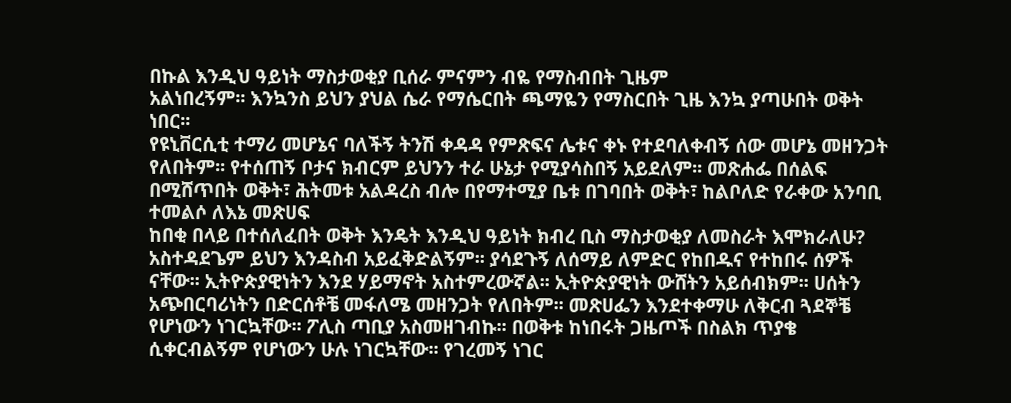በኩል እንዲህ ዓይነት ማስታወቂያ ቢሰራ ምናምን ብዬ የማስብበት ጊዜም
አልነበረኝም፡፡ እንኳንስ ይህን ያህል ሴራ የማሴርበት ጫማዬን የማስርበት ጊዜ እንኳ ያጣሁበት ወቅት ነበር፡፡
የዩኒቨርሲቲ ተማሪ መሆኔና ባለችኝ ትንሽ ቀዳዳ የምጽፍና ሌቱና ቀኑ የተደባለቀብኝ ሰው መሆኔ መዘንጋት የለበትም፡፡ የተሰጠኝ ቦታና ክብርም ይህንን ተራ ሁኔታ የሚያሳስበኝ አይደለም፡፡ መጽሐፌ በሰልፍ በሚሸጥበት ወቅት፣ ሕትመቱ አልዳረስ ብሎ በየማተሚያ ቤቱ በገባበት ወቅት፣ ከልቦለድ የራቀው አንባቢ ተመልሶ ለእኔ መጽሀፍ
ከበቂ በላይ በተሰለፈበት ወቅት እንዴት እንዲህ ዓይነት ክብረ ቢስ ማስታወቂያ ለመስራት እሞክራለሁ? አስተዳደጌም ይህን እንዳስብ አይፈቅድልኝም፡፡ ያሳደጉኝ ለሰማይ ለምድር የከበዱና የተከበሩ ሰዎች ናቸው፡፡ ኢትዮጵያዊነትን እንደ ሃይማኖት አስተምረውኛል፡፡ ኢትዮጵያዊነት ውሸትን አይሰብክም፡፡ ሀሰትን አጭበርባሪነትን በድርሰቶቼ መፋለሜ መዘንጋት የለበትም፡፡ መጽሀፌን እንደተቀማሁ ለቅርብ ጓደኞቼ የሆነውን ነገርኳቸው፡፡ ፖሊስ ጣቢያ አስመዘገብኩ፡፡ በወቅቱ ከነበሩት ጋዜጦች በስልክ ጥያቄ ሲቀርብልኝም የሆነውን ሁሉ ነገርኳቸው፡፡ የገረመኝ ነገር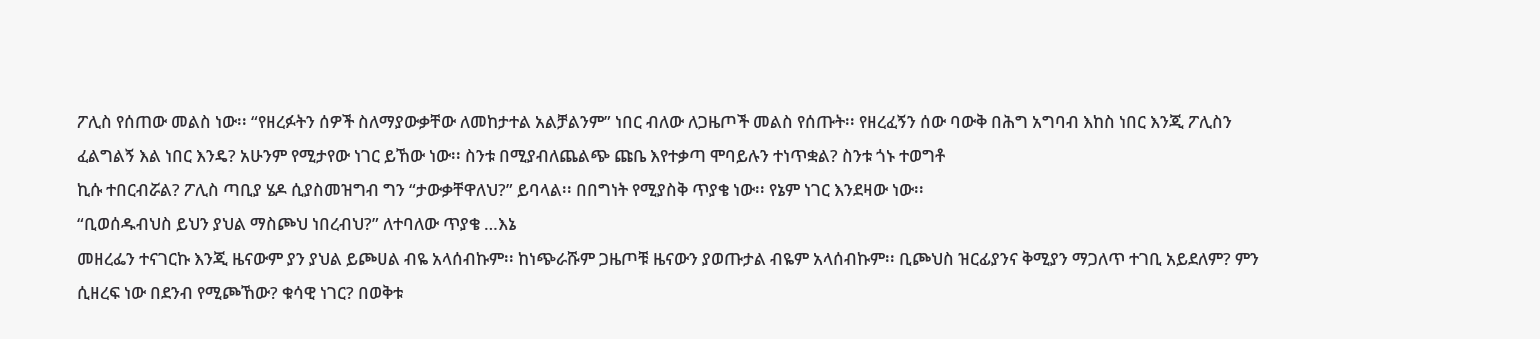ፖሊስ የሰጠው መልስ ነው፡፡ “የዘረፉትን ሰዎች ስለማያውቃቸው ለመከታተል አልቻልንም” ነበር ብለው ለጋዜጦች መልስ የሰጡት፡፡ የዘረፈኝን ሰው ባውቅ በሕግ አግባብ እከስ ነበር እንጂ ፖሊስን ፈልግልኝ እል ነበር እንዴ? አሁንም የሚታየው ነገር ይኸው ነው፡፡ ስንቱ በሚያብለጨልጭ ጩቤ እየተቃጣ ሞባይሉን ተነጥቋል? ስንቱ ጎኑ ተወግቶ
ኪሱ ተበርብሯል? ፖሊስ ጣቢያ ሄዶ ሲያስመዝግብ ግን “ታውቃቸዋለህ?” ይባላል፡፡ በበግነት የሚያስቅ ጥያቄ ነው፡፡ የኔም ነገር እንደዛው ነው፡፡
“ቢወሰዱብህስ ይህን ያህል ማስጮህ ነበረብህ?” ለተባለው ጥያቄ …እኔ
መዘረፌን ተናገርኩ እንጂ ዜናውም ያን ያህል ይጮሀል ብዬ አላሰብኩም፡፡ ከነጭራሹም ጋዜጦቹ ዜናውን ያወጡታል ብዬም አላሰብኩም፡፡ ቢጮህስ ዝርፊያንና ቅሚያን ማጋለጥ ተገቢ አይደለም? ምን ሲዘረፍ ነው በደንብ የሚጮኸው? ቁሳዊ ነገር? በወቅቱ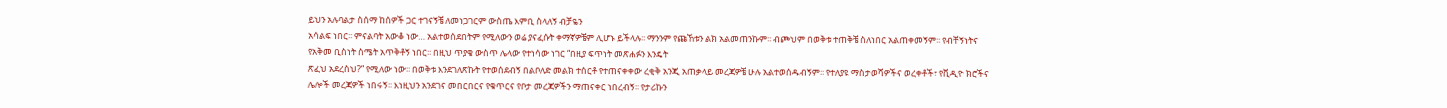ይህን አሉባልታ ስሰማ ከሰዎች ጋር ተገናኝቼ ለመነጋገርም ውስጤ እምቢ ስላለኝ ብቻዬን
አሳልፍ ነበር፡፡ ምናልባት አውቆ ነው… አልተወሰደበትም የሚለውን ወሬ ያናፈሱት ቀማኛዎቼም ሊሆኑ ይችላሉ፡፡ ማንንም የጩኸቱን ልክ አልመጠንኩም፡፡ ብጮህም በወቅቱ ተጠቅቼ ስለነበር አልጠቀመኝም፡፡ የብቸኝነትና የአቅመ ቢስነት ስሜት አጥቅቶኝ ነበር፡፡ በዚህ ጥያቄ ውስጥ ሌላው የተነሳው ነገር “በዚያ ፍጥነት መጽሐፉን እንዴት
ጽፈህ አደረስህ?” የሚለው ነው፡፡ በወቅቱ እንደገለጽኩት የተወሰደብኝ በልቦለድ መልክ ተሰርቶ የተጠናቀቀው ረቂቅ አንጂ አጠቃላይ መረጃዎቼ ሁሉ አልተወሰዱብኝም፡፡ የተለያዩ ማስታወሻዎችና ወረቀቶች፣ የቪዲዮ ክሮችና ሌሎች መረጃዎች ነበሩኝ፡፡ እነዚህን አንደገና መበርበርና የቁጥርና የቦታ መረጃዎችን ማጠናቀር ነበረብኝ፡፡ የታሪኩን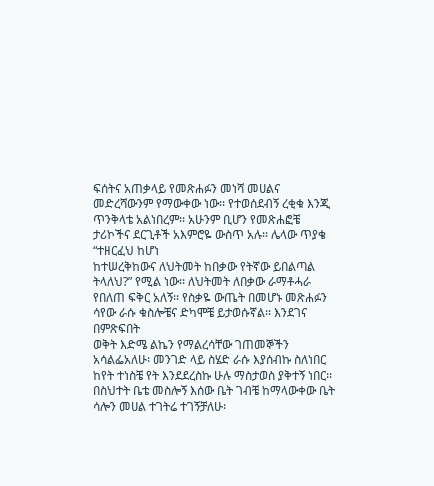ፍሰትና አጠቃላይ የመጽሐፉን መነሻ መሀልና መድረሻውንም የማውቀው ነው፡፡ የተወሰደብኝ ረቂቁ እንጂ ጥንቅላቴ አልነበረም፡፡ አሁንም ቢሆን የመጽሐፎቼ ታሪኮችና ደርጊቶች አእምሮዬ ውስጥ አሉ፡፡ ሌላው ጥያቄ “ተዘርፈህ ከሆነ
ከተሠረቅከውና ለህትመት ከበቃው የትኛው ይበልጣል ትላለህ?” የሚል ነው፡፡ ለህትመት ለበቃው ራማቶሓራ የበለጠ ፍቅር አለኝ፡፡ የስቃዬ ውጤት በመሆኑ መጽሐፉን ሳየው ራሱ ቁስሎቼና ድካሞቼ ይታወሱኛል፡፡ እንደገና በምጽፍበት
ወቅት እድሜ ልኬን የማልረሳቸው ገጠመኞችን አሳልፌአለሁ፡ መንገድ ላይ ስሄድ ራሱ እያሰብኩ ስለነበር ከየት ተነስቼ የት እንደደረስኩ ሁሉ ማስታወስ ያቅተኝ ነበር፡፡ በስህተት ቤቴ መስሎኝ እሰው ቤት ገብቼ ከማላውቀው ቤት ሳሎን መሀል ተገትሬ ተገኝቻለሁ፡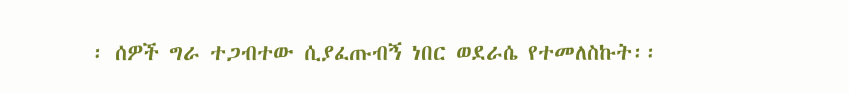፡ ሰዎች ግራ ተጋብተው ሲያፈጡብኝ ነበር ወደራሴ የተመለስኩት፡፡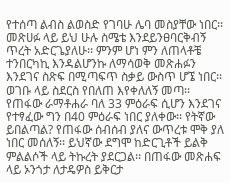የተሰጣ ልብስ ልወስድ የገባሁ ሌባ መስያቸው ነበር፡፡
መጽሀፉ ላይ ይህ ሁሉ ስሜቴ እንደይንፀባርቅብኝ ጥረት አድርጌያለሁ፡፡ ምንም ሆነ ምን ለጠላቶቼ ተንበርካኪ እንዳልሆንኩ ለማሳወቅ መጽሐፉን እንደገና ስጽፍ በሚጣፍጥ ስቃይ ውስጥ ሆኜ ነበር፡፡ ወገቡ ላይ ስደርስ የበለጠ እየቀለለኝ መጣ፡፡ የጠፋው ራማቶሐራ ባለ 33 ምዕራፍ ሲሆን እንደገና የተፃፈው ግን በ40 ምዕራፍ ነበር ያለቀው፡፡ የትኛው ይበልጣል? የጠፋው ሰብሰብ ያለና ውጥረቱ ሞቅ ያለ ነበር መሰለኝ፡፡ ይህኛው ደግሞ ከድርጊቶች ይልቅ ምልልሶች ላይ ትኩረት ያደርጋል፡፡ በጠፋው መጽሐፍ ላይ ኦንጎታ ለታዴዎስ ይቅርታ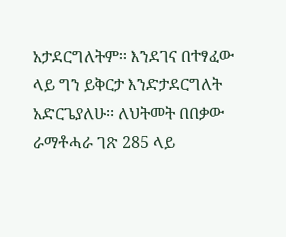አታደርግለትም፡፡ እንደገና በተፃፈው ላይ ግን ይቅርታ እንድታደርግለት አድርጌያለሁ፡፡ ለህትመት በበቃው ራማቶሓራ ገጽ 285 ላይ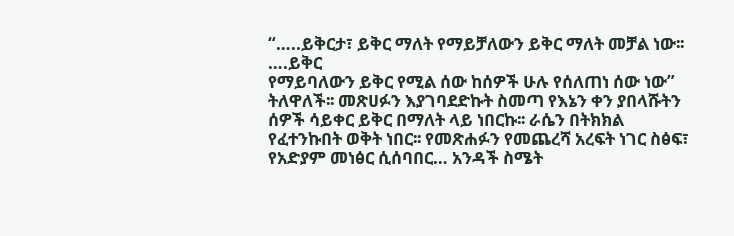“…..ይቅርታ፣ ይቅር ማለት የማይቻለውን ይቅር ማለት መቻል ነው፡፡ ….ይቅር
የማይባለውን ይቅር የሚል ሰው ከሰዎች ሁሉ የሰለጠነ ሰው ነው” ትለዋለች፡፡ መጽሀፉን እያገባደድኩት ስመጣ የእኔን ቀን ያበላሹትን ሰዎች ሳይቀር ይቅር በማለት ላይ ነበርኩ፡፡ ራሴን በትክክል የፈተንኩበት ወቅት ነበር፡፡ የመጽሐፉን የመጨረሻ አረፍት ነገር ስፅፍ፣ የአድያም መነፅር ሲሰባበር… አንዳች ስሜት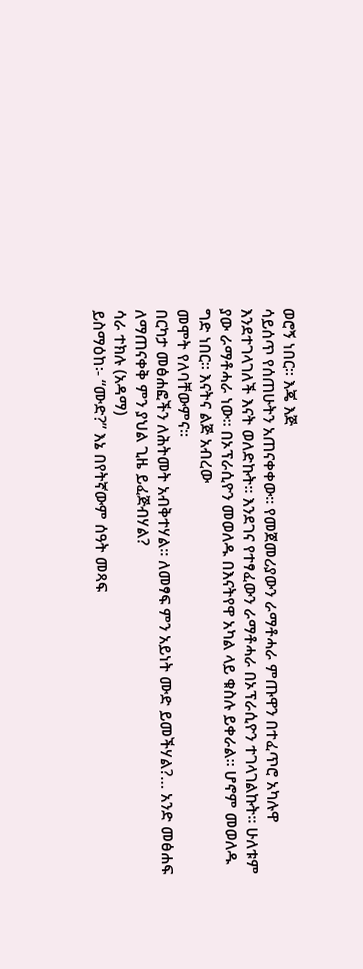ወሮኝ ነበር፡፡ እጄ እጅ
ሳይሰጥ የሰጠሁትን አጠናቀቀው፡፡ የመጀመሪያውን ራማቶሓራ ምጡዋን በተፈጥሮ አካሉዋ እንደተገላገለች እናት ወለድኩት፡፡ እንደገና የተፃፈውን ራማቶሓራ በኦፕራሲዮን ተገላገልኩት፡፡ ሁለቱም ያው ራማቶሓራ ነው፡፡ በኦፕራሲዮን መወለዱ በእናትየዋ አካል ላይ ቁስሉ ይቀራል፡፡ ሆኖም መወለዱ ግድ ነበር፡፡ እናትና ልጅ አብረው
መሞት የለባቸውምና፡፡
በርካታ መፅሐፎችን ለሕትመት አብቅተሃል፡፡ ለመፃፍ ምን አይነት ሙድ ይመችሃል?… አንድ መፅሐፍ ለማጠናቀቅ ምን ያህል ጊዜ ይፈጅብሃል?
ሳራ ተክሉ (አዳማ)
ይስማዕከ፡- “ሙድ?” እኔ በየትኛውም ሰዓት መጻፍ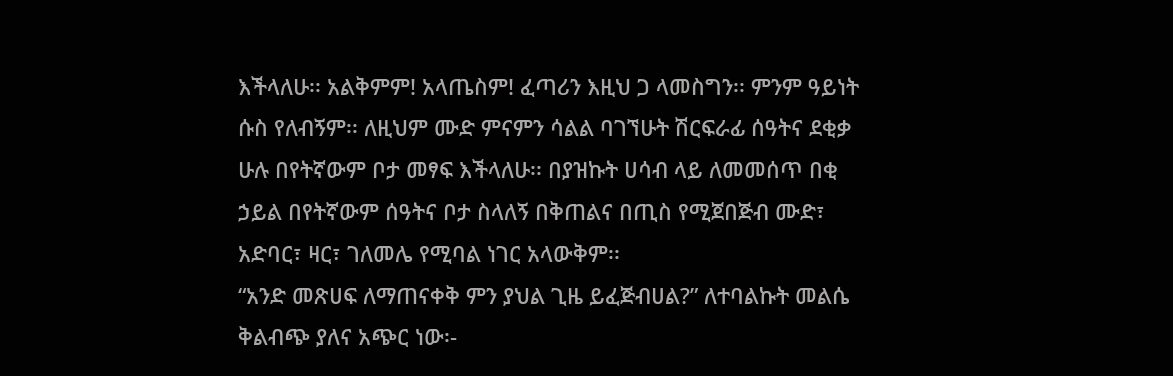እችላለሁ፡፡ አልቅምም! አላጤስም! ፈጣሪን እዚህ ጋ ላመስግን፡፡ ምንም ዓይነት ሱስ የለብኝም፡፡ ለዚህም ሙድ ምናምን ሳልል ባገኘሁት ሽርፍራፊ ሰዓትና ደቂቃ ሁሉ በየትኛውም ቦታ መፃፍ እችላለሁ፡፡ በያዝኩት ሀሳብ ላይ ለመመሰጥ በቂ ኃይል በየትኛውም ሰዓትና ቦታ ስላለኝ በቅጠልና በጢስ የሚጀበጅብ ሙድ፣ አድባር፣ ዛር፣ ገለመሌ የሚባል ነገር አላውቅም፡፡
“አንድ መጽሀፍ ለማጠናቀቅ ምን ያህል ጊዜ ይፈጅብሀል?” ለተባልኩት መልሴ ቅልብጭ ያለና አጭር ነው፡-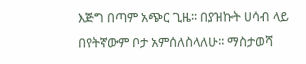እጅግ በጣም አጭር ጊዜ፡፡ በያዝኩት ሀሳብ ላይ በየትኛውም ቦታ አምሰለስላለሁ፡፡ ማስታወሻ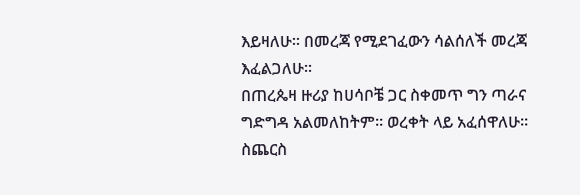እይዛለሁ፡፡ በመረጃ የሚደገፈውን ሳልሰለች መረጃ እፈልጋለሁ፡፡
በጠረጴዛ ዙሪያ ከሀሳቦቼ ጋር ስቀመጥ ግን ጣራና ግድግዳ አልመለከትም፡፡ ወረቀት ላይ አፈሰዋለሁ፡፡ ስጨርስ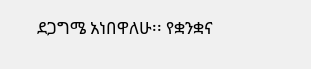ደጋግሜ አነበዋለሁ፡፡ የቋንቋና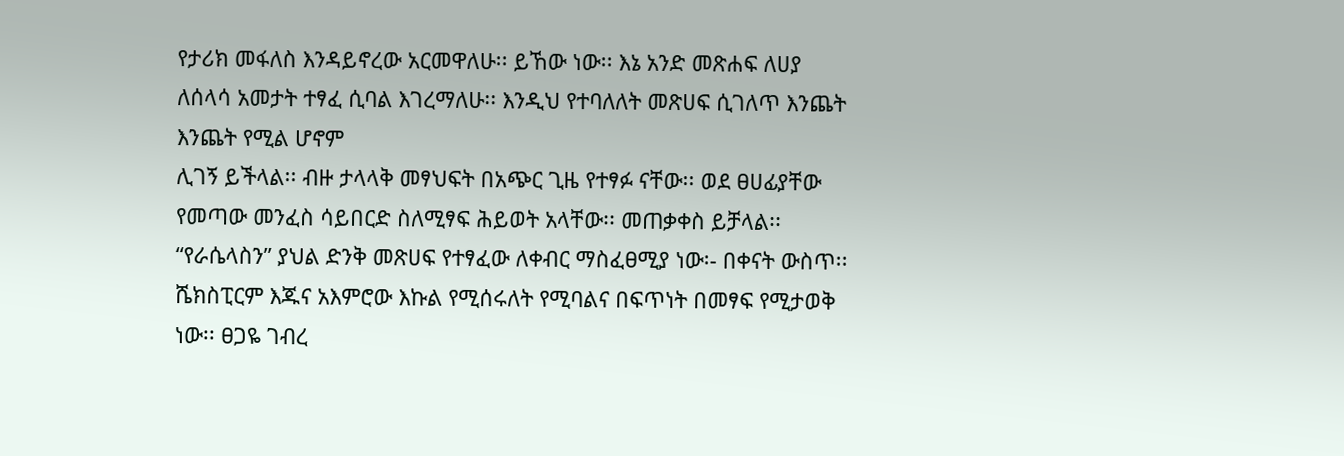የታሪክ መፋለስ እንዳይኖረው አርመዋለሁ፡፡ ይኸው ነው፡፡ እኔ አንድ መጽሐፍ ለሀያ ለሰላሳ አመታት ተፃፈ ሲባል እገረማለሁ፡፡ እንዲህ የተባለለት መጽሀፍ ሲገለጥ እንጨት እንጨት የሚል ሆኖም
ሊገኝ ይችላል፡፡ ብዙ ታላላቅ መፃህፍት በአጭር ጊዜ የተፃፉ ናቸው፡፡ ወደ ፀሀፊያቸው የመጣው መንፈስ ሳይበርድ ስለሚፃፍ ሕይወት አላቸው፡፡ መጠቃቀስ ይቻላል፡፡
“የራሴላስን” ያህል ድንቅ መጽሀፍ የተፃፈው ለቀብር ማስፈፀሚያ ነው፡- በቀናት ውስጥ፡፡ ሼክስፒርም እጁና አእምሮው እኩል የሚሰሩለት የሚባልና በፍጥነት በመፃፍ የሚታወቅ
ነው፡፡ ፀጋዬ ገብረ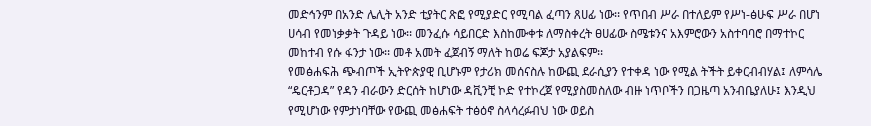መድኅንም በአንድ ሌሊት አንድ ቲያትር ጽፎ የሚያድር የሚባል ፈጣን ጸሀፊ ነው፡፡ የጥበብ ሥራ በተለይም የሥነ-ፅሁፍ ሥራ በሆነ ሀሳብ የመነቃቃት ጉዳይ ነው፡፡ መንፈሱ ሳይበርድ እስከሙቀቱ ለማስቀረት ፀሀፊው ስሜቱንና አእምሮውን አስተባባሮ በማተኮር መከተብ የሱ ፋንታ ነው፡፡ መቶ አመት ፈጀብኝ ማለት ከወሬ ፍጆታ አያልፍም፡፡
የመፅሐፍሕ ጭብጦች ኢትዮጵያዊ ቢሆኑም የታሪክ መሰናስሉ ከውጪ ደራሲያን የተቀዳ ነው የሚል ትችት ይቀርብብሃል፤ ለምሳሌ “ዴርቶጋዳ” የዳን ብራውን ድርሰት ከሆነው ዳቪንቺ ኮድ የተኮረጀ የሚያስመስለው ብዙ ነጥቦችን በጋዜጣ አንብቤያለሁ፤ እንዲህ የሚሆነው የምታነባቸው የውጪ መፅሐፍት ተፅዕኖ ስላሳረፉብህ ነው ወይስ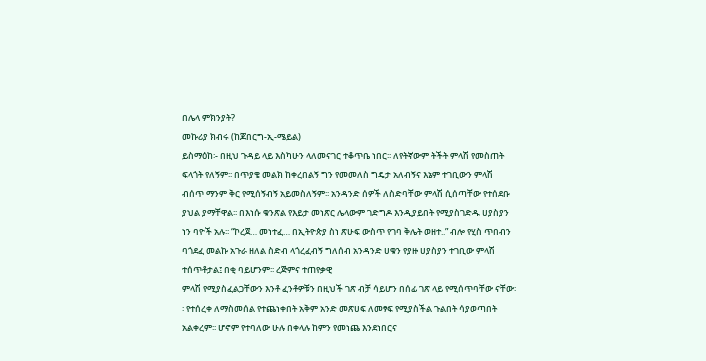በሌላ ምክንያት?
መኩሪያ ክብሩ (ከጆበርግ-ኢ-ሜይል)
ይስማዕከ፡- በዚህ ጉዳይ ላይ እስካሁን ላለመናገር ተቆጥቤ ነበር፡፡ ለየትኛውም ትችት ምላሽ የመስጠት ፍላጎት የለኝም፡፡ በጥያቄ መልክ ከቀረበልኝ ግን የመመለስ ግዴታ አለብኝና እኔም ተገቢውን ምላሽ ብሰጥ ማንም ቅር የሚሰኝብኝ አይመስለኝም፡፡ አንዳንድ ሰዎች ለስድባቸው ምላሽ ሲሰጣቸው የተሰደቡ ያህል ያማቸዋል፡፡ በእነሱ ቁንጽል የእይታ መነጽር ሌላውም ገድግዶ እንዲያይበት የሚያስገድዱ ሀያስያን ነን ባዮች አሉ፡፡ “ኮረጀ… መነተፈ… በኢትዮጵያ ስነ ጽሁፍ ውስጥ የገባ ቅሌት ወዘተ..” ብሎ የሂስ ጥበብን ባጎደፈ መልኩ አጉራ ዘለል ስድብ ላጎረፈብኝ ግለሰብ አንዳንድ ሀቁን የያዙ ሀያስያን ተገቢው ምላሽ ተሰጥቶታል፤ በቂ ባይሆንም፡፡ ረጅምና ተጠየቃዊ
ምላሽ የሚያስፈልጋቸውን እንቶ ፈንቶዎቹን በዚህች ገጽ ብቻ ሳይሆን በሰፊ ገጽ ላይ የሚሰጥባቸው ናቸው፡፡ የተሰረቀ ለማስመሰል የተጨነቀበት አቅም አንድ መጽሀፍ ለመፃፍ የሚያስችል ጉልበት ሳያወጣበት አልቀረም፡፡ ሆኖም የተባለው ሁሉ በቀላሉ ከምን የመነጨ እንደነበርና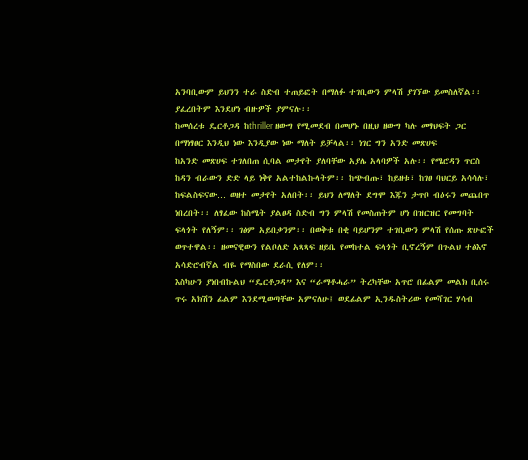አንባቢውም ይህንን ተራ ስድብ ተጠይፎት በማለፉ ተገቢውን ምላሽ ያገኘው ይመስለኛል፡፡ ያፈረበትም እንደሆነ ብዙዎች ያምናሉ፡፡
ከመሰረቱ ዴርቶጋዳ ከthriller ዘውግ የሚመደብ በመሆኑ በዚህ ዘውግ ካሉ መፃህፍት ጋር በማነፃፀር እንዲህ ነው እንዲያው ነው ማለት ይቻላል፡፡ ነገር ግን አንድ መጽሀፍ
ከአንድ መጽሀፍ ተገለበጠ ሲባል መታየት ያለባቸው አያሌ አላባዎች አሉ፡፡ የሜሮዳን ጥርስ ከዳን ብራውን ድድ ላይ ነቅየ አልተከልኩላትም፡፡ ከጭብጡ፣ ከይዘቱ፣ ከገፀ ባህርይ አሳሳሉ፣ ከፍልስፍናው… ወዘተ መታየት አለበት፡፡ ይህን ለማለት ደግሞ እጁን ታጥቦ ብዕሩን መጨበጥ ነበረበት፡፡ ለፃፈው ከስሜት ያልፀዳ ስድብ ግን ምላሽ የመስጠትም ሆነ በዝርዝር የመግባት ፍላጎት የለኝም፡፡ ገፅም አይበቃንም፡፡ በወቅቱ በቂ ባይሆንም ተገቢውን ምላሽ የሰጡ ጽሁፎች ወጥተዋል፡፡ ዘመናዊውን የልቦለድ አጻጻፍ ዘይቤ የመከተል ፍላጎት ቢኖረኝም በጉልህ ተፅእኖ አሳድሮብኛል ብዬ የማስበው ደራሲ የለም፡፡
እስካሁን ያነበብኩልህ “ዴርቶጋዳ” እና “ራማቶሓራ” ትረካቸው አጥሮ በፊልም መልክ ቢሰሩ ጥሩ አክሽን ፊልም እንደሚወጣቸው አምናለሁ፤ ወደፊልም ኢንዱስትሪው የመሻገር ሃሳብ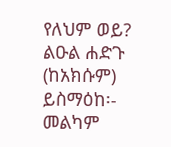የለህም ወይ?
ልዑል ሐድጉ (ከአክሱም)
ይስማዕከ፡- መልካም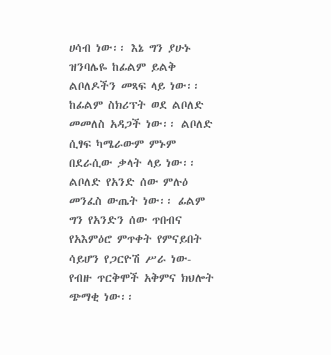ሀሳብ ነው፡፡ እኔ ግን ያሁኑ ዝንባሌዬ ከፊልም ይልቅ ልቦለዶችን መጻፍ ላይ ነው፡፡ ከፊልም ስክሪፕት ወደ ልቦለድ መመለስ አዳጋች ነው፡፡ ልቦለድ ሲፃፍ ካሜራውም ምኑም በደራሲው ቃላት ላይ ነው፡፡ ልቦለድ የአንድ ሰው ምሉዕ መንፈስ ውጤት ነው፡፡ ፊልም ግን የአንድን ሰው ጥበብና የአእምዕሮ ምጥቀት የምናይበት ሳይሆን የጋርዮሽ ሥራ ነው- የብዙ ጥርቅሞች አቅምና ክህሎት ጭማቂ ነው፡፡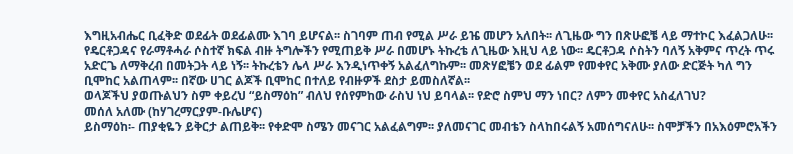እግዚአብሔር ቢፈቅድ ወደፊት ወደፊልሙ እገባ ይሆናል፡፡ ስገባም ጠብ የሚል ሥራ ይዤ መሆን አለበት፡፡ ለጊዜው ግን በጽሁፎቼ ላይ ማተኮር እፈልጋለሁ፡፡ የዴርቶጋዳና የራማቶሓራ ሶስተኛ ክፍል ብዙ ትግሎችን የሚጠይቅ ሥራ በመሆኑ ትኩረቴ ለጊዜው እዚህ ላይ ነው፡፡ ዴርቶጋዳ ሶስትን ባለኝ አቅምና ጥረት ጥሩ አድርጌ ለማቅረብ በመትጋት ላይ ነኝ፡፡ ትኩረቴን ሌላ ሥራ እንዲነጥቀኝ አልፈለግኩም፡፡ መጽሃፎቼን ወደ ፊልም የመቀየር አቅሙ ያለው ድርጅት ካለ ግን ቢሞከር አልጠላም፡፡ በኛው ሀገር ልጆች ቢሞከር በተለይ የብዙዎች ደስታ ይመስለኛል፡፡
ወላጆችህ ያወጡልህን ስም ቀይረህ “ይስማዕከ” ብለህ የሰየምከው ራስህ ነህ ይባላል፡፡ የድሮ ስምህ ማን ነበር? ለምን መቀየር አስፈለገህ?
መሰለ አለሙ (ከሃገረማርያም-ቡሌሆና)
ይስማዕከ፡- ጠያቂዬን ይቅርታ ልጠይቅ፡፡ የቀድሞ ስሜን መናገር አልፈልግም፡፡ ያለመናገር መብቴን ስላከበሩልኝ አመሰግናለሁ፡፡ ስሞቻችን በአእዕምሮአችን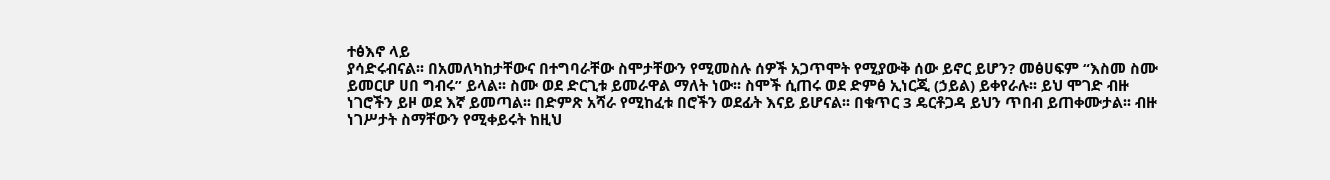ተፅእኖ ላይ
ያሳድሩብናል፡፡ በአመለካከታቸውና በተግባራቸው ስሞታቸውን የሚመስሉ ሰዎች አጋጥሞት የሚያውቅ ሰው ይኖር ይሆን? መፅሀፍም “እስመ ስሙ ይመርሆ ሀበ ግብሩ” ይላል፡፡ ስሙ ወደ ድርጊቱ ይመራዋል ማለት ነው፡፡ ስሞች ሲጠሩ ወደ ድምፅ ኢነርጂ (ኃይል) ይቀየራሉ፡፡ ይህ ሞገድ ብዙ ነገሮችን ይዞ ወደ እኛ ይመጣል፡፡ በድምጽ አሻራ የሚከፈቱ በሮችን ወደፊት እናይ ይሆናል፡፡ በቁጥር 3 ዴርቶጋዳ ይህን ጥበብ ይጠቀሙታል፡፡ ብዙ ነገሥታት ስማቸውን የሚቀይሩት ከዚህ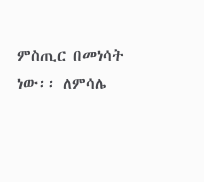ምስጢር በመነሳት ነው፡፡ ለምሳሌ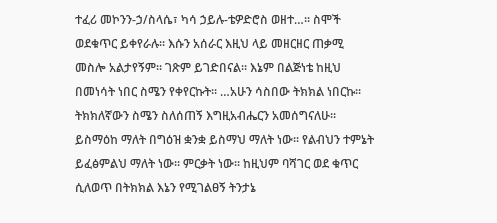ተፈሪ መኮንን-ኃ/ስላሴ፣ ካሳ ኃይሉ-ቴዎድሮስ ወዘተ…፡፡ ስሞች ወደቁጥር ይቀየራሉ፡፡ እሱን አሰራር እዚህ ላይ መዘርዘር ጠቃሚ መስሎ አልታየኝም፡፡ ገጽም ይገድበናል፡፡ እኔም በልጅነቴ ከዚህ በመነሳት ነበር ስሜን የቀየርኩት፡፡ …አሁን ሳስበው ትክክል ነበርኩ፡፡ ትክክለኛውን ስሜን ስለሰጠኝ እግዚአብሔርን አመሰግናለሁ፡፡ ይስማዕከ ማለት በግዕዝ ቋንቋ ይስማህ ማለት ነው፡፡ የልብህን ተምኔት ይፈፅምልህ ማለት ነው፡፡ ምርቃት ነው፡፡ ከዚህም ባሻገር ወደ ቁጥር ሲለወጥ በትክክል እኔን የሚገልፀኝ ትንታኔ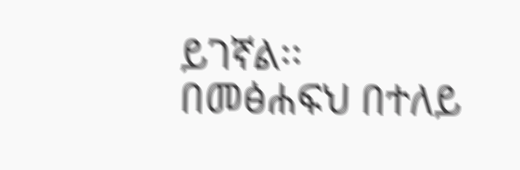ይገኛል፡፡
በመፅሐፍህ በተለይ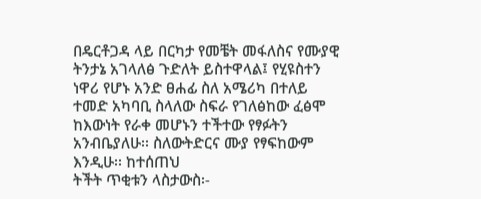በዴርቶጋዳ ላይ በርካታ የመቼት መፋለስና የሙያዊ ትንታኔ አገላለፅ ጉድለት ይስተዋላል፤ የሂዩስተን ነዋሪ የሆኑ አንድ ፀሐፊ ስለ አሜሪካ በተለይ ተመድ አካባቢ ስላለው ስፍራ የገለፅከው ፈፅሞ ከእውነት የራቀ መሆኑን ተችተው የፃፉትን አንብቤያለሁ፡፡ ስለውትድርና ሙያ የፃፍከውም እንዲሁ፡፡ ከተሰጠህ
ትችት ጥቂቱን ላስታውስ፡-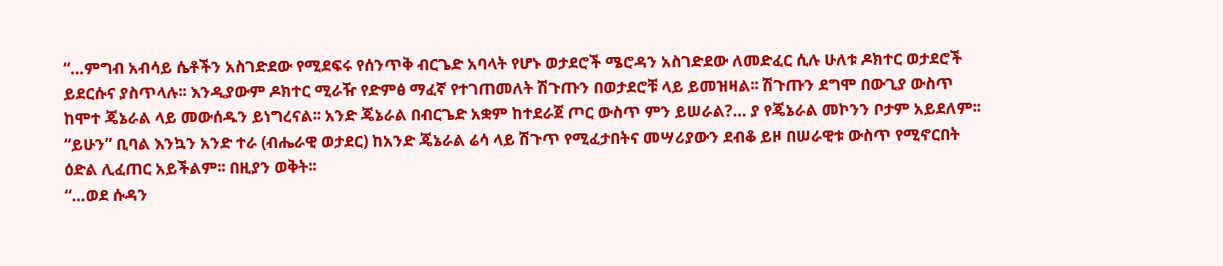“…ምግብ አብሳይ ሴቶችን አስገድደው የሚደፍሩ የሰንጥቅ ብርጌድ አባላት የሆኑ ወታደሮች ሜሮዳን አስገድደው ለመድፈር ሲሉ ሁለቱ ዶክተር ወታደሮች ይደርሱና ያስጥላሉ፡፡ እንዲያውም ዶክተር ሚራዥ የድምፅ ማፈኛ የተገጠመለት ሽጉጡን በወታደሮቹ ላይ ይመዝዛል፡፡ ሽጉጡን ደግሞ በውጊያ ውስጥ ከሞተ ጄኔራል ላይ መውሰዱን ይነግረናል፡፡ አንድ ጄኔራል በብርጌድ አቋም ከተደራጀ ጦር ውስጥ ምን ይሠራል?… ያ የጄኔራል መኮንን ቦታም አይደለም፡፡ “ይሁን” ቢባል እንኳን አንድ ተራ (ብሔራዊ ወታደር) ከአንድ ጄኔራል ሬሳ ላይ ሽጉጥ የሚፈታበትና መሣሪያውን ደብቆ ይዞ በሠራዊቱ ውስጥ የሚኖርበት ዕድል ሊፈጠር አይችልም፡፡ በዚያን ወቅት፡፡
“…ወደ ሱዳን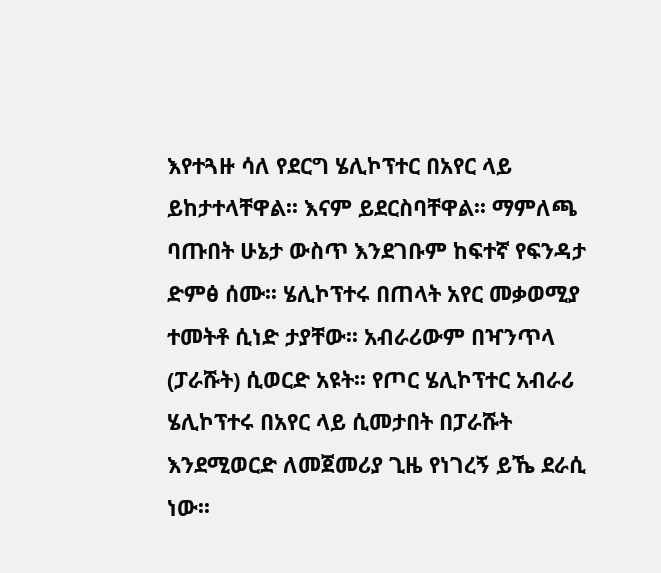እየተጓዙ ሳለ የደርግ ሄሊኮፕተር በአየር ላይ ይከታተላቸዋል፡፡ እናም ይደርስባቸዋል፡፡ ማምለጫ ባጡበት ሁኔታ ውስጥ እንደገቡም ከፍተኛ የፍንዳታ ድምፅ ሰሙ፡፡ ሄሊኮፕተሩ በጠላት አየር መቃወሚያ ተመትቶ ሲነድ ታያቸው፡፡ አብራሪውም በዣንጥላ (ፓራሹት) ሲወርድ አዩት፡፡ የጦር ሄሊኮፕተር አብራሪ ሄሊኮፕተሩ በአየር ላይ ሲመታበት በፓራሹት እንደሚወርድ ለመጀመሪያ ጊዜ የነገረኝ ይኼ ደራሲ ነው፡፡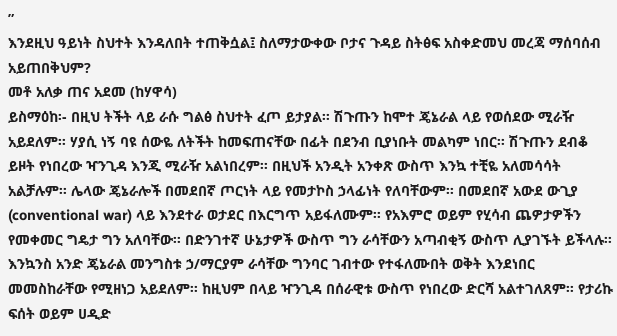”
እንደዚህ ዓይነት ስህተት እንዳለበት ተጠቅሷል፤ ስለማታውቀው ቦታና ጉዳይ ስትፅፍ አስቀድመህ መረጃ ማሰባሰብ አይጠበቅህም?
መቶ አለቃ ጠና አደመ (ከሃዋሳ)
ይስማዕከ፡- በዚህ ትችት ላይ ራሱ ግልፅ ስህተት ፈጦ ይታያል፡፡ ሽጉጡን ከሞተ ጄኔራል ላይ የወሰደው ሚራዥ አይደለም፡፡ ሃያሲ ነኝ ባዩ ሰውዬ ለትችት ከመፍጠናቸው በፊት በደንብ ቢያነቡት መልካም ነበር፡፡ ሽጉጡን ደብቆ ይዞት የነበረው ዣንጊዳ እንጂ ሚራዥ አልነበረም፡፡ በዚህች አንዲት አንቀጽ ውስጥ እንኳ ተቺዬ አለመሳሳት አልቻሉም፡፡ ሌላው ጄኔራሎች በመደበኛ ጦርነት ላይ የመታኮስ ኃላፊነት የለባቸውም፡፡ በመደበኛ አውደ ውጊያ (conventional war) ላይ እንደተራ ወታደር በእርግጥ አይፋለሙም፡፡ የአእምሮ ወይም የሂሳብ ጨዎታዎችን የመቀመር ግዴታ ግን አለባቸው፡፡ በድንገተኛ ሁኔታዎች ውስጥ ግን ራሳቸውን አጣብቂኝ ውስጥ ሊያገኙት ይችላሉ፡፡
እንኳንስ አንድ ጄኔራል መንግስቱ ኃ/ማርያም ራሳቸው ግንባር ገብተው የተፋለሙበት ወቅት እንደነበር መመስከራቸው የሚዘነጋ አይደለም፡፡ ከዚህም በላይ ዣንጊዳ በሰራዊቱ ውስጥ የነበረው ድርሻ አልተገለጸም፡፡ የታሪኩ ፍሰት ወይም ሀዲድ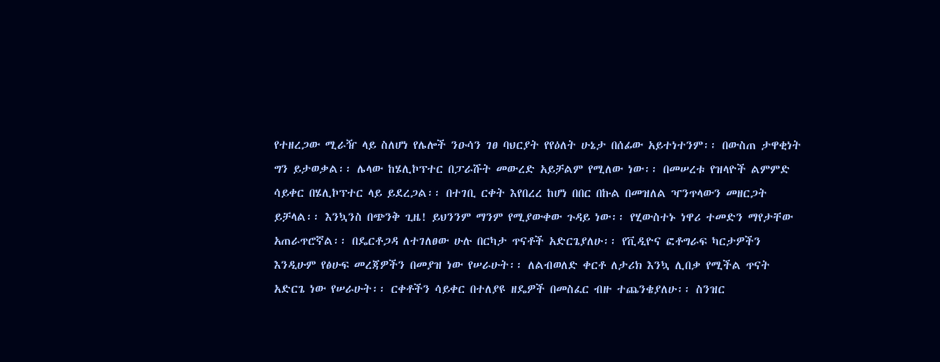የተዘረጋው ሚራዥ ላይ ስለሆነ የሌሎች ንዑሳን ገፀ ባህርያት የየዕለት ሁኔታ በሰፊው አይተነተንም፡፡ በውስጠ ታዋቂነት ግን ይታወቃል፡፡ ሌላው ከሄሊኮፕተር በፓራሹት መውረድ አይቻልም የሚለው ነው፡፡ በመሠረቱ የዝላዮች ልምምድ ሳይቀር በሄሊኮፕተር ላይ ይደረጋል፡፡ በተገቢ ርቀት እየበረረ ከሆነ በበር በኩል በመዝለል ዣንጥላውን መዘርጋት ይቻላል፡፡ እንኳንስ በጭንቅ ጊዜ! ይህንንም ማንም የሚያውቀው ጉዳይ ነው፡፡ የሂውስተኑ ነዋሪ ተመድን ማየታቸው አጠራጥሮኛል፡፡ በዴርቶጋዳ ለተገለፀው ሁሉ በርካታ ጥናቶች አድርጌያለሁ፡፡ የቪዲዮና ፎቶግራፍ ካርታዎችን እንዲሁም የፅሁፍ መረጃዎችን በመያዝ ነው የሠራሁት፡፡ ለልብወለድ ቀርቶ ለታሪክ እንኳ ሊበቃ የሚችል ጥናት አድርጌ ነው የሠራሁት፡፡ ርቀቶችን ሳይቀር በተለያዩ ዘዴዎች በመስፈር ብዙ ተጨንቄያለሁ፡፡ ስንዝር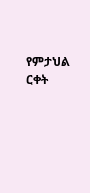የምታህል ርቀት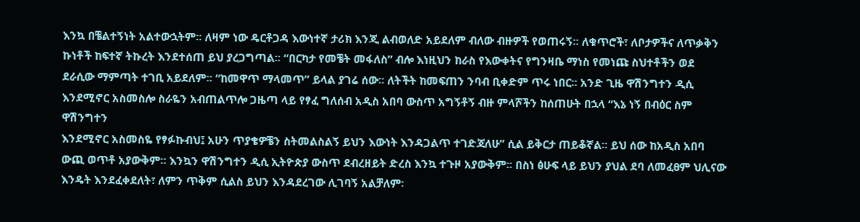እንኳ በቼልተኝነት አልተውኋትም፡፡ ለዛም ነው ዴርቶጋዳ እውነተኛ ታሪክ እንጂ ልብወለድ አይደለም ብለው ብዙዎች የወጠሩኝ፡፡ ለቁጥሮች፣ ለቦታዎችና ለጥቃቅን ኩነቶች ከፍተኛ ትኩረት እንደተሰጠ ይህ ያረጋግጣል፡፡ “በርካታ የመቼት መፋለስ” ብሎ እነዚህን ከራስ የእውቀትና የግንዛቤ ማነስ የመነጩ ስህተቶችን ወደ ደራሲው ማምጣት ተገቢ አይደለም፡፡ “ከመዋጥ ማላመጥ” ይላል ያገሬ ሰው፡፡ ለትችት ከመፍጠን ንባብ ቢቀድም ጥሩ ነበር፡፡ አንድ ጊዜ ዋሽንግተን ዲሲ እንደሚኖር አስመስሎ ስራዬን አብጠልጥሎ ጋዜጣ ላይ የፃፈ ግለሰብ አዲስ አበባ ውስጥ አግኝቶኝ ብዙ ምላሾችን ከሰጠሁት በኋላ “እኔ ነኝ በብዕር ስም ዋሽንግተን
እንደሚኖር አስመስዬ የፃፉኩብህ፤ አሁን ጥያቄዎቼን ስትመልስልኝ ይህን እውነት እንዳጋልጥ ተገድጃለሁ” ሲል ይቅርታ ጠይቆኛል፡፡ ይህ ሰው ከአዲስ አበባ ውጪ ወጥቶ አያውቅም፡፡ እንኳን ዋሽንግተን ዲሲ ኢትዮጵያ ውስጥ ደብረዘይት ድረስ እንኳ ተጉዞ አያውቅም፡፡ በስነ ፅሁፍ ላይ ይህን ያህል ደባ ለመፈፀም ህሊናው እንዴት እንደፈቀደለት፣ ለምን ጥቅም ሲልስ ይህን እንዳደረገው ሊገባኝ አልቻለም፡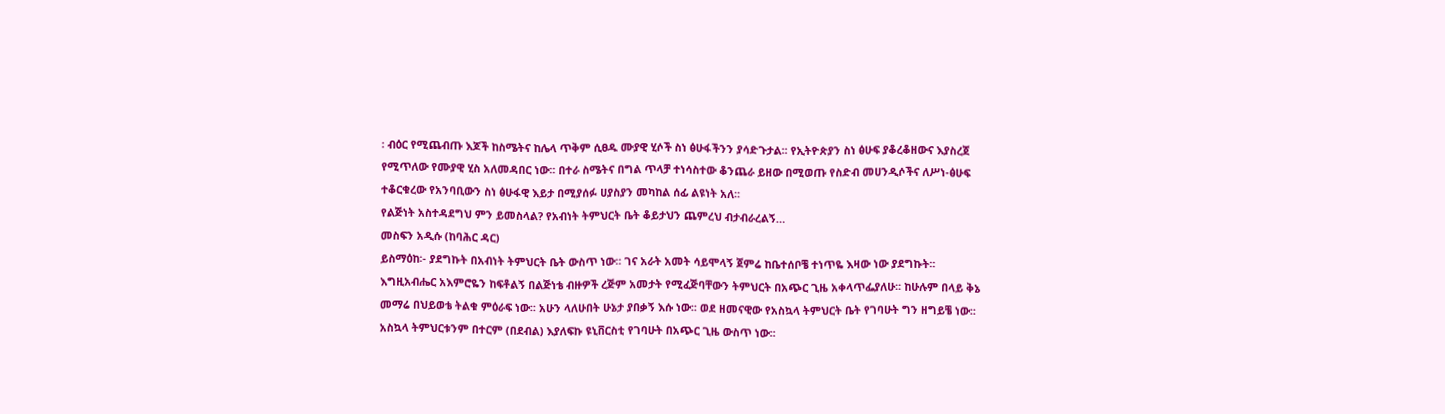፡ ብዕር የሚጨብጡ እጆች ከስሜትና ከሌላ ጥቅም ሲፀዱ ሙያዊ ሂሶች ስነ ፅሁፋችንን ያሳድጉታል፡፡ የኢትዮጵያን ስነ ፅሁፍ ያቆረቆዘውና እያስረጀ የሚጥለው የሙያዊ ሂስ አለመዳበር ነው፡፡ በተራ ስሜትና በግል ጥላቻ ተነሳስተው ቆንጨራ ይዘው በሚወጡ የስድብ መሀንዲሶችና ለሥነ-ፅሁፍ ተቆርቁረው የአንባቢውን ስነ ፅሁፋዊ እይታ በሚያሰፉ ሀያስያን መካከል ሰፊ ልዩነት አለ፡፡
የልጅነት አስተዳደግህ ምን ይመስላል? የአብነት ትምህርት ቤት ቆይታህን ጨምረህ ብታብራረልኝ…
መስፍን አዲሱ (ከባሕር ዳር)
ይስማዕከ፡- ያደግኩት በአብነት ትምህርት ቤት ውስጥ ነው፡፡ ገና አራት አመት ሳይሞላኝ ጀምሬ ከቤተሰቦቼ ተነጥዬ እዛው ነው ያደግኩት፡፡ እግዚአብሔር አእምሮዬን ከፍቶልኝ በልጅነቴ ብዙዎች ረጅም አመታት የሚፈጅባቸውን ትምህርት በአጭር ጊዜ አቀላጥፌያለሁ፡፡ ከሁሉም በላይ ቅኔ መማሬ በህይወቴ ትልቁ ምዕራፍ ነው፡፡ አሁን ላለሁበት ሁኔታ ያበቃኝ እሱ ነው፡፡ ወደ ዘመናዊው የአስኳላ ትምህርት ቤት የገባሁት ግን ዘግይቼ ነው፡፡ አስኳላ ትምህርቱንም በተርም (በደብል) እያለፍኩ ዩኒቨርስቲ የገባሁት በአጭር ጊዜ ውስጥ ነው፡፡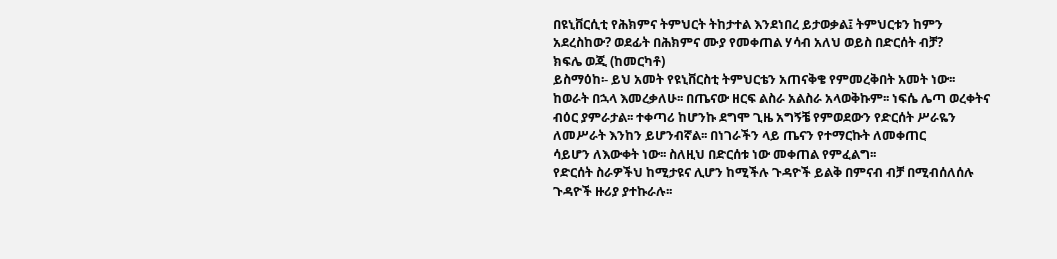በዩኒቨርሲቲ የሕክምና ትምህርት ትከታተል እንደነበረ ይታወቃል፤ ትምህርቱን ከምን አደረስከው? ወደፊት በሕክምና ሙያ የመቀጠል ሃሳብ አለህ ወይስ በድርሰት ብቻ?
ክፍሌ ወጂ (ከመርካቶ)
ይስማዕከ፡- ይህ አመት የዩኒቨርስቲ ትምህርቴን አጠናቅቄ የምመረቅበት አመት ነው፡፡ ከወራት በኋላ እመረቃለሁ፡፡ በጤናው ዘርፍ ልስራ አልስራ አላወቅኩም፡፡ ነፍሴ ሌጣ ወረቀትና ብዕር ያምራታል፡፡ ተቀጣሪ ከሆንኩ ደግሞ ጊዜ አግኝቼ የምወደውን የድርሰት ሥራዬን ለመሥራት እንከን ይሆንብኛል፡፡ በነገራችን ላይ ጤናን የተማርኩት ለመቀጠር
ሳይሆን ለእውቀት ነው፡፡ ስለዚህ በድርሰቱ ነው መቀጠል የምፈልግ፡፡
የድርሰት ስራዎችህ ከሚታዩና ሊሆን ከሚችሉ ጉዳዮች ይልቅ በምናብ ብቻ በሚብሰለሰሉ ጉዳዮች ዙሪያ ያተኩራሉ፡፡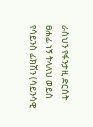ራስህን የፋንታዚ ድርሰት ፀሐፊ ነኝ ትላለህ ወይስ የሳይንስ ፊክሽን (ሳይንሳዊ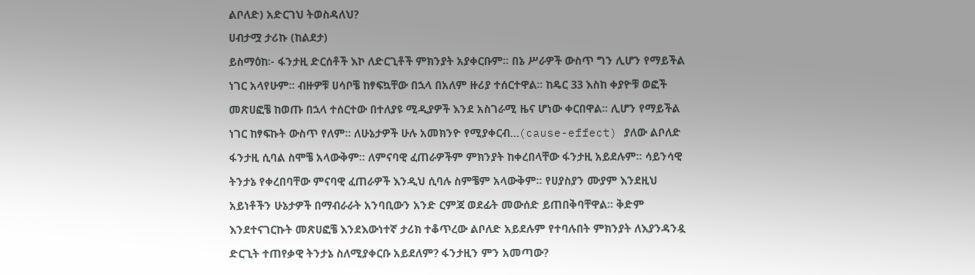ልቦለድ) አድርገህ ትወስዳለህ?
ሀብታሟ ታሪኩ (ከልደታ)
ይስማዕከ፡- ፋንታዚ ድርሰቶች እኮ ለድርጊቶች ምክንያት አያቀርቡም፡፡ በኔ ሥራዎች ውስጥ ግን ሊሆን የማይችል ነገር አላየሁም፡፡ ብዙዎቹ ሀሳቦቼ ከፃፍኳቸው በኋላ በአለም ዙሪያ ተሰርተዋል፡፡ ከዴር 33 እስከ ቀያዮቹ ወፎች መጽሀፎቼ ከወጡ በኋላ ተሰርተው በተለያዩ ሚዲያዎች እንደ አስገራሚ ዜና ሆነው ቀርበዋል፡፡ ሊሆን የማይችል ነገር ከፃፍኩት ውስጥ የለም፡፡ ለሁኔታዎች ሁሉ አመክንዮ የሚያቀርብ…(cause-effect) ያለው ልቦለድ ፋንታዚ ሲባል ስሞቼ አላውቅም፡፡ ለምናባዊ ፈጠራዎችም ምክንያት ከቀረበላቸው ፋንታዚ አይደሉም፡፡ ሳይንሳዊ ትንታኔ የቀረበባቸው ምናባዊ ፈጠራዎች እንዲህ ሲባሉ ስምቼም አላውቅም፡፡ የሀያስያን ሙያም እንደዚህ አይነቶችን ሁኔታዎች በማብራራት አንባቢውን አንድ ርምጃ ወደፊት መውሰድ ይጠበቅባቸዋል፡፡ ቅድም እንደተናገርኩት መጽሀፎቼ እንደእውነተኛ ታሪክ ተቆጥረው ልቦለድ አይደሉም የተባሉበት ምክንያት ለእያንዳንዷ ድርጊት ተጠየቃዊ ትንታኔ ስለሚያቀርቡ አይደለም? ፋንታዚን ምን አመጣው?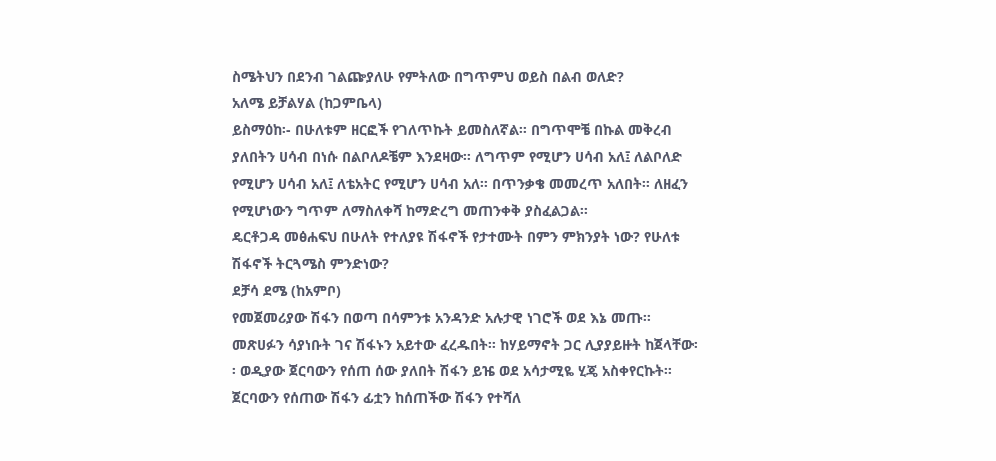ስሜትህን በደንብ ገልጬያለሁ የምትለው በግጥምህ ወይስ በልብ ወለድ?
አለሜ ይቻልሃል (ከጋምቤላ)
ይስማዕከ፡- በሁለቱም ዘርፎች የገለጥኩት ይመስለኛል፡፡ በግጥሞቼ በኩል መቅረብ ያለበትን ሀሳብ በነሱ በልቦለዶቼም እንደዛው፡፡ ለግጥም የሚሆን ሀሳብ አለ፤ ለልቦለድ የሚሆን ሀሳብ አለ፤ ለቴአትር የሚሆን ሀሳብ አለ፡፡ በጥንቃቄ መመረጥ አለበት፡፡ ለዘፈን የሚሆነውን ግጥም ለማስለቀሻ ከማድረግ መጠንቀቅ ያስፈልጋል፡፡
ዴርቶጋዳ መፅሐፍህ በሁለት የተለያዩ ሽፋኖች የታተሙት በምን ምክንያት ነው? የሁለቱ ሽፋኖች ትርጓሜስ ምንድነው?
ደቻሳ ደሜ (ከአምቦ)
የመጀመሪያው ሽፋን በወጣ በሳምንቱ አንዳንድ አሉታዊ ነገሮች ወደ እኔ መጡ፡፡ መጽሀፉን ሳያነቡት ገና ሽፋኑን አይተው ፈረዱበት፡፡ ከሃይማኖት ጋር ሊያያይዙት ከጀላቸው፡፡ ወዲያው ጀርባውን የሰጠ ሰው ያለበት ሽፋን ይዤ ወደ አሳታሚዬ ሂጄ አስቀየርኩት፡፡ ጀርባውን የሰጠው ሽፋን ፊቷን ከሰጠችው ሽፋን የተሻለ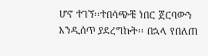ሆኖ ተገኘ፡፡ተበሳጭቼ ነበር ጀርባውን እንዲሰጥ ያደረግኩት፡፡ በኋላ የበለጠ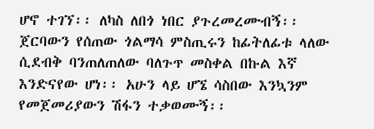ሆኖ ተገኘ፡፡ ለካስ ለበጎ ነበር ያጉረመረሙብኝ፡፡ ጀርባውን የሰጠው ጎልማሳ ምስጢሩን ከፊትለፊቱ ላለው ሲደብቅ ባንጠለጠለው ባለጉጥ መስቀል በኩል እኛ እንድናየው ሆነ፡፡ አሁን ላይ ሆኜ ሳስበው እንኳንም የመጀመሪያውን ሽፋን ተቃወሙኝ፡፡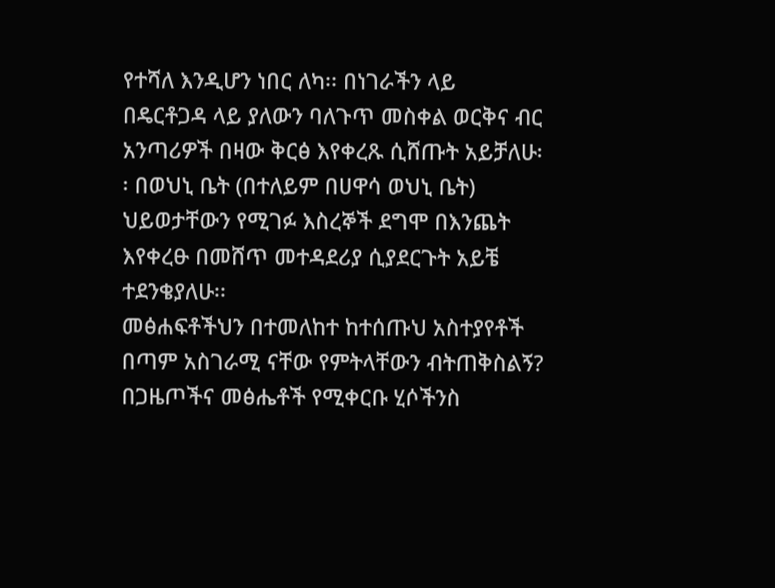የተሻለ እንዲሆን ነበር ለካ፡፡ በነገራችን ላይ በዴርቶጋዳ ላይ ያለውን ባለጉጥ መስቀል ወርቅና ብር አንጣሪዎች በዛው ቅርፅ እየቀረጹ ሲሸጡት አይቻለሁ፡፡ በወህኒ ቤት (በተለይም በሀዋሳ ወህኒ ቤት) ህይወታቸውን የሚገፉ እስረኞች ደግሞ በእንጨት እየቀረፁ በመሸጥ መተዳደሪያ ሲያደርጉት አይቼ ተደንቄያለሁ፡፡
መፅሐፍቶችህን በተመለከተ ከተሰጡህ አስተያየቶች በጣም አስገራሚ ናቸው የምትላቸውን ብትጠቅስልኝ? በጋዜጦችና መፅሔቶች የሚቀርቡ ሂሶችንስ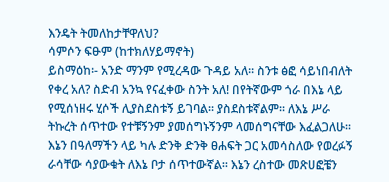እንዴት ትመለከታቸዋለህ?
ሳምሶን ፍፁም (ከተክለሃይማኖት)
ይስማዕከ፡- አንድ ማንም የሚረዳው ጉዳይ አለ፡፡ ስንቱ ፅፎ ሳይነበብለት የቀረ አለ? ስድብ አንኳ የናፈቀው ስንት አለ! በየትኛውም ጎራ በእኔ ላይ የሚሰነዘሩ ሂሶች ሊያስደስቱኝ ይገባል፡፡ ያስደስቱኛልም፡፡ ለእኔ ሥራ ትኩረት ሰጥተው የተቹኝንም ያመሰግኑኝንም ላመሰግናቸው እፈልጋለሁ፡፡ እኔን በዓለማችን ላይ ካሉ ድንቅ ድንቅ ፀሐፍት ጋር አመሳስለው የወረፉኝ ራሳቸው ሳያውቁት ለእኔ ቦታ ሰጥተውኛል፡፡ እኔን ረስተው መጽሀፎቼን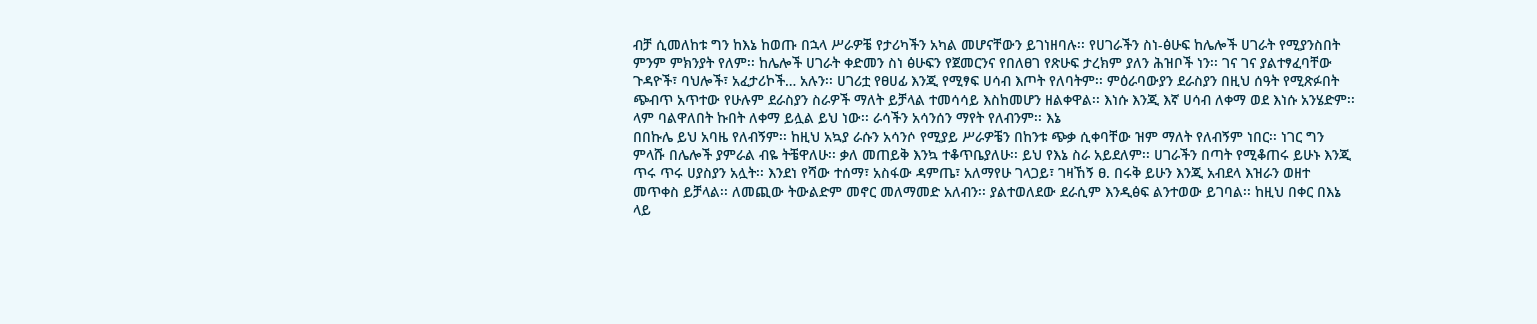ብቻ ሲመለከቱ ግን ከእኔ ከወጡ በኋላ ሥራዎቼ የታሪካችን አካል መሆናቸውን ይገነዘባሉ፡፡ የሀገራችን ስነ-ፅሁፍ ከሌሎች ሀገራት የሚያንስበት ምንም ምክንያት የለም፡፡ ከሌሎች ሀገራት ቀድመን ስነ ፅሁፍን የጀመርንና የበለፀገ የጽሁፍ ታረክም ያለን ሕዝቦች ነን፡፡ ገና ገና ያልተፃፈባቸው ጉዳዮች፣ ባህሎች፣ አፈታሪኮች… አሉን፡፡ ሀገሪቷ የፀሀፊ እንጂ የሚፃፍ ሀሳብ እጦት የለባትም፡፡ ምዕራባውያን ደራስያን በዚህ ሰዓት የሚጽፉበት ጭብጥ አጥተው የሁሉም ደራስያን ስራዎች ማለት ይቻላል ተመሳሳይ እስከመሆን ዘልቀዋል፡፡ እነሱ እንጂ እኛ ሀሳብ ለቀማ ወደ እነሱ አንሄድም፡፡ ላም ባልዋለበት ኩበት ለቀማ ይሏል ይህ ነው፡፡ ራሳችን አሳንሰን ማየት የለብንም፡፡ እኔ
በበኩሌ ይህ አባዜ የለብኝም፡፡ ከዚህ አኳያ ራሱን አሳንሶ የሚያይ ሥራዎቼን በከንቱ ጭቃ ሲቀባቸው ዝም ማለት የለብኝም ነበር፡፡ ነገር ግን ምላሹ በሌሎች ያምራል ብዬ ትቼዋለሁ፡፡ ቃለ መጠይቅ እንኳ ተቆጥቤያለሁ፡፡ ይህ የእኔ ስራ አይደለም፡፡ ሀገራችን በጣት የሚቆጠሩ ይሁኑ እንጂ ጥሩ ጥሩ ሀያስያን አሏት፡፡ እንደነ የሻው ተሰማ፣ አስፋው ዳምጤ፣ አለማየሁ ገላጋይ፣ ገዛኸኝ ፀ. በሩቅ ይሁን እንጂ አብደላ እዝራን ወዘተ መጥቀስ ይቻላል፡፡ ለመጪው ትውልድም መኖር መለማመድ አለብን፡፡ ያልተወለደው ደራሲም እንዲፅፍ ልንተወው ይገባል፡፡ ከዚህ በቀር በእኔ ላይ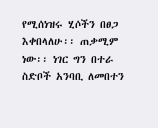የሚሰነዝሩ ሂሶችን በፀጋ እቀበላለሁ፡፡ ጠቃሚም ነው፡፡ ነገር ግን በተራ ስድቦች አንባቢ ለመበተን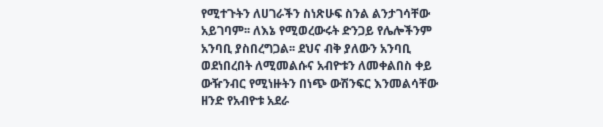የሚተጉትን ለሀገራችን ስነጽሁፍ ስንል ልንታገሳቸው አይገባም፡፡ ለእኔ የሚወረውሩት ድንጋይ የሌሎችንም አንባቢ ያስበረግጋል፡፡ ደህና ብቅ ያለውን አንባቢ ወደነበረበት ለሚመልሱና አብዮቱን ለመቀልበስ ቀይ ውዥንብር የሚነዙትን በነጭ ውሽንፍር እንመልሳቸው ዘንድ የአብዮቱ አደራ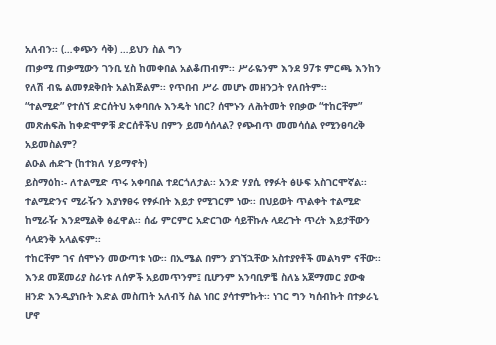አለብን፡፡ (…ቀጭን ሳቅ) …ይህን ስል ግን
ጠቃሚ ጠቃሚውን ገንቢ ሂስ ከመቀበል አልቆጠብም፡፡ ሥራዬንም እንደ 97ቱ ምርጫ እንከን የለሽ ብዬ ልመፃደቅበት አልከጅልም፡፡ የጥበብ ሥራ መሆኑ መዘንጋት የለበትም፡፡
“ተልሚድ” የተሰኘ ድርሰትህ አቀባበሉ እንዴት ነበር? ሰሞኑን ለሕትመት የበቃው “ተከርቸም” መጽሐፍሕ ከቀድሞዎቹ ድርሰቶችህ በምን ይመሳሰላል? የጭብጥ መመሳሰል የሚንፀባረቅ አይመስልም?
ልዑል ሐድጉ (ከተክለ ሃይማኖት)
ይስማዕከ፡- ለተልሚድ ጥሩ አቀባበል ተደርጎለታል፡፡ አንድ ሃያሲ የፃፉት ፅሁፍ አስገርሞኛል፡፡ ተልሚድንና ሚራዥን እያነፃፀሩ የፃፉበት እይታ የሚገርም ነው፡፡ በህይወት ጥልቀት ተልሚድ ከሚራዥ እንደሚልቅ ፅፈዋል፡፡ ሰፊ ምርምር አድርገው ሳይቸኩሉ ላደረጉት ጥረት እይታቸውን ሳላደንቅ አላልፍም፡፡
ተከርቸም ገና ሰሞኑን መውጣቱ ነው፡፡ በኢሜል በምን ያገኘኋቸው አስተያየቶች መልካም ናቸው፡፡ እንደ መጀመሪያ ስራነቱ ለሰዎች አይመጥንም፤ ቢሆንም አንባቢዎቼ ስለኔ አጀማመር ያውቁ ዘንድ እንዲያነቡት እድል መስጠት አለብኝ ስል ነበር ያሳተምኩት፡፡ ነገር ግን ካሰብኩት በተቃራኒ ሆኖ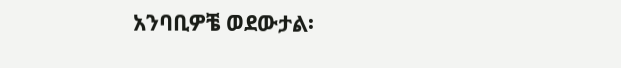አንባቢዎቼ ወደውታል፡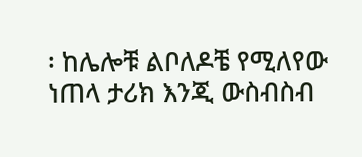፡ ከሌሎቹ ልቦለዶቼ የሚለየው ነጠላ ታሪክ እንጂ ውስብስብ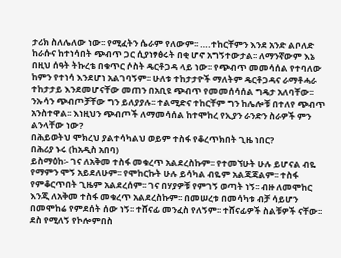ታሪክ ስለሌለው ነው፡፡ የሚፈትን ሴራም የለውም፡፡ ….ተከርቸምን እንደ አንድ ልቦለድ ከራሱና ከተነሳበት ጭብጥ ጋር ሲያነፃፅሩት በቂ ሆኖ አግኝተውታል፡፡ ለማንኛውም እኔ በዚህ ሰዓት ትኩረቴ በቁጥር ሶስት ዴርቶጋዳ ላይ ነው፡፡ የጭብጥ መመሳሰል የተባለው ከምን የተነሳ እንደሆነ አልገባኝም፡፡ ሁለቱ ተከታታዮች ማለትም ዴርቶጋዳና ራማቶሓራ ተከታታይ እንደመሆናቸው መጠን በአቢዩ ጭብጥ የመመሰሳሰል ግዴታ አለባቸው፡፡ ንኡሳን ጭብጦቻቸው ግን ይለያያሉ፡፡ ተልሚድና ተከርቸም ግን ከሌሎቹ በተለየ ጭብጥ አንስተዋል፡፡ እነዚህን ጭብጦች ለማመሳሰል ከተሞከረ የኢያን ራንድን ስራዎች ምን ልንላቸው ነው?
በሕይወትህ ሞክረህ ያልተሳካልህ ወይም ተስፋ የቆረጥክበት ጊዜ ነበር?
በሕሪያ ኑሩ (ከአዲስ አበባ)
ይስማዕከ፡- ገና ለአቅመ ተስፋ መቁረጥ አልደረስኩም፡፡ የተመኘሁት ሁሉ ይሆናል ብዬ የማምን ሞኝ አይደለሁም፡፡ የሞከርኩት ሁሉ ይሳካል ብዬም አልጃጃልም፡፡ ተስፋ የምቆርጥበት ጊዜም አልደረሰም፡፡ ገና በሃያዎቹ የምገኝ ወጣት ነኝ፡፡ ብዙ ለመሞከር እንጂ ለአቅመ ተስፋ መቁረጥ አልደረስኩም፡፡ በመሠረቱ በመሳካቱ ብቻ ሳይሆን በመሞከሬ የምደሰት ሰው ነኝ፡፡ ተሸናፊ መንፈስ የለኝም፡፡ ተሸናፊዎች ስልቹዎች ናቸው፡፡ ደስ የሚለኝ የኮሎምበስ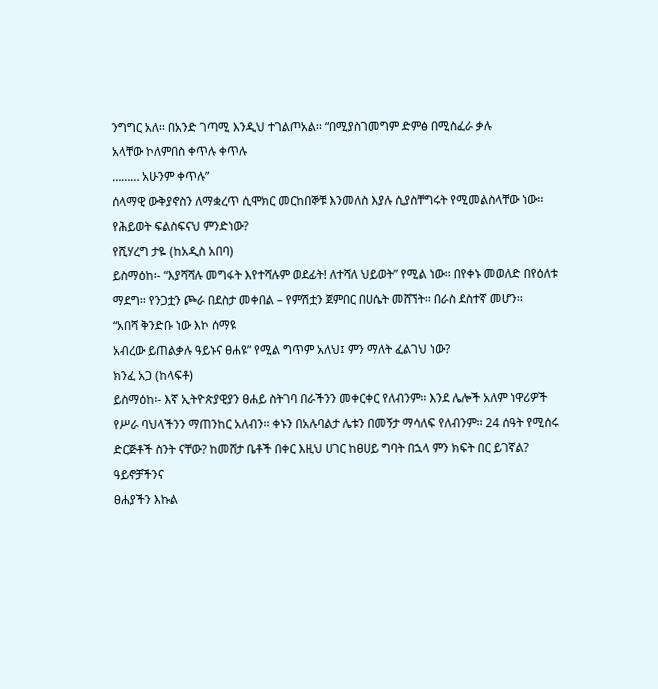ንግግር አለ፡፡ በአንድ ገጣሚ እንዲህ ተገልጦአል፡፡ “በሚያስገመግም ድምፅ በሚስፈራ ቃሉ
አላቸው ኮለምበስ ቀጥሉ ቀጥሉ
……… አሁንም ቀጥሉ”
ሰላማዊ ውቅያኖስን ለማቋረጥ ሲሞክር መርከበኞቹ እንመለስ እያሉ ሲያስቸግሩት የሚመልስላቸው ነው፡፡
የሕይወት ፍልስፍናህ ምንድነው?
የሺሃረግ ታዬ (ከአዲስ አበባ)
ይስማዕከ፡- “እያሻሻሉ መግፋት እየተሻሉም ወደፊት! ለተሻለ ህይወት” የሚል ነው፡፡ በየቀኑ መወለድ በየዕለቱ ማደግ፡፡ የንጋቷን ጮራ በደስታ መቀበል – የምሽቷን ጀምበር በሀሴት መሸኘት፡፡ በራስ ደስተኛ መሆን፡፡
“አበሻ ቅንድቡ ነው እኮ ሰማዩ
አብረው ይጠልቃሉ ዓይኑና ፀሐዩ” የሚል ግጥም አለህ፤ ምን ማለት ፈልገህ ነው?
ክንፈ አጋ (ከላፍቶ)
ይስማዕከ፡- እኛ ኢትዮጵያዊያን ፀሐይ ስትገባ በራችንን መቀርቀር የለብንም፡፡ እንደ ሌሎች አለም ነዋሪዎች የሥራ ባህላችንን ማጠንከር አለብን፡፡ ቀኑን በአሉባልታ ሌቱን በመኝታ ማሳለፍ የለብንም፡፡ 24 ሰዓት የሚሰሩ ድርጅቶች ስንት ናቸው? ከመሸታ ቤቶች በቀር እዚህ ሀገር ከፀሀይ ግባት በኋላ ምን ክፍት በር ይገኛል? ዓይኖቻችንና
ፀሐያችን እኩል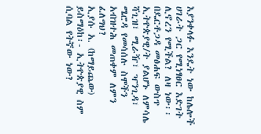እያንቀላፉ እንዴት ነው ከሌሎች ሀገራት ጋር የሚነፃፀር እድገት ሊኖረን የሚችል? ለዛ ነው፡፡
በዴርቶጋዳ መፅሐፍ ውስጥ ኢትዮጵያዊ/ት ያልሆኑ ለምሳሌ ሻጊዝ፣ ሚራዥ፣ ዣንጊዳ፣ ሜሮዳ የመሳሰሉ ስሞችን አብዝተሕ መጠቀም ለምን ፈለግህ?
ኢያሱ አ. (ከማይጨው)
ይስማዕከ፡- ኢትዮጵያዊ ስም ሲባል የትኛው ነው?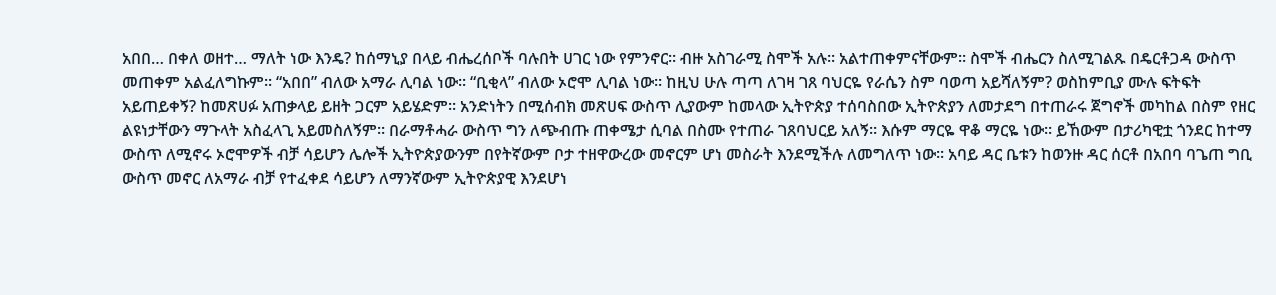አበበ… በቀለ ወዘተ… ማለት ነው እንዴ? ከሰማኒያ በላይ ብሔረሰቦች ባሉበት ሀገር ነው የምንኖር፡፡ ብዙ አስገራሚ ስሞች አሉ፡፡ አልተጠቀምናቸውም፡፡ ስሞች ብሔርን ስለሚገልጹ በዴርቶጋዳ ውስጥ መጠቀም አልፈለግኩም፡፡ “አበበ” ብለው አማራ ሊባል ነው፡፡ “ቢቂላ” ብለው ኦሮሞ ሊባል ነው፡፡ ከዚህ ሁሉ ጣጣ ለገዛ ገጸ ባህርዬ የራሴን ስም ባወጣ አይሻለኝም? ወስከምቢያ ሙሉ ፍትፍት አይጠይቀኝ? ከመጽሀፉ አጠቃላይ ይዘት ጋርም አይሄድም፡፡ አንድነትን በሚሰብክ መጽሀፍ ውስጥ ሊያውም ከመላው ኢትዮጵያ ተሰባስበው ኢትዮጵያን ለመታደግ በተጠራሩ ጀግኖች መካከል በስም የዘር ልዩነታቸውን ማጉላት አስፈላጊ አይመስለኝም፡፡ በራማቶሓራ ውስጥ ግን ለጭብጡ ጠቀሜታ ሲባል በስሙ የተጠራ ገጸባህርይ አለኝ፡፡ እሱም ማርዬ ዋቆ ማርዬ ነው፡፡ ይኸውም በታሪካዊቷ ጎንደር ከተማ ውስጥ ለሚኖሩ ኦሮሞዎች ብቻ ሳይሆን ሌሎች ኢትዮጵያውንም በየትኛውም ቦታ ተዘዋውረው መኖርም ሆነ መስራት እንደሚችሉ ለመግለጥ ነው፡፡ አባይ ዳር ቤቱን ከወንዙ ዳር ሰርቶ በአበባ ባጌጠ ግቢ ውስጥ መኖር ለአማራ ብቻ የተፈቀደ ሳይሆን ለማንኛውም ኢትዮጵያዊ እንደሆነ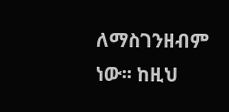ለማስገንዘብም ነው፡፡ ከዚህ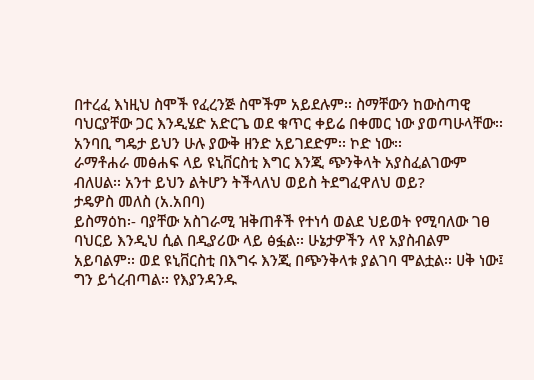በተረፈ እነዚህ ስሞች የፈረንጅ ስሞችም አይደሉም፡፡ ስማቸውን ከውስጣዊ ባህርያቸው ጋር እንዲሄድ አድርጌ ወደ ቁጥር ቀይሬ በቀመር ነው ያወጣሁላቸው፡፡ አንባቢ ግዴታ ይህን ሁሉ ያውቅ ዘንድ አይገደድም፡፡ ኮድ ነው፡፡
ራማቶሐራ መፅሐፍ ላይ ዩኒቨርስቲ እግር እንጂ ጭንቅላት አያስፈልገውም ብለሀል፡፡ አንተ ይህን ልትሆን ትችላለህ ወይስ ትደግፈዋለህ ወይ?
ታዴዎስ መለስ (አ.አበባ)
ይስማዕከ፡- ባያቸው አስገራሚ ዝቅጠቶች የተነሳ ወልደ ህይወት የሚባለው ገፀ ባህርይ እንዲህ ሲል በዲያሪው ላይ ፅፏል፡፡ ሁኔታዎችን ላየ አያስብልም አይባልም፡፡ ወደ ዩኒቨርስቲ በእግሩ እንጂ በጭንቅላቱ ያልገባ ሞልቷል፡፡ ሀቅ ነው፤ ግን ይጎረብጣል፡፡ የእያንዳንዱ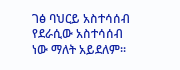ገፅ ባህርይ አስተሳሰብ የደራሲው አስተሳሰብ ነው ማለት አይደለም፡፡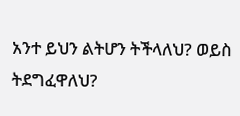አንተ ይህን ልትሆን ትችላለህ? ወይስ ትደግፈዋለህ?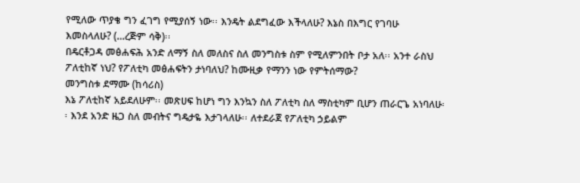የሚለው ጥያቄ ግን ፈገግ የሚያሰኝ ነው፡፡ እንዴት ልደግፈው እችላለሁ? እኔስ በእግር የገባሁ እመስላለሁ? (…ረጅም ሳቅ)፡፡
በዴርቶጋዳ መፅሐፍሕ አንድ ለማኝ ስለ መለስና ስለ መንግስቱ ስም የሚለምንበት ቦታ አለ፡፡ አንተ ራስህ ፖለቲከኛ ነህ? የፖለቲካ መፅሐፍትን ታነባለህ? ከሙዚቃ የማንን ነው የምትሰማው?
መንግስቱ ደማሙ (ከሳሪስ)
እኔ ፖለቲከኛ አይደለሁም፡፡ መጽሀፍ ከሆነ ግን እንኳን ስለ ፖለቲካ ስለ ማስቲካም ቢሆን ጠራርጌ አነባለሁ፡፡ እንደ አንድ ዜጋ ስለ መብትና ግዴታዬ እታገላለሁ፡፡ ለተደራጀ የፖለቲካ ኃይልም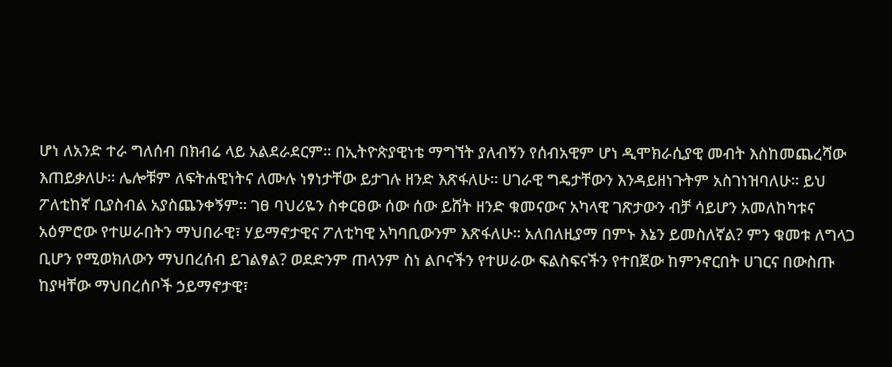ሆነ ለአንድ ተራ ግለሰብ በክብሬ ላይ አልደራደርም፡፡ በኢትዮጵያዊነቴ ማግኘት ያለብኝን የሰብአዊም ሆነ ዲሞክራሲያዊ መብት እስከመጨረሻው እጠይቃለሁ፡፡ ሌሎቹም ለፍትሐዊነትና ለሙሉ ነፃነታቸው ይታገሉ ዘንድ እጽፋለሁ፡፡ ሀገራዊ ግዴታቸውን እንዳይዘነጉትም አስገነዝባለሁ፡፡ ይህ ፖለቲከኛ ቢያስብል አያስጨንቀኝም፡፡ ገፀ ባህሪዬን ስቀርፀው ሰው ሰው ይሸት ዘንድ ቁመናውና አካላዊ ገጽታውን ብቻ ሳይሆን አመለከካቱና አዕምሮው የተሠራበትን ማህበራዊ፣ ሃይማኖታዊና ፖለቲካዊ አካባቢውንም እጽፋለሁ፡፡ አለበለዚያማ በምኑ እኔን ይመስለኛል? ምን ቁመቱ ለግላጋ ቢሆን የሚወክለውን ማህበረሰብ ይገልፃል? ወደድንም ጠላንም ስነ ልቦናችን የተሠራው ፍልስፍናችን የተበጀው ከምንኖርበት ሀገርና በውስጡ ከያዛቸው ማህበረሰቦች ኃይማኖታዊ፣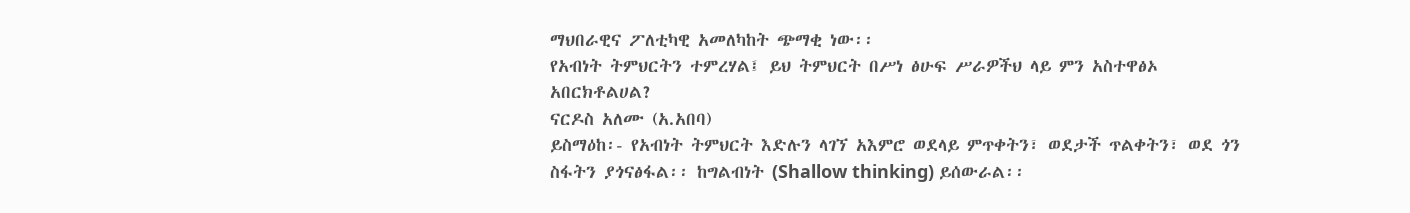ማህበራዊና ፖለቲካዊ አመለካከት ጭማቂ ነው፡፡
የአብነት ትምህርትን ተምረሃል፤ ይህ ትምህርት በሥነ ፅሁፍ ሥራዎችህ ላይ ምን አስተዋፅኦ አበርክቶልሀል?
ናርዶስ አለሙ (አ.አበባ)
ይስማዕከ፡- የአብነት ትምህርት እድሉን ላገኘ አእምሮ ወደላይ ምጥቀትን፣ ወደታች ጥልቀትን፣ ወደ ጎን ስፋትን ያጎናፅፋል፡፡ ከግልብነት (Shallow thinking) ይሰውራል፡፡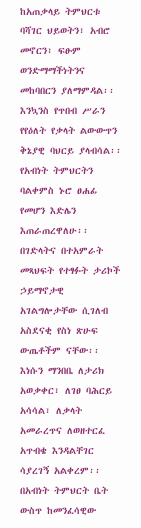ከአጠቃላይ ትምህርቱ ባሻገር ህይወትን፣ አብሮ መኖርን፣ ፍፁም ወንድማማችነትንና መከባበርን ያለማምዳል፡፡ እንኳንስ የጥበብ ሥራን የየዕለት የቃላት ልውውጥን ቅኔያዊ ባህርይ ያላብሳል፡፡ የአብነት ትምህርትን ባልቀምስ ኑሮ ፀሐፊ የመሆን እድሌን እጠራጠረዋለሁ፡፡
በገድላትና በተአምራት መጻህፍት የተፃፉት ታሪኮች ኃይማኖታዊ አገልግሎታቸው ሲገለብ አስደናቂ የስነ ጽሁፍ ውጤቶችም ናቸው፡፡ እነሱን ማንበቤ ለታሪክ አወቃቀር፣ ለገፀ ባሕርይ አሳሳል፣ ለቃላት አመራረጥና ለወዘተርፈ አጥብቄ እንዳልቸገር ሳያረገኝ አልቀረም፡፡ በአብነት ትምህርት ቤት ውስጥ ከመንፈሳዊው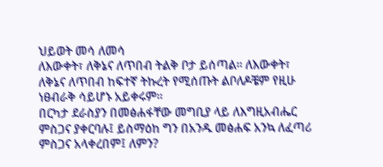ህይወት መሳ ለመሳ
ለእውቀት፣ ለቅኔና ለጥበብ ትልቅ ቦታ ይሰጣል፡፡ ለእውቀት፣ ለቅኔና ለጥበብ ከፍተኛ ትኩረት የሚሰጡት ልቦለዶቼም የዚሁ ነፀብራቅ ሳይሆኑ አይቀሩም፡፡
በርካታ ደራስያን በመፅሐፋቸው መግቢያ ላይ ለእግዚአብሔር ምስጋና ያቀርባሉ፤ ይስማዕከ ግን በአንዱ መፅሐፍ አንኳ ለፈጣሪ ምስጋና አላቀረበም፤ ለምን?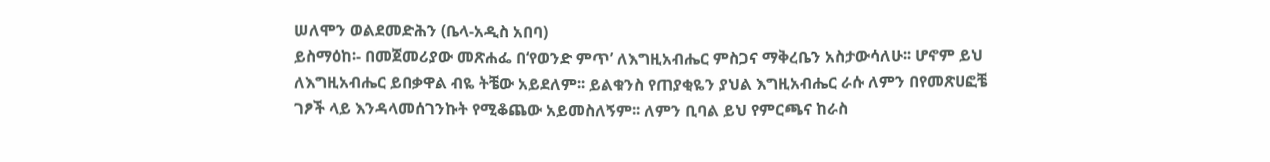ሠለሞን ወልደመድሕን (ቤላ-አዲስ አበባ)
ይስማዕከ፡- በመጀመሪያው መጽሐፌ በ‘የወንድ ምጥ’ ለእግዚአብሔር ምስጋና ማቅረቤን አስታውሳለሁ፡፡ ሆኖም ይህ ለእግዚአብሔር ይበቃዋል ብዬ ትቼው አይደለም፡፡ ይልቁንስ የጠያቂዬን ያህል እግዚአብሔር ራሱ ለምን በየመጽሀፎቼ ገፆች ላይ እንዳላመሰገንኩት የሚቆጨው አይመስለኝም፡፡ ለምን ቢባል ይህ የምርጫና ከራስ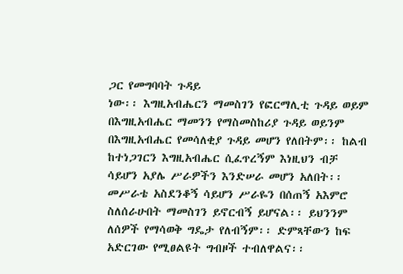ጋር የመግባባት ጉዳይ
ነው፡፡ እግዚአብሔርን ማመስገን የፎርማሊቲ ጉዳይ ወይም በእግዚአብሔር ማመንን የማስመስከሪያ ጉዳይ ወይንም በእግዚአብሔር የመሳለቂያ ጉዳይ መሆን የለበትም፡፡ ከልብ ከተነጋገርን እግዚአብሔር ሲፈጥረኝም እነዚህን ብቻ ሳይሆን አያሌ ሥራዎችን እንድሠራ መሆን አለበት፡፡ መሥራቴ አስደንቆኝ ሳይሆን ሥራዬን በሰጠኝ አእምሮ ስለሰራሁበት ማመስገን ይኖርብኝ ይሆናል፡፡ ይህንንም ለሰዎች የማሳወቅ ግዴታ የለብኝም፡፡ ድምጻቸውን ከፍ አድርገው የሚፀልዩት ግብዞች ተብለዋልና፡፡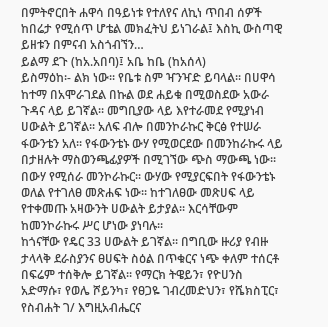በምትኖርበት ሐዋሳ በዓይነቱ የተለየና ለኪነ ጥበብ ሰዎች ከበሬታ የሚሰጥ ሆቴል መክፈትህ ይነገራል፤ እስኪ ውስጣዊ ይዘቱን በምናብ አስጎብኘን…
ይልማ ደጉ (ከአ.አበባ)፤ አቤ ከቤ (ከአሰላ)
ይስማዕከ፡- ልክ ነው፡፡ የቤቱ ስም ዣንዣድ ይባላል፡፡ በሀዋሳ ከተማ በአሞራገደል በኩል ወደ ሐይቁ በሚወስደው አውራ ጉዳና ላይ ይገኛል፡፡ መግቢያው ላይ እየተራመደ የሚያነብ ሀውልት ይገኛል፡፡ አለፍ ብሎ በመንኮራኩር ቅርፅ የተሠራ ፋውንቴን አለ፡፡ የፋውንቴኑ ውሃ የሚወርደው በመንከራኩሩ ላይ በታዘሉት ማስወንጫፊያዎች በሚገኘው ጭስ ማውጫ ነው፡፡ በውሃ የሚሰራ መንኮራኩር፡፡ ውሃው የሚያርፍበት የፋውንቴኑ ወለል የተገለፀ መጽሐፍ ነው፡፡ ከተገለፀው መጽሀፍ ላይ የተቀመጡ አዛውንት ሀውልት ይታያል፡፡ እርሳቸውም ከመንኮራኩሩ ሥር ሆነው ያነባሉ፡፡
ከጎናቸው የዴር 33 ሀውልት ይገኛል፡፡ በግቢው ዙሪያ የብዙ ታላላቅ ደራስያንና ፀሀፍት ስዕል በጥቁርና ነጭ ቀለም ተሰርቶ በፍሬም ተሰቅሎ ይገኛል፡፡ የማርክ ትዌይን፣ የዮሀንስ አድማሱ፣ የወሌ ሾይንካ፣ የፀጋዬ ገብረመድህን፣ የሼክስፒር፣ የስብሐት ገ/ እግዚአብሔርና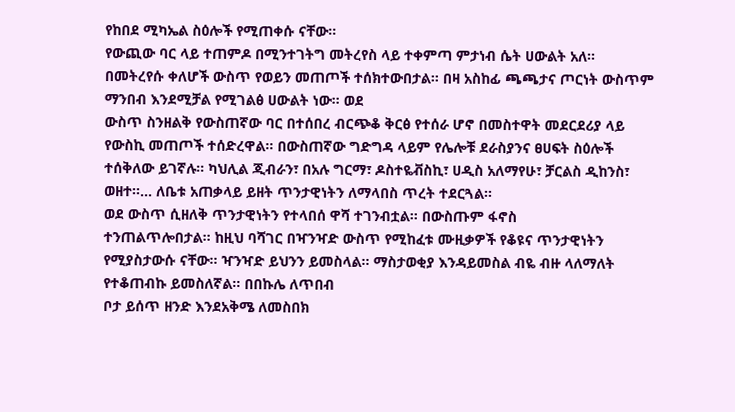የከበደ ሚካኤል ስዕሎች የሚጠቀሱ ናቸው፡፡
የውጪው ባር ላይ ተጠምዶ በሚንተገትግ መትረየስ ላይ ተቀምጣ ምታነብ ሴት ሀውልት አለ፡፡ በመትረየሱ ቀለሆች ውስጥ የወይን መጠጦች ተሰክተውበታል፡፡ በዛ አስከፊ ጫጫታና ጦርነት ውስጥም ማንበብ እንደሚቻል የሚገልፅ ሀውልት ነው፡፡ ወደ
ውስጥ ስንዘልቅ የውስጠኛው ባር በተሰበረ ብርጭቆ ቅርፅ የተሰራ ሆኖ በመስተዋት መደርደሪያ ላይ የውስኪ መጠጦች ተሰድረዋል፡፡ በውስጠኛው ግድግዳ ላይም የሌሎቹ ደራስያንና ፀሀፍት ስዕሎች ተሰቅለው ይገኛሉ፡፡ ካህሊል ጂብራን፣ በአሉ ግርማ፣ ዶስተዬቭስኪ፣ ሀዲስ አለማየሁ፣ ቻርልስ ዲከንስ፣ ወዘተ፡፡… ለቤቱ አጠቃላይ ይዘት ጥንታዊነትን ለማላበስ ጥረት ተደርጓል፡፡
ወደ ውስጥ ሲዘለቅ ጥንታዊነትን የተላበሰ ዋሻ ተገንብቷል፡፡ በውስጡም ፋኖስ
ተንጠልጥሎበታል፡፡ ከዚህ ባሻገር በዣንዣድ ውስጥ የሚከፈቱ ሙዚቃዎች የቆዩና ጥንታዊነትን የሚያስታውሱ ናቸው፡፡ ዣንዣድ ይህንን ይመስላል፡፡ ማስታወቂያ እንዳይመስል ብዬ ብዙ ላለማለት የተቆጠብኩ ይመስለኛል፡፡ በበኩሌ ለጥበብ
ቦታ ይሰጥ ዘንድ እንደአቅሜ ለመስበክ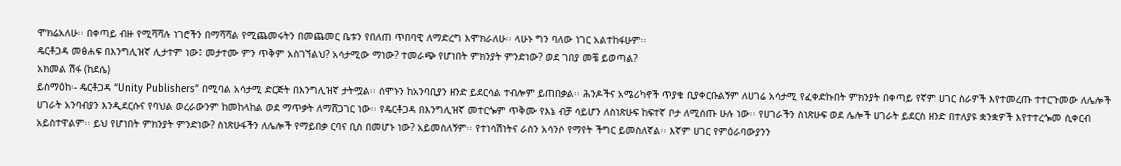ሞክሬአለሁ፡፡ በቀጣይ ብዙ የሚሻሻሉ ነገሮችን በማሻሻል የሚጨመሩትን በመጨመር ቤቱን የበለጠ ጥበባዊ ለማድረግ እሞክራለሁ፡፡ ላሁኑ ግን ባለው ነገር አልተከፋሁም፡፡
ዴርቶጋዳ መፅሐፍ በእንግሊዝኛ ሊታተም ነው፤ መታተሙ ምን ጥቅም አስገኘልህ? አሳታሚው ማነው? ተመራጭ የሆነበት ምክንያት ምንድነው? ወደ ገበያ መቼ ይወጣል?
አክመል ሽፋ (ከደሴ)
ይስማዕከ፡- ዴርቶጋዳ “Unity Publishers” በሚባል አሳታሚ ድርጅት በእንግሊዝኛ ታትሟል፡፡ ሰሞኑን ከአንባቢያን ዘንድ ይደርሳል ተብሎም ይጠበቃል፡፡ ሕንዶችና አሜሪካኖች ጥያቄ ቢያቀርቡልኝም ለሀገሬ አሳታሚ የፈቀድኩበት ምክንያት በቀጣይ የኛም ሀገር ስራዎች እየተመረጡ ተተርጉመው ለሌሎች ሀገራት አንባብያን እንዲደርሱና የባህል ወረራውንም ከመከላከል ወደ ማጥቃት ለማሸጋገር ነው፡፡ የዴርቶጋዳ በእንግሊዝኛ መተርጐም ጥቅሙ የእኔ ብቻ ሳይሆን ለስነጽሁፍ ከፍተኛ ቦታ ለሚሰጡ ሁሉ ነው፡፡ የሀገራችን ስነጽሁፍ ወደ ሌሎች ሀገራት ይደርስ ዘንድ በተለያዩ ቋንቋዎች እየተተረጐመ ሲቀርብ አይስተዋልም፡፡ ይህ የሆነበት ምክንያት ምንድነው? ስነጽሁፋችን ለሌሎች የማይበቃ ርባና ቢስ በመሆኑ ነው? አይመስለኝም፡፡ የተነሳሽነትና ራስን አሳንሶ የማየት ችግር ይመስለኛል፡፡ እኛም ሀገር የምዕራባውያንን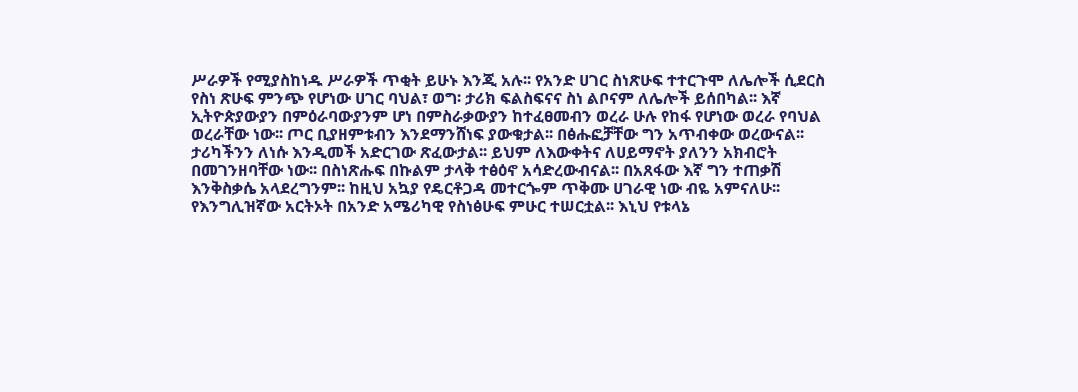ሥራዎች የሚያስከነዱ ሥራዎች ጥቂት ይሁኑ እንጂ አሉ፡፡ የአንድ ሀገር ስነጽሁፍ ተተርጉሞ ለሌሎች ሲደርስ የስነ ጽሁፍ ምንጭ የሆነው ሀገር ባህል፣ ወግ፡ ታሪክ ፍልስፍናና ስነ ልቦናም ለሌሎች ይሰበካል፡፡ እኛ ኢትዮጵያውያን በምዕራባውያንም ሆነ በምስራቃውያን ከተፈፀመብን ወረራ ሁሉ የከፋ የሆነው ወረራ የባህል ወረራቸው ነው፡፡ ጦር ቢያዘምቱብን እንደማንሸነፍ ያውቁታል፡፡ በፅሑፎቻቸው ግን አጥብቀው ወረውናል፡፡ ታሪካችንን ለነሱ እንዲመች አድርገው ጽፈውታል፡፡ ይህም ለእውቀትና ለሀይማኖት ያለንን አክብሮት በመገንዘባቸው ነው፡፡ በስነጽሑፍ በኩልም ታላቅ ተፅዕኖ አሳድረውብናል፡፡ በአጸፋው እኛ ግን ተጠቃሽ እንቅስቃሴ አላደረግንም፡፡ ከዚህ አኳያ የዴርቶጋዳ መተርጐም ጥቅሙ ሀገራዊ ነው ብዬ አምናለሁ፡፡
የእንግሊዝኛው አርትኦት በአንድ አሜሪካዊ የስነፅሁፍ ምሁር ተሠርቷል፡፡ እኒህ የቱላኔ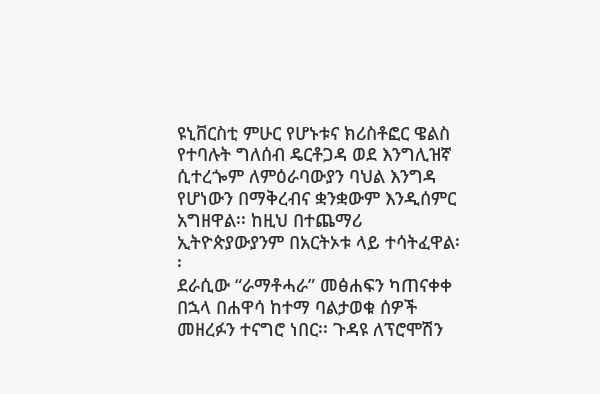ዩኒቨርስቲ ምሁር የሆኑቱና ክሪስቶፎር ዌልስ የተባሉት ግለሰብ ዴርቶጋዳ ወደ እንግሊዝኛ ሲተረጐም ለምዕራባውያን ባህል እንግዳ የሆነውን በማቅረብና ቋንቋውም እንዲሰምር አግዘዋል፡፡ ከዚህ በተጨማሪ ኢትዮጵያውያንም በአርትኦቱ ላይ ተሳትፈዋል፡፡
ደራሲው “ራማቶሓራ” መፅሐፍን ካጠናቀቀ በኋላ በሐዋሳ ከተማ ባልታወቁ ሰዎች መዘረፉን ተናግሮ ነበር፡፡ ጉዳዩ ለፕሮሞሽን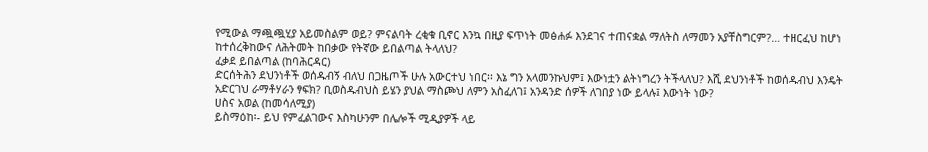የሚውል ማጯጯሂያ አይመስልም ወይ? ምናልባት ረቂቁ ቢኖር እንኳ በዚያ ፍጥነት መፅሐፉ እንደገና ተጠናቋል ማለትስ ለማመን አያቸስግርም?… ተዘርፈህ ከሆነ ከተሰረቅከውና ለሕትመት ከበቃው የትኛው ይበልጣል ትላለህ?
ፈቃደ ይበልጣል (ከባሕርዳር)
ድርሰትሕን ደህንነቶች ወሰዱብኝ ብለህ በጋዜጦች ሁሉ አውርተህ ነበር፡፡ እኔ ግን አላመንኩህም፤ እውነቷን ልትነግረን ትችላለህ? እሺ ደህንነቶች ከወሰዱብህ እንዴት አድርገህ ራማቶሃራን ፃፍክ? ቢወስዱብህስ ይሄን ያህል ማስጮህ ለምን አስፈለገ፤ አንዳንድ ሰዎች ለገበያ ነው ይላሉ፤ እውነት ነው?
ሀስና አወል (ከመሳለሚያ)
ይስማዕከ፡- ይህ የምፈልገውና እስካሁንም በሌሎች ሚዲያዎች ላይ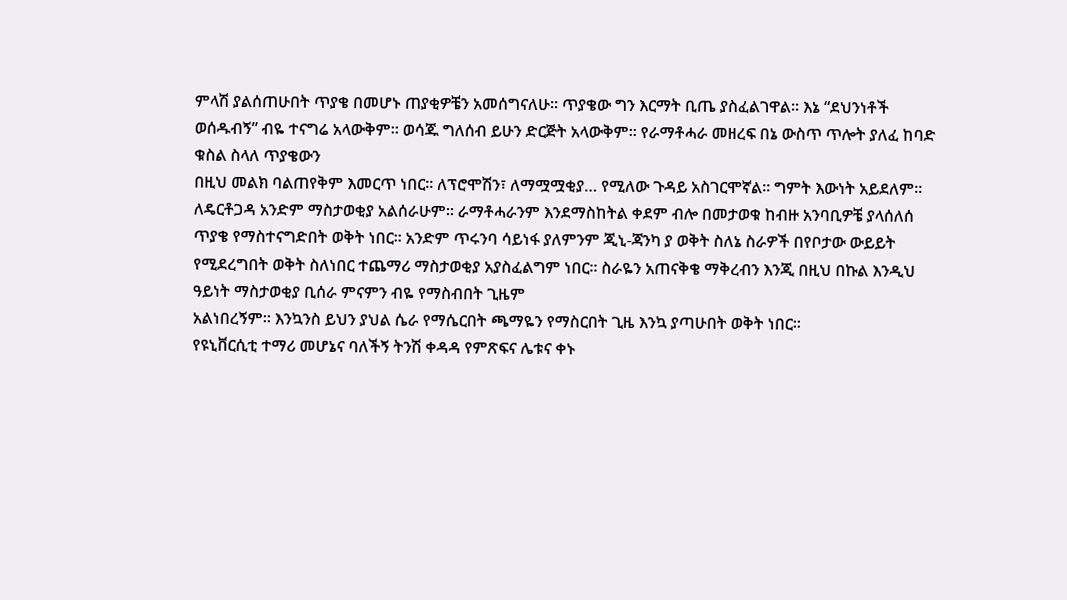ምላሽ ያልሰጠሁበት ጥያቄ በመሆኑ ጠያቂዎቼን አመሰግናለሁ፡፡ ጥያቄው ግን እርማት ቢጤ ያስፈልገዋል፡፡ እኔ “ደህንነቶች ወሰዱብኝ” ብዬ ተናግሬ አላውቅም፡፡ ወሳጁ ግለሰብ ይሁን ድርጅት አላውቅም፡፡ የራማቶሓራ መዘረፍ በኔ ውስጥ ጥሎት ያለፈ ከባድ ቁስል ስላለ ጥያቄውን
በዚህ መልክ ባልጠየቅም እመርጥ ነበር፡፡ ለፕሮሞሽን፣ ለማሟሟቂያ… የሚለው ጉዳይ አስገርሞኛል፡፡ ግምት እውነት አይደለም፡፡ ለዴርቶጋዳ አንድም ማስታወቂያ አልሰራሁም፡፡ ራማቶሓራንም እንደማስከትል ቀደም ብሎ በመታወቁ ከብዙ አንባቢዎቼ ያላሰለሰ ጥያቄ የማስተናግድበት ወቅት ነበር፡፡ አንድም ጥሩንባ ሳይነፋ ያለምንም ጂኒ-ጃንካ ያ ወቅት ስለኔ ስራዎች በየቦታው ውይይት የሚደረግበት ወቅት ስለነበር ተጨማሪ ማስታወቂያ አያስፈልግም ነበር፡፡ ስራዬን አጠናቅቄ ማቅረብን እንጂ በዚህ በኩል እንዲህ ዓይነት ማስታወቂያ ቢሰራ ምናምን ብዬ የማስብበት ጊዜም
አልነበረኝም፡፡ እንኳንስ ይህን ያህል ሴራ የማሴርበት ጫማዬን የማስርበት ጊዜ እንኳ ያጣሁበት ወቅት ነበር፡፡
የዩኒቨርሲቲ ተማሪ መሆኔና ባለችኝ ትንሽ ቀዳዳ የምጽፍና ሌቱና ቀኑ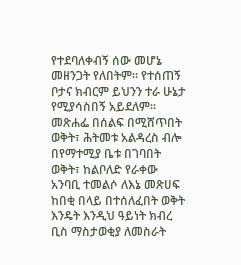የተደባለቀብኝ ሰው መሆኔ መዘንጋት የለበትም፡፡ የተሰጠኝ ቦታና ክብርም ይህንን ተራ ሁኔታ የሚያሳስበኝ አይደለም፡፡ መጽሐፌ በሰልፍ በሚሸጥበት ወቅት፣ ሕትመቱ አልዳረስ ብሎ በየማተሚያ ቤቱ በገባበት ወቅት፣ ከልቦለድ የራቀው አንባቢ ተመልሶ ለእኔ መጽሀፍ
ከበቂ በላይ በተሰለፈበት ወቅት እንዴት እንዲህ ዓይነት ክብረ ቢስ ማስታወቂያ ለመስራት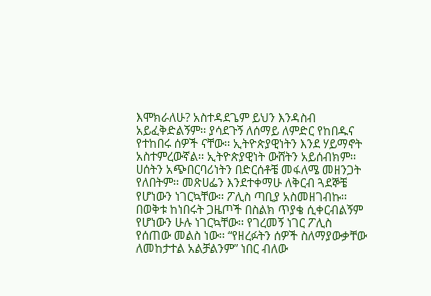እሞክራለሁ? አስተዳደጌም ይህን እንዳስብ አይፈቅድልኝም፡፡ ያሳደጉኝ ለሰማይ ለምድር የከበዱና የተከበሩ ሰዎች ናቸው፡፡ ኢትዮጵያዊነትን እንደ ሃይማኖት አስተምረውኛል፡፡ ኢትዮጵያዊነት ውሸትን አይሰብክም፡፡ ሀሰትን አጭበርባሪነትን በድርሰቶቼ መፋለሜ መዘንጋት የለበትም፡፡ መጽሀፌን እንደተቀማሁ ለቅርብ ጓደኞቼ የሆነውን ነገርኳቸው፡፡ ፖሊስ ጣቢያ አስመዘገብኩ፡፡ በወቅቱ ከነበሩት ጋዜጦች በስልክ ጥያቄ ሲቀርብልኝም የሆነውን ሁሉ ነገርኳቸው፡፡ የገረመኝ ነገር ፖሊስ የሰጠው መልስ ነው፡፡ “የዘረፉትን ሰዎች ስለማያውቃቸው ለመከታተል አልቻልንም” ነበር ብለው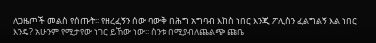ለጋዜጦች መልስ የሰጡት፡፡ የዘረፈኝን ሰው ባውቅ በሕግ አግባብ እከስ ነበር እንጂ ፖሊስን ፈልግልኝ እል ነበር እንዴ? አሁንም የሚታየው ነገር ይኸው ነው፡፡ ስንቱ በሚያብለጨልጭ ጩቤ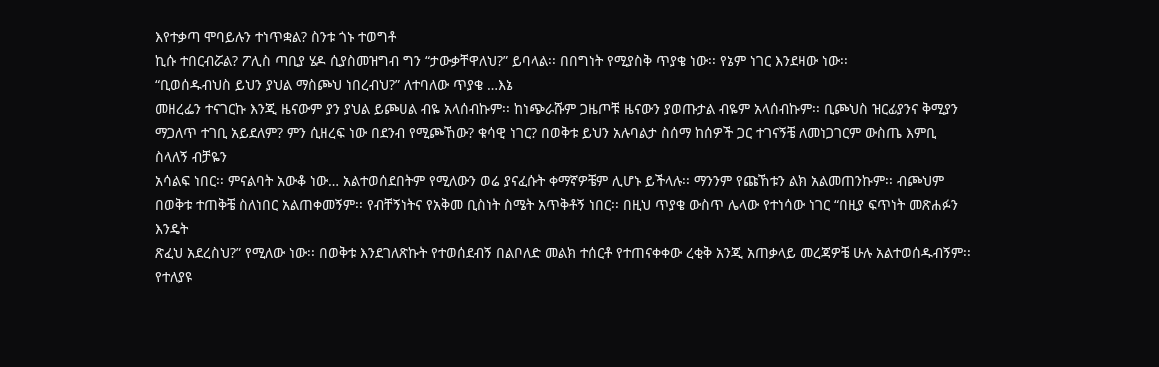እየተቃጣ ሞባይሉን ተነጥቋል? ስንቱ ጎኑ ተወግቶ
ኪሱ ተበርብሯል? ፖሊስ ጣቢያ ሄዶ ሲያስመዝግብ ግን “ታውቃቸዋለህ?” ይባላል፡፡ በበግነት የሚያስቅ ጥያቄ ነው፡፡ የኔም ነገር እንደዛው ነው፡፡
“ቢወሰዱብህስ ይህን ያህል ማስጮህ ነበረብህ?” ለተባለው ጥያቄ …እኔ
መዘረፌን ተናገርኩ እንጂ ዜናውም ያን ያህል ይጮሀል ብዬ አላሰብኩም፡፡ ከነጭራሹም ጋዜጦቹ ዜናውን ያወጡታል ብዬም አላሰብኩም፡፡ ቢጮህስ ዝርፊያንና ቅሚያን ማጋለጥ ተገቢ አይደለም? ምን ሲዘረፍ ነው በደንብ የሚጮኸው? ቁሳዊ ነገር? በወቅቱ ይህን አሉባልታ ስሰማ ከሰዎች ጋር ተገናኝቼ ለመነጋገርም ውስጤ እምቢ ስላለኝ ብቻዬን
አሳልፍ ነበር፡፡ ምናልባት አውቆ ነው… አልተወሰደበትም የሚለውን ወሬ ያናፈሱት ቀማኛዎቼም ሊሆኑ ይችላሉ፡፡ ማንንም የጩኸቱን ልክ አልመጠንኩም፡፡ ብጮህም በወቅቱ ተጠቅቼ ስለነበር አልጠቀመኝም፡፡ የብቸኝነትና የአቅመ ቢስነት ስሜት አጥቅቶኝ ነበር፡፡ በዚህ ጥያቄ ውስጥ ሌላው የተነሳው ነገር “በዚያ ፍጥነት መጽሐፉን እንዴት
ጽፈህ አደረስህ?” የሚለው ነው፡፡ በወቅቱ እንደገለጽኩት የተወሰደብኝ በልቦለድ መልክ ተሰርቶ የተጠናቀቀው ረቂቅ አንጂ አጠቃላይ መረጃዎቼ ሁሉ አልተወሰዱብኝም፡፡ የተለያዩ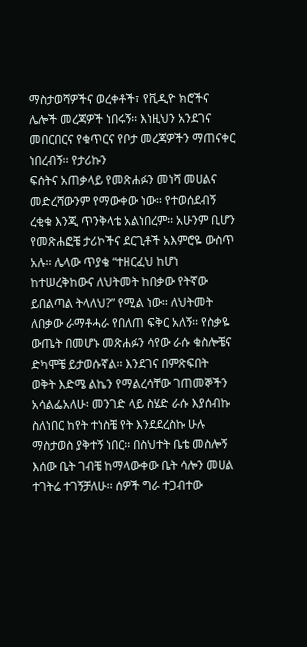ማስታወሻዎችና ወረቀቶች፣ የቪዲዮ ክሮችና ሌሎች መረጃዎች ነበሩኝ፡፡ እነዚህን አንደገና መበርበርና የቁጥርና የቦታ መረጃዎችን ማጠናቀር ነበረብኝ፡፡ የታሪኩን
ፍሰትና አጠቃላይ የመጽሐፉን መነሻ መሀልና መድረሻውንም የማውቀው ነው፡፡ የተወሰደብኝ ረቂቁ እንጂ ጥንቅላቴ አልነበረም፡፡ አሁንም ቢሆን የመጽሐፎቼ ታሪኮችና ደርጊቶች አእምሮዬ ውስጥ አሉ፡፡ ሌላው ጥያቄ “ተዘርፈህ ከሆነ
ከተሠረቅከውና ለህትመት ከበቃው የትኛው ይበልጣል ትላለህ?” የሚል ነው፡፡ ለህትመት ለበቃው ራማቶሓራ የበለጠ ፍቅር አለኝ፡፡ የስቃዬ ውጤት በመሆኑ መጽሐፉን ሳየው ራሱ ቁስሎቼና ድካሞቼ ይታወሱኛል፡፡ እንደገና በምጽፍበት
ወቅት እድሜ ልኬን የማልረሳቸው ገጠመኞችን አሳልፌአለሁ፡ መንገድ ላይ ስሄድ ራሱ እያሰብኩ ስለነበር ከየት ተነስቼ የት እንደደረስኩ ሁሉ ማስታወስ ያቅተኝ ነበር፡፡ በስህተት ቤቴ መስሎኝ እሰው ቤት ገብቼ ከማላውቀው ቤት ሳሎን መሀል ተገትሬ ተገኝቻለሁ፡፡ ሰዎች ግራ ተጋብተው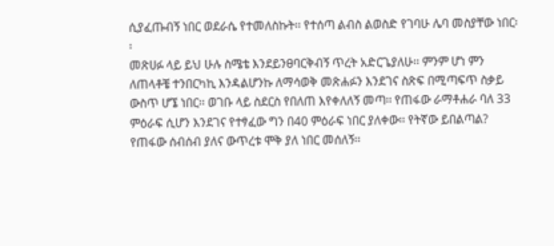ሲያፈጡብኝ ነበር ወደራሴ የተመለስኩት፡፡ የተሰጣ ልብስ ልወስድ የገባሁ ሌባ መስያቸው ነበር፡፡
መጽሀፉ ላይ ይህ ሁሉ ስሜቴ እንደይንፀባርቅብኝ ጥረት አድርጌያለሁ፡፡ ምንም ሆነ ምን ለጠላቶቼ ተንበርካኪ እንዳልሆንኩ ለማሳወቅ መጽሐፉን እንደገና ስጽፍ በሚጣፍጥ ስቃይ ውስጥ ሆኜ ነበር፡፡ ወገቡ ላይ ስደርስ የበለጠ እየቀለለኝ መጣ፡፡ የጠፋው ራማቶሐራ ባለ 33 ምዕራፍ ሲሆን እንደገና የተፃፈው ግን በ40 ምዕራፍ ነበር ያለቀው፡፡ የትኛው ይበልጣል? የጠፋው ሰብሰብ ያለና ውጥረቱ ሞቅ ያለ ነበር መሰለኝ፡፡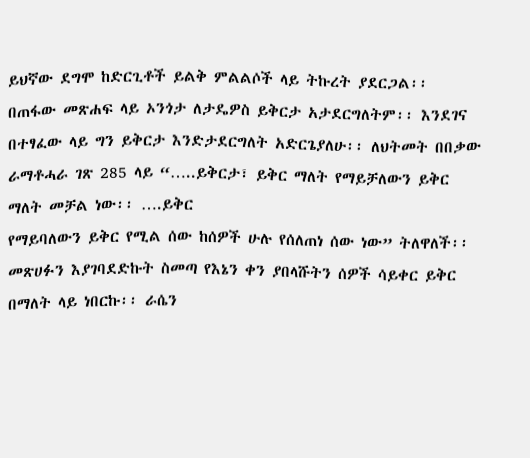ይህኛው ደግሞ ከድርጊቶች ይልቅ ምልልሶች ላይ ትኩረት ያደርጋል፡፡ በጠፋው መጽሐፍ ላይ ኦንጎታ ለታዴዎስ ይቅርታ አታደርግለትም፡፡ እንደገና በተፃፈው ላይ ግን ይቅርታ እንድታደርግለት አድርጌያለሁ፡፡ ለህትመት በበቃው ራማቶሓራ ገጽ 285 ላይ “…..ይቅርታ፣ ይቅር ማለት የማይቻለውን ይቅር ማለት መቻል ነው፡፡ ….ይቅር
የማይባለውን ይቅር የሚል ሰው ከሰዎች ሁሉ የሰለጠነ ሰው ነው” ትለዋለች፡፡ መጽሀፉን እያገባደድኩት ስመጣ የእኔን ቀን ያበላሹትን ሰዎች ሳይቀር ይቅር በማለት ላይ ነበርኩ፡፡ ራሴን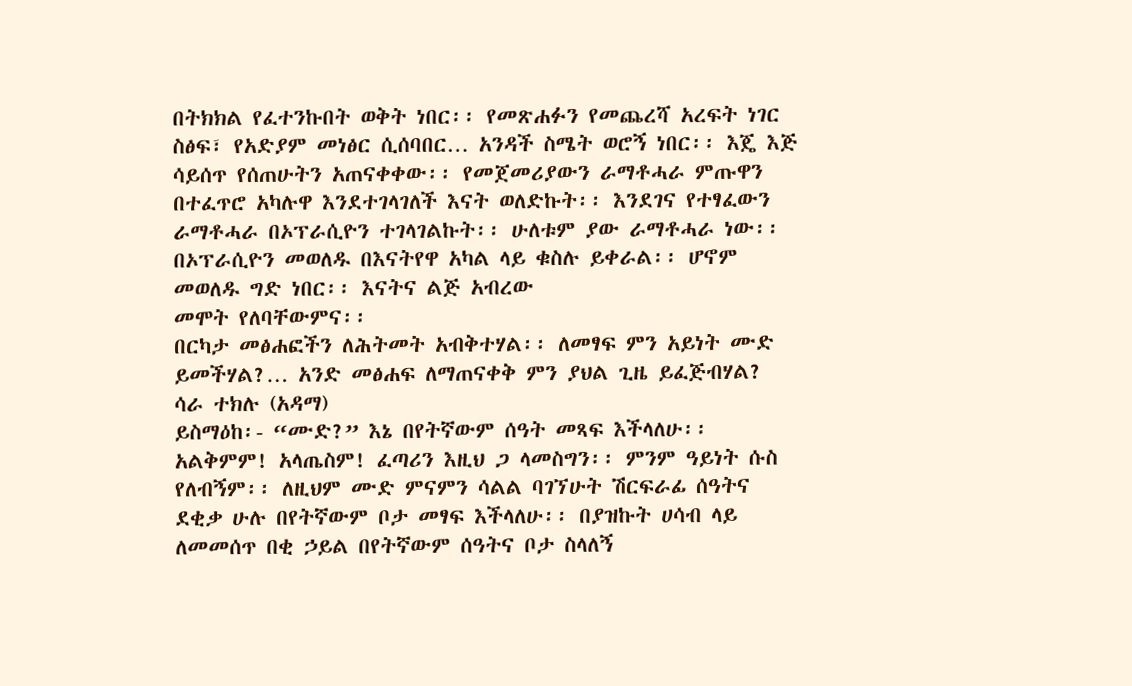በትክክል የፈተንኩበት ወቅት ነበር፡፡ የመጽሐፉን የመጨረሻ አረፍት ነገር ስፅፍ፣ የአድያም መነፅር ሲሰባበር… አንዳች ስሜት ወሮኝ ነበር፡፡ እጄ እጅ
ሳይሰጥ የሰጠሁትን አጠናቀቀው፡፡ የመጀመሪያውን ራማቶሓራ ምጡዋን በተፈጥሮ አካሉዋ እንደተገላገለች እናት ወለድኩት፡፡ እንደገና የተፃፈውን ራማቶሓራ በኦፕራሲዮን ተገላገልኩት፡፡ ሁለቱም ያው ራማቶሓራ ነው፡፡ በኦፕራሲዮን መወለዱ በእናትየዋ አካል ላይ ቁስሉ ይቀራል፡፡ ሆኖም መወለዱ ግድ ነበር፡፡ እናትና ልጅ አብረው
መሞት የለባቸውምና፡፡
በርካታ መፅሐፎችን ለሕትመት አብቅተሃል፡፡ ለመፃፍ ምን አይነት ሙድ ይመችሃል?… አንድ መፅሐፍ ለማጠናቀቅ ምን ያህል ጊዜ ይፈጅብሃል?
ሳራ ተክሉ (አዳማ)
ይስማዕከ፡- “ሙድ?” እኔ በየትኛውም ሰዓት መጻፍ እችላለሁ፡፡ አልቅምም! አላጤስም! ፈጣሪን እዚህ ጋ ላመስግን፡፡ ምንም ዓይነት ሱስ የለብኝም፡፡ ለዚህም ሙድ ምናምን ሳልል ባገኘሁት ሽርፍራፊ ሰዓትና ደቂቃ ሁሉ በየትኛውም ቦታ መፃፍ እችላለሁ፡፡ በያዝኩት ሀሳብ ላይ ለመመሰጥ በቂ ኃይል በየትኛውም ሰዓትና ቦታ ስላለኝ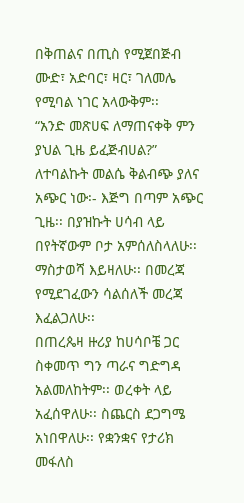በቅጠልና በጢስ የሚጀበጅብ ሙድ፣ አድባር፣ ዛር፣ ገለመሌ የሚባል ነገር አላውቅም፡፡
“አንድ መጽሀፍ ለማጠናቀቅ ምን ያህል ጊዜ ይፈጅብሀል?” ለተባልኩት መልሴ ቅልብጭ ያለና አጭር ነው፡- እጅግ በጣም አጭር ጊዜ፡፡ በያዝኩት ሀሳብ ላይ በየትኛውም ቦታ አምሰለስላለሁ፡፡ ማስታወሻ እይዛለሁ፡፡ በመረጃ የሚደገፈውን ሳልሰለች መረጃ እፈልጋለሁ፡፡
በጠረጴዛ ዙሪያ ከሀሳቦቼ ጋር ስቀመጥ ግን ጣራና ግድግዳ አልመለከትም፡፡ ወረቀት ላይ አፈሰዋለሁ፡፡ ስጨርስ ደጋግሜ አነበዋለሁ፡፡ የቋንቋና የታሪክ መፋለስ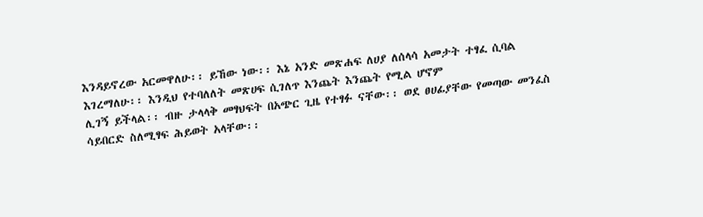እንዳይኖረው አርመዋለሁ፡፡ ይኸው ነው፡፡ እኔ አንድ መጽሐፍ ለሀያ ለሰላሳ አመታት ተፃፈ ሲባል እገረማለሁ፡፡ እንዲህ የተባለለት መጽሀፍ ሲገለጥ እንጨት እንጨት የሚል ሆኖም
ሊገኝ ይችላል፡፡ ብዙ ታላላቅ መፃህፍት በአጭር ጊዜ የተፃፉ ናቸው፡፡ ወደ ፀሀፊያቸው የመጣው መንፈስ ሳይበርድ ስለሚፃፍ ሕይወት አላቸው፡፡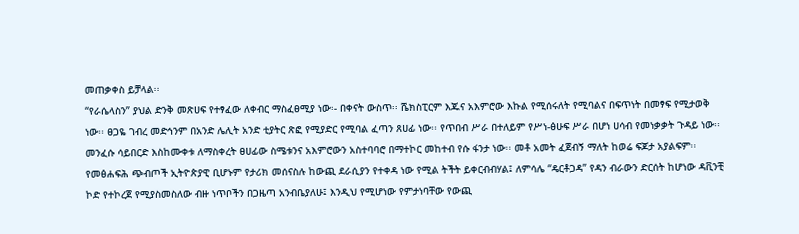መጠቃቀስ ይቻላል፡፡
“የራሴላስን” ያህል ድንቅ መጽሀፍ የተፃፈው ለቀብር ማስፈፀሚያ ነው፡- በቀናት ውስጥ፡፡ ሼክስፒርም እጁና አእምሮው እኩል የሚሰሩለት የሚባልና በፍጥነት በመፃፍ የሚታወቅ
ነው፡፡ ፀጋዬ ገብረ መድኅንም በአንድ ሌሊት አንድ ቲያትር ጽፎ የሚያድር የሚባል ፈጣን ጸሀፊ ነው፡፡ የጥበብ ሥራ በተለይም የሥነ-ፅሁፍ ሥራ በሆነ ሀሳብ የመነቃቃት ጉዳይ ነው፡፡ መንፈሱ ሳይበርድ እስከሙቀቱ ለማስቀረት ፀሀፊው ስሜቱንና አእምሮውን አስተባባሮ በማተኮር መከተብ የሱ ፋንታ ነው፡፡ መቶ አመት ፈጀብኝ ማለት ከወሬ ፍጆታ አያልፍም፡፡
የመፅሐፍሕ ጭብጦች ኢትዮጵያዊ ቢሆኑም የታሪክ መሰናስሉ ከውጪ ደራሲያን የተቀዳ ነው የሚል ትችት ይቀርብብሃል፤ ለምሳሌ “ዴርቶጋዳ” የዳን ብራውን ድርሰት ከሆነው ዳቪንቺ ኮድ የተኮረጀ የሚያስመስለው ብዙ ነጥቦችን በጋዜጣ አንብቤያለሁ፤ እንዲህ የሚሆነው የምታነባቸው የውጪ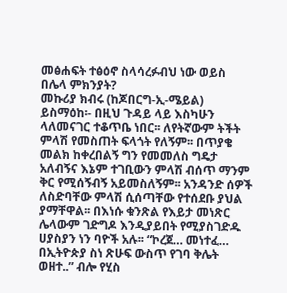መፅሐፍት ተፅዕኖ ስላሳረፉብህ ነው ወይስ
በሌላ ምክንያት?
መኩሪያ ክብሩ (ከጆበርግ-ኢ-ሜይል)
ይስማዕከ፡- በዚህ ጉዳይ ላይ እስካሁን ላለመናገር ተቆጥቤ ነበር፡፡ ለየትኛውም ትችት ምላሽ የመስጠት ፍላጎት የለኝም፡፡ በጥያቄ መልክ ከቀረበልኝ ግን የመመለስ ግዴታ አለብኝና እኔም ተገቢውን ምላሽ ብሰጥ ማንም ቅር የሚሰኝብኝ አይመስለኝም፡፡ አንዳንድ ሰዎች ለስድባቸው ምላሽ ሲሰጣቸው የተሰደቡ ያህል ያማቸዋል፡፡ በእነሱ ቁንጽል የእይታ መነጽር ሌላውም ገድግዶ እንዲያይበት የሚያስገድዱ ሀያስያን ነን ባዮች አሉ፡፡ “ኮረጀ… መነተፈ… በኢትዮጵያ ስነ ጽሁፍ ውስጥ የገባ ቅሌት ወዘተ..” ብሎ የሂስ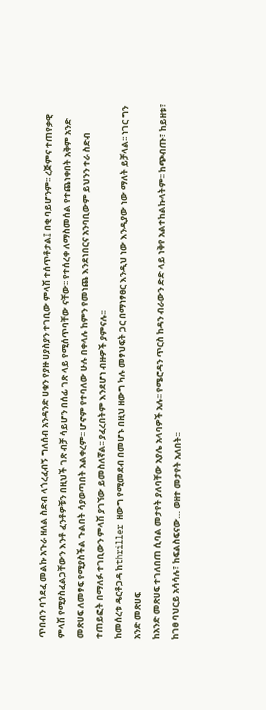ጥበብን ባጎደፈ መልኩ አጉራ ዘለል ስድብ ላጎረፈብኝ ግለሰብ አንዳንድ ሀቁን የያዙ ሀያስያን ተገቢው ምላሽ ተሰጥቶታል፤ በቂ ባይሆንም፡፡ ረጅምና ተጠየቃዊ
ምላሽ የሚያስፈልጋቸውን እንቶ ፈንቶዎቹን በዚህች ገጽ ብቻ ሳይሆን በሰፊ ገጽ ላይ የሚሰጥባቸው ናቸው፡፡ የተሰረቀ ለማስመሰል የተጨነቀበት አቅም አንድ መጽሀፍ ለመፃፍ የሚያስችል ጉልበት ሳያወጣበት አልቀረም፡፡ ሆኖም የተባለው ሁሉ በቀላሉ ከምን የመነጨ እንደነበርና አንባቢውም ይህንን ተራ ስድብ ተጠይፎት በማለፉ ተገቢውን ምላሽ ያገኘው ይመስለኛል፡፡ ያፈረበትም እንደሆነ ብዙዎች ያምናሉ፡፡
ከመሰረቱ ዴርቶጋዳ ከthriller ዘውግ የሚመደብ በመሆኑ በዚህ ዘውግ ካሉ መፃህፍት ጋር በማነፃፀር እንዲህ ነው እንዲያው ነው ማለት ይቻላል፡፡ ነገር ግን አንድ መጽሀፍ
ከአንድ መጽሀፍ ተገለበጠ ሲባል መታየት ያለባቸው አያሌ አላባዎች አሉ፡፡ የሜሮዳን ጥርስ ከዳን ብራውን ድድ ላይ ነቅየ አልተከልኩላትም፡፡ ከጭብጡ፣ ከይዘቱ፣ ከገፀ ባህርይ አሳሳሉ፣ ከፍልስፍናው… ወዘተ መታየት አለበት፡፡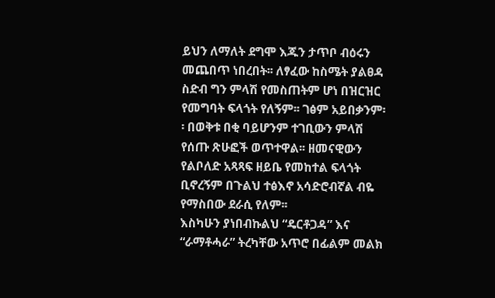ይህን ለማለት ደግሞ እጁን ታጥቦ ብዕሩን መጨበጥ ነበረበት፡፡ ለፃፈው ከስሜት ያልፀዳ ስድብ ግን ምላሽ የመስጠትም ሆነ በዝርዝር የመግባት ፍላጎት የለኝም፡፡ ገፅም አይበቃንም፡፡ በወቅቱ በቂ ባይሆንም ተገቢውን ምላሽ የሰጡ ጽሁፎች ወጥተዋል፡፡ ዘመናዊውን የልቦለድ አጻጻፍ ዘይቤ የመከተል ፍላጎት ቢኖረኝም በጉልህ ተፅእኖ አሳድሮብኛል ብዬ የማስበው ደራሲ የለም፡፡
እስካሁን ያነበብኩልህ “ዴርቶጋዳ” እና “ራማቶሓራ” ትረካቸው አጥሮ በፊልም መልክ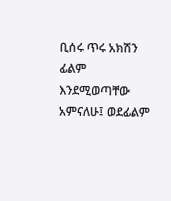ቢሰሩ ጥሩ አክሽን ፊልም እንደሚወጣቸው አምናለሁ፤ ወደፊልም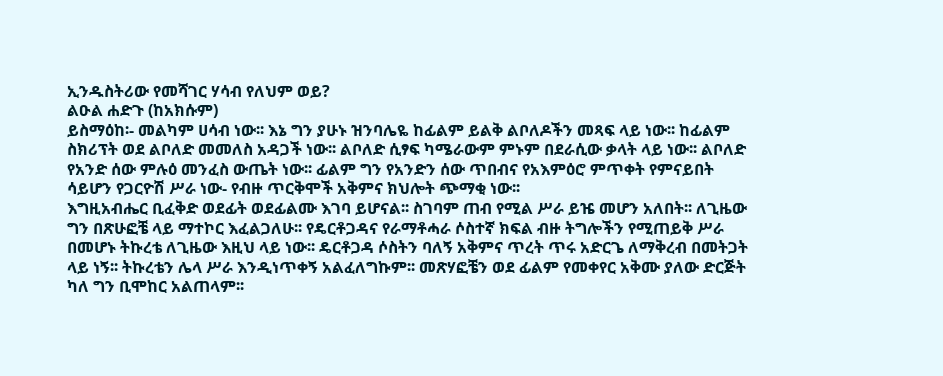ኢንዱስትሪው የመሻገር ሃሳብ የለህም ወይ?
ልዑል ሐድጉ (ከአክሱም)
ይስማዕከ፡- መልካም ሀሳብ ነው፡፡ እኔ ግን ያሁኑ ዝንባሌዬ ከፊልም ይልቅ ልቦለዶችን መጻፍ ላይ ነው፡፡ ከፊልም ስክሪፕት ወደ ልቦለድ መመለስ አዳጋች ነው፡፡ ልቦለድ ሲፃፍ ካሜራውም ምኑም በደራሲው ቃላት ላይ ነው፡፡ ልቦለድ የአንድ ሰው ምሉዕ መንፈስ ውጤት ነው፡፡ ፊልም ግን የአንድን ሰው ጥበብና የአእምዕሮ ምጥቀት የምናይበት ሳይሆን የጋርዮሽ ሥራ ነው- የብዙ ጥርቅሞች አቅምና ክህሎት ጭማቂ ነው፡፡
እግዚአብሔር ቢፈቅድ ወደፊት ወደፊልሙ እገባ ይሆናል፡፡ ስገባም ጠብ የሚል ሥራ ይዤ መሆን አለበት፡፡ ለጊዜው ግን በጽሁፎቼ ላይ ማተኮር እፈልጋለሁ፡፡ የዴርቶጋዳና የራማቶሓራ ሶስተኛ ክፍል ብዙ ትግሎችን የሚጠይቅ ሥራ በመሆኑ ትኩረቴ ለጊዜው እዚህ ላይ ነው፡፡ ዴርቶጋዳ ሶስትን ባለኝ አቅምና ጥረት ጥሩ አድርጌ ለማቅረብ በመትጋት ላይ ነኝ፡፡ ትኩረቴን ሌላ ሥራ እንዲነጥቀኝ አልፈለግኩም፡፡ መጽሃፎቼን ወደ ፊልም የመቀየር አቅሙ ያለው ድርጅት ካለ ግን ቢሞከር አልጠላም፡፡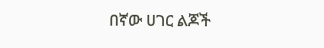በኛው ሀገር ልጆች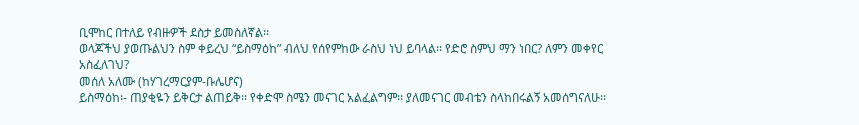ቢሞከር በተለይ የብዙዎች ደስታ ይመስለኛል፡፡
ወላጆችህ ያወጡልህን ስም ቀይረህ “ይስማዕከ” ብለህ የሰየምከው ራስህ ነህ ይባላል፡፡ የድሮ ስምህ ማን ነበር? ለምን መቀየር አስፈለገህ?
መሰለ አለሙ (ከሃገረማርያም-ቡሌሆና)
ይስማዕከ፡- ጠያቂዬን ይቅርታ ልጠይቅ፡፡ የቀድሞ ስሜን መናገር አልፈልግም፡፡ ያለመናገር መብቴን ስላከበሩልኝ አመሰግናለሁ፡፡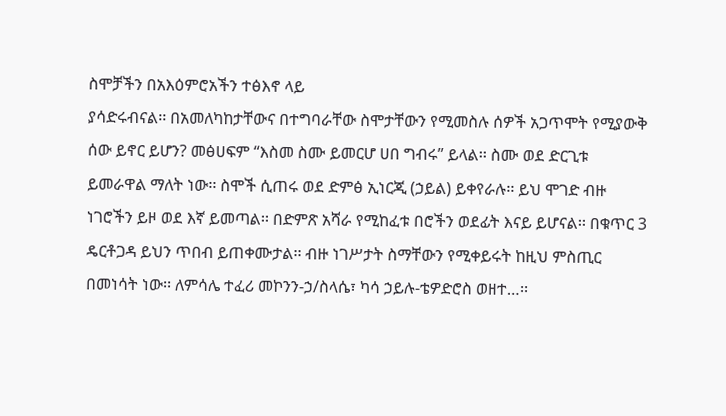ስሞቻችን በአእዕምሮአችን ተፅእኖ ላይ
ያሳድሩብናል፡፡ በአመለካከታቸውና በተግባራቸው ስሞታቸውን የሚመስሉ ሰዎች አጋጥሞት የሚያውቅ ሰው ይኖር ይሆን? መፅሀፍም “እስመ ስሙ ይመርሆ ሀበ ግብሩ” ይላል፡፡ ስሙ ወደ ድርጊቱ ይመራዋል ማለት ነው፡፡ ስሞች ሲጠሩ ወደ ድምፅ ኢነርጂ (ኃይል) ይቀየራሉ፡፡ ይህ ሞገድ ብዙ ነገሮችን ይዞ ወደ እኛ ይመጣል፡፡ በድምጽ አሻራ የሚከፈቱ በሮችን ወደፊት እናይ ይሆናል፡፡ በቁጥር 3 ዴርቶጋዳ ይህን ጥበብ ይጠቀሙታል፡፡ ብዙ ነገሥታት ስማቸውን የሚቀይሩት ከዚህ ምስጢር በመነሳት ነው፡፡ ለምሳሌ ተፈሪ መኮንን-ኃ/ስላሴ፣ ካሳ ኃይሉ-ቴዎድሮስ ወዘተ…፡፡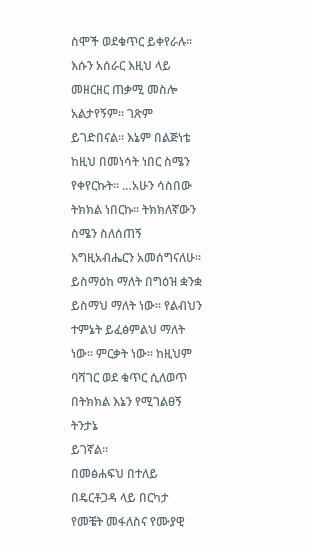ስሞች ወደቁጥር ይቀየራሉ፡፡ እሱን አሰራር እዚህ ላይ መዘርዘር ጠቃሚ መስሎ አልታየኝም፡፡ ገጽም ይገድበናል፡፡ እኔም በልጅነቴ ከዚህ በመነሳት ነበር ስሜን የቀየርኩት፡፡ …አሁን ሳስበው ትክክል ነበርኩ፡፡ ትክክለኛውን ስሜን ስለሰጠኝ እግዚአብሔርን አመሰግናለሁ፡፡ ይስማዕከ ማለት በግዕዝ ቋንቋ ይስማህ ማለት ነው፡፡ የልብህን ተምኔት ይፈፅምልህ ማለት ነው፡፡ ምርቃት ነው፡፡ ከዚህም ባሻገር ወደ ቁጥር ሲለወጥ በትክክል እኔን የሚገልፀኝ ትንታኔ
ይገኛል፡፡
በመፅሐፍህ በተለይ በዴርቶጋዳ ላይ በርካታ የመቼት መፋለስና የሙያዊ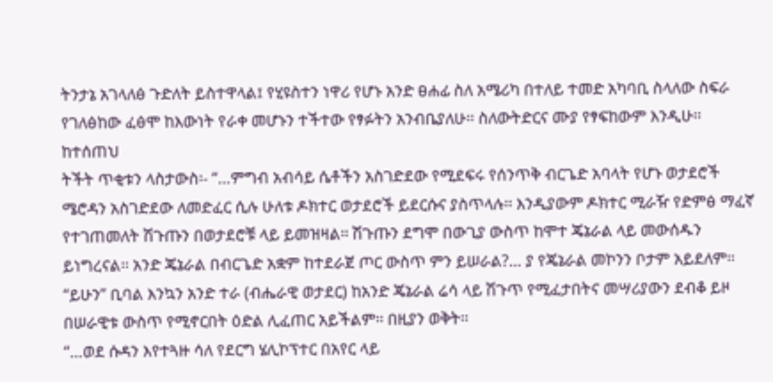ትንታኔ አገላለፅ ጉድለት ይስተዋላል፤ የሂዩስተን ነዋሪ የሆኑ አንድ ፀሐፊ ስለ አሜሪካ በተለይ ተመድ አካባቢ ስላለው ስፍራ የገለፅከው ፈፅሞ ከእውነት የራቀ መሆኑን ተችተው የፃፉትን አንብቤያለሁ፡፡ ስለውትድርና ሙያ የፃፍከውም እንዲሁ፡፡ ከተሰጠህ
ትችት ጥቂቱን ላስታውስ፡- “…ምግብ አብሳይ ሴቶችን አስገድደው የሚደፍሩ የሰንጥቅ ብርጌድ አባላት የሆኑ ወታደሮች ሜሮዳን አስገድደው ለመድፈር ሲሉ ሁለቱ ዶክተር ወታደሮች ይደርሱና ያስጥላሉ፡፡ እንዲያውም ዶክተር ሚራዥ የድምፅ ማፈኛ የተገጠመለት ሽጉጡን በወታደሮቹ ላይ ይመዝዛል፡፡ ሽጉጡን ደግሞ በውጊያ ውስጥ ከሞተ ጄኔራል ላይ መውሰዱን ይነግረናል፡፡ አንድ ጄኔራል በብርጌድ አቋም ከተደራጀ ጦር ውስጥ ምን ይሠራል?… ያ የጄኔራል መኮንን ቦታም አይደለም፡፡ “ይሁን” ቢባል እንኳን አንድ ተራ (ብሔራዊ ወታደር) ከአንድ ጄኔራል ሬሳ ላይ ሽጉጥ የሚፈታበትና መሣሪያውን ደብቆ ይዞ በሠራዊቱ ውስጥ የሚኖርበት ዕድል ሊፈጠር አይችልም፡፡ በዚያን ወቅት፡፡
“…ወደ ሱዳን እየተጓዙ ሳለ የደርግ ሄሊኮፕተር በአየር ላይ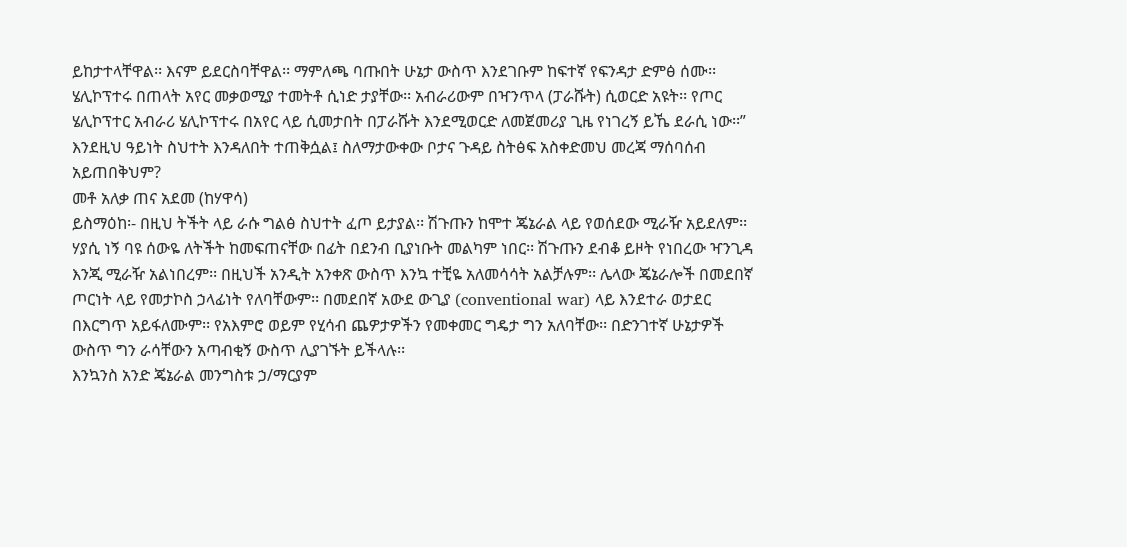ይከታተላቸዋል፡፡ እናም ይደርስባቸዋል፡፡ ማምለጫ ባጡበት ሁኔታ ውስጥ እንደገቡም ከፍተኛ የፍንዳታ ድምፅ ሰሙ፡፡ ሄሊኮፕተሩ በጠላት አየር መቃወሚያ ተመትቶ ሲነድ ታያቸው፡፡ አብራሪውም በዣንጥላ (ፓራሹት) ሲወርድ አዩት፡፡ የጦር ሄሊኮፕተር አብራሪ ሄሊኮፕተሩ በአየር ላይ ሲመታበት በፓራሹት እንደሚወርድ ለመጀመሪያ ጊዜ የነገረኝ ይኼ ደራሲ ነው፡፡”
እንደዚህ ዓይነት ስህተት እንዳለበት ተጠቅሷል፤ ስለማታውቀው ቦታና ጉዳይ ስትፅፍ አስቀድመህ መረጃ ማሰባሰብ አይጠበቅህም?
መቶ አለቃ ጠና አደመ (ከሃዋሳ)
ይስማዕከ፡- በዚህ ትችት ላይ ራሱ ግልፅ ስህተት ፈጦ ይታያል፡፡ ሽጉጡን ከሞተ ጄኔራል ላይ የወሰደው ሚራዥ አይደለም፡፡ ሃያሲ ነኝ ባዩ ሰውዬ ለትችት ከመፍጠናቸው በፊት በደንብ ቢያነቡት መልካም ነበር፡፡ ሽጉጡን ደብቆ ይዞት የነበረው ዣንጊዳ እንጂ ሚራዥ አልነበረም፡፡ በዚህች አንዲት አንቀጽ ውስጥ እንኳ ተቺዬ አለመሳሳት አልቻሉም፡፡ ሌላው ጄኔራሎች በመደበኛ ጦርነት ላይ የመታኮስ ኃላፊነት የለባቸውም፡፡ በመደበኛ አውደ ውጊያ (conventional war) ላይ እንደተራ ወታደር በእርግጥ አይፋለሙም፡፡ የአእምሮ ወይም የሂሳብ ጨዎታዎችን የመቀመር ግዴታ ግን አለባቸው፡፡ በድንገተኛ ሁኔታዎች ውስጥ ግን ራሳቸውን አጣብቂኝ ውስጥ ሊያገኙት ይችላሉ፡፡
እንኳንስ አንድ ጄኔራል መንግስቱ ኃ/ማርያም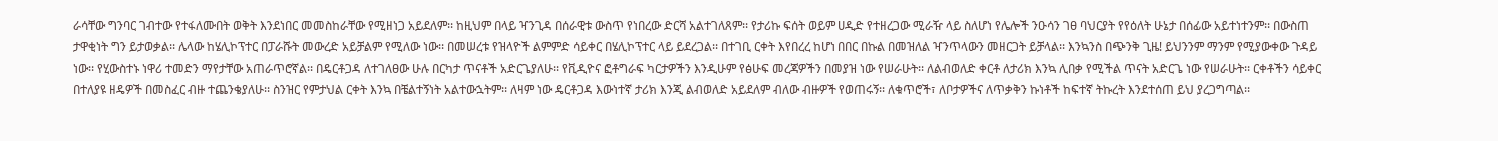ራሳቸው ግንባር ገብተው የተፋለሙበት ወቅት እንደነበር መመስከራቸው የሚዘነጋ አይደለም፡፡ ከዚህም በላይ ዣንጊዳ በሰራዊቱ ውስጥ የነበረው ድርሻ አልተገለጸም፡፡ የታሪኩ ፍሰት ወይም ሀዲድ የተዘረጋው ሚራዥ ላይ ስለሆነ የሌሎች ንዑሳን ገፀ ባህርያት የየዕለት ሁኔታ በሰፊው አይተነተንም፡፡ በውስጠ ታዋቂነት ግን ይታወቃል፡፡ ሌላው ከሄሊኮፕተር በፓራሹት መውረድ አይቻልም የሚለው ነው፡፡ በመሠረቱ የዝላዮች ልምምድ ሳይቀር በሄሊኮፕተር ላይ ይደረጋል፡፡ በተገቢ ርቀት እየበረረ ከሆነ በበር በኩል በመዝለል ዣንጥላውን መዘርጋት ይቻላል፡፡ እንኳንስ በጭንቅ ጊዜ! ይህንንም ማንም የሚያውቀው ጉዳይ ነው፡፡ የሂውስተኑ ነዋሪ ተመድን ማየታቸው አጠራጥሮኛል፡፡ በዴርቶጋዳ ለተገለፀው ሁሉ በርካታ ጥናቶች አድርጌያለሁ፡፡ የቪዲዮና ፎቶግራፍ ካርታዎችን እንዲሁም የፅሁፍ መረጃዎችን በመያዝ ነው የሠራሁት፡፡ ለልብወለድ ቀርቶ ለታሪክ እንኳ ሊበቃ የሚችል ጥናት አድርጌ ነው የሠራሁት፡፡ ርቀቶችን ሳይቀር በተለያዩ ዘዴዎች በመስፈር ብዙ ተጨንቄያለሁ፡፡ ስንዝር የምታህል ርቀት እንኳ በቼልተኝነት አልተውኋትም፡፡ ለዛም ነው ዴርቶጋዳ እውነተኛ ታሪክ እንጂ ልብወለድ አይደለም ብለው ብዙዎች የወጠሩኝ፡፡ ለቁጥሮች፣ ለቦታዎችና ለጥቃቅን ኩነቶች ከፍተኛ ትኩረት እንደተሰጠ ይህ ያረጋግጣል፡፡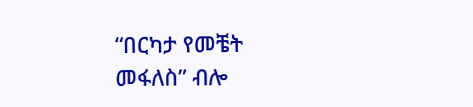“በርካታ የመቼት መፋለስ” ብሎ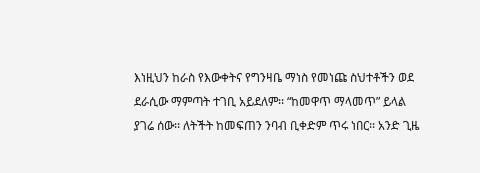እነዚህን ከራስ የእውቀትና የግንዛቤ ማነስ የመነጩ ስህተቶችን ወደ ደራሲው ማምጣት ተገቢ አይደለም፡፡ “ከመዋጥ ማላመጥ” ይላል ያገሬ ሰው፡፡ ለትችት ከመፍጠን ንባብ ቢቀድም ጥሩ ነበር፡፡ አንድ ጊዜ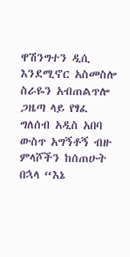ዋሽንግተን ዲሲ እንደሚኖር አስመስሎ ስራዬን አብጠልጥሎ ጋዜጣ ላይ የፃፈ ግለሰብ አዲስ አበባ ውስጥ አግኝቶኝ ብዙ ምላሾችን ከሰጠሁት በኋላ “እኔ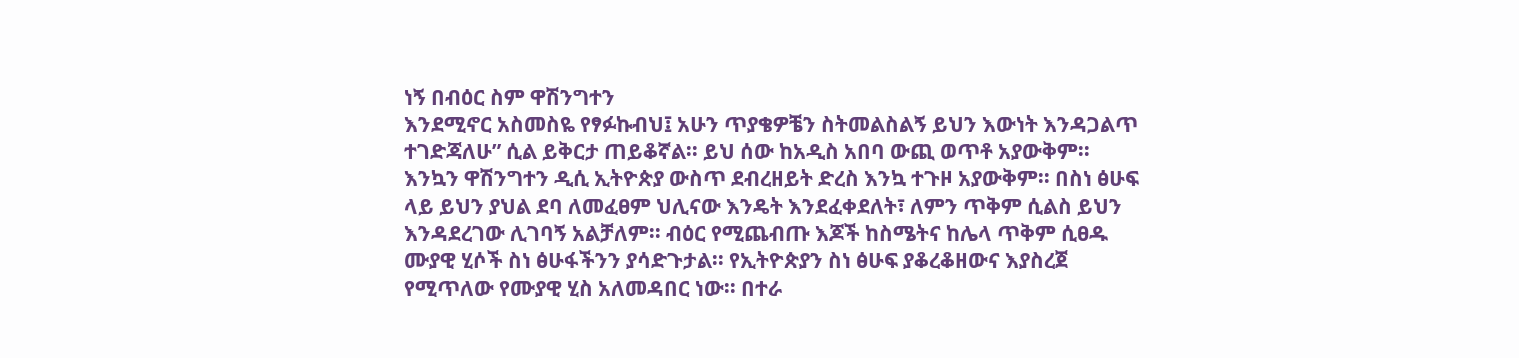ነኝ በብዕር ስም ዋሽንግተን
እንደሚኖር አስመስዬ የፃፉኩብህ፤ አሁን ጥያቄዎቼን ስትመልስልኝ ይህን እውነት እንዳጋልጥ ተገድጃለሁ” ሲል ይቅርታ ጠይቆኛል፡፡ ይህ ሰው ከአዲስ አበባ ውጪ ወጥቶ አያውቅም፡፡ እንኳን ዋሽንግተን ዲሲ ኢትዮጵያ ውስጥ ደብረዘይት ድረስ እንኳ ተጉዞ አያውቅም፡፡ በስነ ፅሁፍ ላይ ይህን ያህል ደባ ለመፈፀም ህሊናው እንዴት እንደፈቀደለት፣ ለምን ጥቅም ሲልስ ይህን እንዳደረገው ሊገባኝ አልቻለም፡፡ ብዕር የሚጨብጡ እጆች ከስሜትና ከሌላ ጥቅም ሲፀዱ ሙያዊ ሂሶች ስነ ፅሁፋችንን ያሳድጉታል፡፡ የኢትዮጵያን ስነ ፅሁፍ ያቆረቆዘውና እያስረጀ የሚጥለው የሙያዊ ሂስ አለመዳበር ነው፡፡ በተራ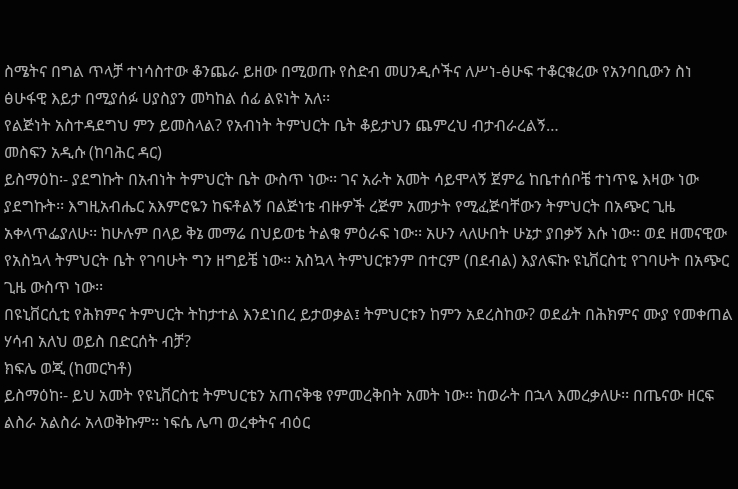ስሜትና በግል ጥላቻ ተነሳስተው ቆንጨራ ይዘው በሚወጡ የስድብ መሀንዲሶችና ለሥነ-ፅሁፍ ተቆርቁረው የአንባቢውን ስነ ፅሁፋዊ እይታ በሚያሰፉ ሀያስያን መካከል ሰፊ ልዩነት አለ፡፡
የልጅነት አስተዳደግህ ምን ይመስላል? የአብነት ትምህርት ቤት ቆይታህን ጨምረህ ብታብራረልኝ…
መስፍን አዲሱ (ከባሕር ዳር)
ይስማዕከ፡- ያደግኩት በአብነት ትምህርት ቤት ውስጥ ነው፡፡ ገና አራት አመት ሳይሞላኝ ጀምሬ ከቤተሰቦቼ ተነጥዬ እዛው ነው ያደግኩት፡፡ እግዚአብሔር አእምሮዬን ከፍቶልኝ በልጅነቴ ብዙዎች ረጅም አመታት የሚፈጅባቸውን ትምህርት በአጭር ጊዜ አቀላጥፌያለሁ፡፡ ከሁሉም በላይ ቅኔ መማሬ በህይወቴ ትልቁ ምዕራፍ ነው፡፡ አሁን ላለሁበት ሁኔታ ያበቃኝ እሱ ነው፡፡ ወደ ዘመናዊው የአስኳላ ትምህርት ቤት የገባሁት ግን ዘግይቼ ነው፡፡ አስኳላ ትምህርቱንም በተርም (በደብል) እያለፍኩ ዩኒቨርስቲ የገባሁት በአጭር ጊዜ ውስጥ ነው፡፡
በዩኒቨርሲቲ የሕክምና ትምህርት ትከታተል እንደነበረ ይታወቃል፤ ትምህርቱን ከምን አደረስከው? ወደፊት በሕክምና ሙያ የመቀጠል ሃሳብ አለህ ወይስ በድርሰት ብቻ?
ክፍሌ ወጂ (ከመርካቶ)
ይስማዕከ፡- ይህ አመት የዩኒቨርስቲ ትምህርቴን አጠናቅቄ የምመረቅበት አመት ነው፡፡ ከወራት በኋላ እመረቃለሁ፡፡ በጤናው ዘርፍ ልስራ አልስራ አላወቅኩም፡፡ ነፍሴ ሌጣ ወረቀትና ብዕር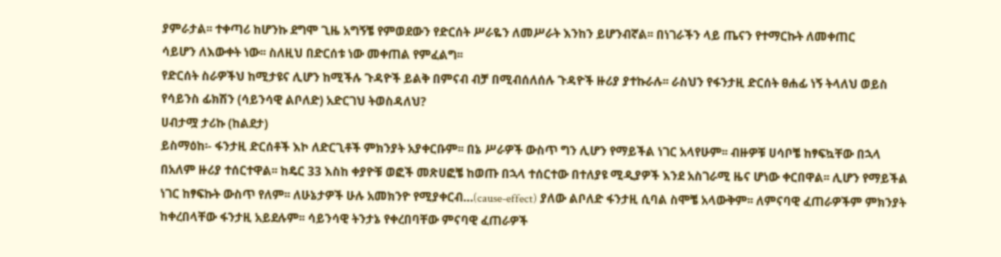ያምራታል፡፡ ተቀጣሪ ከሆንኩ ደግሞ ጊዜ አግኝቼ የምወደውን የድርሰት ሥራዬን ለመሥራት እንከን ይሆንብኛል፡፡ በነገራችን ላይ ጤናን የተማርኩት ለመቀጠር
ሳይሆን ለእውቀት ነው፡፡ ስለዚህ በድርሰቱ ነው መቀጠል የምፈልግ፡፡
የድርሰት ስራዎችህ ከሚታዩና ሊሆን ከሚችሉ ጉዳዮች ይልቅ በምናብ ብቻ በሚብሰለሰሉ ጉዳዮች ዙሪያ ያተኩራሉ፡፡ ራስህን የፋንታዚ ድርሰት ፀሐፊ ነኝ ትላለህ ወይስ የሳይንስ ፊክሽን (ሳይንሳዊ ልቦለድ) አድርገህ ትወስዳለህ?
ሀብታሟ ታሪኩ (ከልደታ)
ይስማዕከ፡- ፋንታዚ ድርሰቶች እኮ ለድርጊቶች ምክንያት አያቀርቡም፡፡ በኔ ሥራዎች ውስጥ ግን ሊሆን የማይችል ነገር አላየሁም፡፡ ብዙዎቹ ሀሳቦቼ ከፃፍኳቸው በኋላ በአለም ዙሪያ ተሰርተዋል፡፡ ከዴር 33 እስከ ቀያዮቹ ወፎች መጽሀፎቼ ከወጡ በኋላ ተሰርተው በተለያዩ ሚዲያዎች እንደ አስገራሚ ዜና ሆነው ቀርበዋል፡፡ ሊሆን የማይችል ነገር ከፃፍኩት ውስጥ የለም፡፡ ለሁኔታዎች ሁሉ አመክንዮ የሚያቀርብ…(cause-effect) ያለው ልቦለድ ፋንታዚ ሲባል ስሞቼ አላውቅም፡፡ ለምናባዊ ፈጠራዎችም ምክንያት ከቀረበላቸው ፋንታዚ አይደሉም፡፡ ሳይንሳዊ ትንታኔ የቀረበባቸው ምናባዊ ፈጠራዎች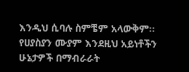እንዲህ ሲባሉ ስምቼም አላውቅም፡፡ የሀያስያን ሙያም እንደዚህ አይነቶችን ሁኔታዎች በማብራራት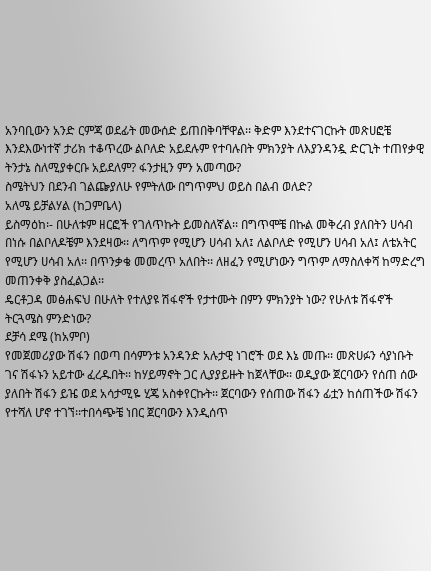አንባቢውን አንድ ርምጃ ወደፊት መውሰድ ይጠበቅባቸዋል፡፡ ቅድም እንደተናገርኩት መጽሀፎቼ እንደእውነተኛ ታሪክ ተቆጥረው ልቦለድ አይደሉም የተባሉበት ምክንያት ለእያንዳንዷ ድርጊት ተጠየቃዊ ትንታኔ ስለሚያቀርቡ አይደለም? ፋንታዚን ምን አመጣው?
ስሜትህን በደንብ ገልጬያለሁ የምትለው በግጥምህ ወይስ በልብ ወለድ?
አለሜ ይቻልሃል (ከጋምቤላ)
ይስማዕከ፡- በሁለቱም ዘርፎች የገለጥኩት ይመስለኛል፡፡ በግጥሞቼ በኩል መቅረብ ያለበትን ሀሳብ በነሱ በልቦለዶቼም እንደዛው፡፡ ለግጥም የሚሆን ሀሳብ አለ፤ ለልቦለድ የሚሆን ሀሳብ አለ፤ ለቴአትር የሚሆን ሀሳብ አለ፡፡ በጥንቃቄ መመረጥ አለበት፡፡ ለዘፈን የሚሆነውን ግጥም ለማስለቀሻ ከማድረግ መጠንቀቅ ያስፈልጋል፡፡
ዴርቶጋዳ መፅሐፍህ በሁለት የተለያዩ ሽፋኖች የታተሙት በምን ምክንያት ነው? የሁለቱ ሽፋኖች ትርጓሜስ ምንድነው?
ደቻሳ ደሜ (ከአምቦ)
የመጀመሪያው ሽፋን በወጣ በሳምንቱ አንዳንድ አሉታዊ ነገሮች ወደ እኔ መጡ፡፡ መጽሀፉን ሳያነቡት ገና ሽፋኑን አይተው ፈረዱበት፡፡ ከሃይማኖት ጋር ሊያያይዙት ከጀላቸው፡፡ ወዲያው ጀርባውን የሰጠ ሰው ያለበት ሽፋን ይዤ ወደ አሳታሚዬ ሂጄ አስቀየርኩት፡፡ ጀርባውን የሰጠው ሽፋን ፊቷን ከሰጠችው ሽፋን የተሻለ ሆኖ ተገኘ፡፡ተበሳጭቼ ነበር ጀርባውን እንዲሰጥ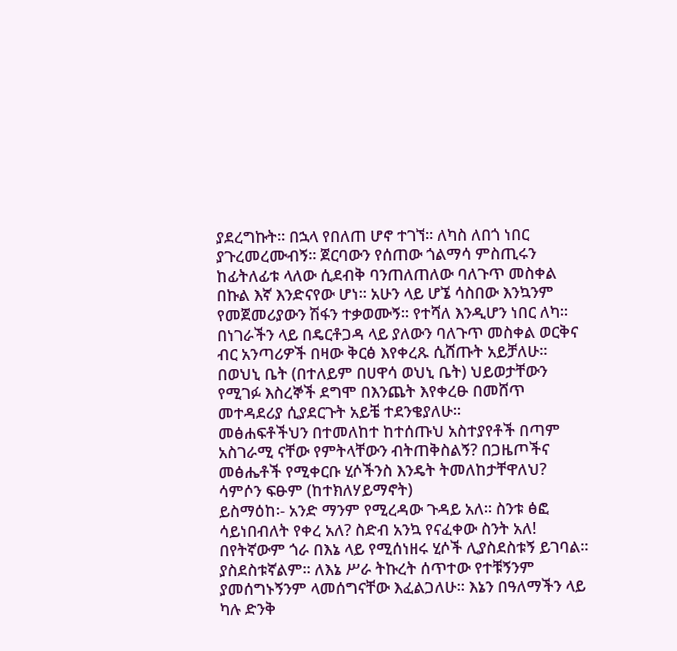ያደረግኩት፡፡ በኋላ የበለጠ ሆኖ ተገኘ፡፡ ለካስ ለበጎ ነበር ያጉረመረሙብኝ፡፡ ጀርባውን የሰጠው ጎልማሳ ምስጢሩን ከፊትለፊቱ ላለው ሲደብቅ ባንጠለጠለው ባለጉጥ መስቀል በኩል እኛ እንድናየው ሆነ፡፡ አሁን ላይ ሆኜ ሳስበው እንኳንም የመጀመሪያውን ሽፋን ተቃወሙኝ፡፡ የተሻለ እንዲሆን ነበር ለካ፡፡ በነገራችን ላይ በዴርቶጋዳ ላይ ያለውን ባለጉጥ መስቀል ወርቅና ብር አንጣሪዎች በዛው ቅርፅ እየቀረጹ ሲሸጡት አይቻለሁ፡፡ በወህኒ ቤት (በተለይም በሀዋሳ ወህኒ ቤት) ህይወታቸውን የሚገፉ እስረኞች ደግሞ በእንጨት እየቀረፁ በመሸጥ መተዳደሪያ ሲያደርጉት አይቼ ተደንቄያለሁ፡፡
መፅሐፍቶችህን በተመለከተ ከተሰጡህ አስተያየቶች በጣም አስገራሚ ናቸው የምትላቸውን ብትጠቅስልኝ? በጋዜጦችና መፅሔቶች የሚቀርቡ ሂሶችንስ እንዴት ትመለከታቸዋለህ?
ሳምሶን ፍፁም (ከተክለሃይማኖት)
ይስማዕከ፡- አንድ ማንም የሚረዳው ጉዳይ አለ፡፡ ስንቱ ፅፎ ሳይነበብለት የቀረ አለ? ስድብ አንኳ የናፈቀው ስንት አለ! በየትኛውም ጎራ በእኔ ላይ የሚሰነዘሩ ሂሶች ሊያስደስቱኝ ይገባል፡፡ ያስደስቱኛልም፡፡ ለእኔ ሥራ ትኩረት ሰጥተው የተቹኝንም ያመሰግኑኝንም ላመሰግናቸው እፈልጋለሁ፡፡ እኔን በዓለማችን ላይ ካሉ ድንቅ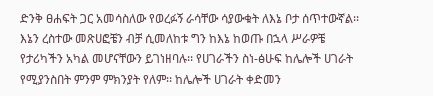ድንቅ ፀሐፍት ጋር አመሳስለው የወረፉኝ ራሳቸው ሳያውቁት ለእኔ ቦታ ሰጥተውኛል፡፡ እኔን ረስተው መጽሀፎቼን ብቻ ሲመለከቱ ግን ከእኔ ከወጡ በኋላ ሥራዎቼ የታሪካችን አካል መሆናቸውን ይገነዘባሉ፡፡ የሀገራችን ስነ-ፅሁፍ ከሌሎች ሀገራት የሚያንስበት ምንም ምክንያት የለም፡፡ ከሌሎች ሀገራት ቀድመን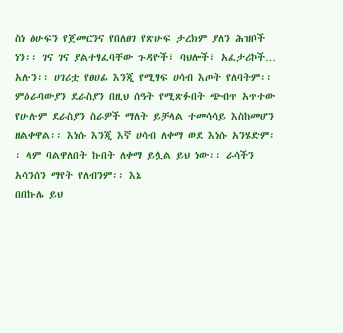ስነ ፅሁፍን የጀመርንና የበለፀገ የጽሁፍ ታረክም ያለን ሕዝቦች ነን፡፡ ገና ገና ያልተፃፈባቸው ጉዳዮች፣ ባህሎች፣ አፈታሪኮች… አሉን፡፡ ሀገሪቷ የፀሀፊ እንጂ የሚፃፍ ሀሳብ እጦት የለባትም፡፡ ምዕራባውያን ደራስያን በዚህ ሰዓት የሚጽፉበት ጭብጥ አጥተው የሁሉም ደራስያን ስራዎች ማለት ይቻላል ተመሳሳይ እስከመሆን ዘልቀዋል፡፡ እነሱ እንጂ እኛ ሀሳብ ለቀማ ወደ እነሱ አንሄድም፡፡ ላም ባልዋለበት ኩበት ለቀማ ይሏል ይህ ነው፡፡ ራሳችን አሳንሰን ማየት የለብንም፡፡ እኔ
በበኩሌ ይህ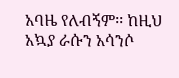አባዜ የለብኝም፡፡ ከዚህ አኳያ ራሱን አሳንሶ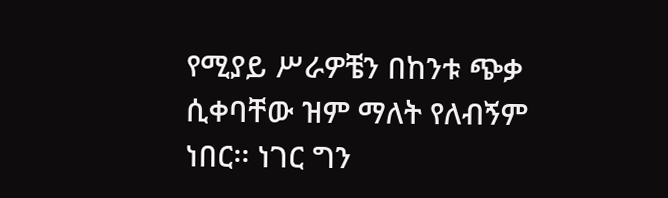የሚያይ ሥራዎቼን በከንቱ ጭቃ ሲቀባቸው ዝም ማለት የለብኝም ነበር፡፡ ነገር ግን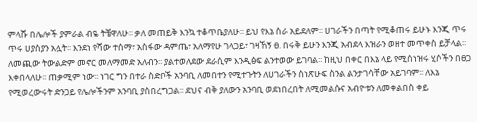ምላሹ በሌሎች ያምራል ብዬ ትቼዋለሁ፡፡ ቃለ መጠይቅ እንኳ ተቆጥቤያለሁ፡፡ ይህ የእኔ ስራ አይደለም፡፡ ሀገራችን በጣት የሚቆጠሩ ይሁኑ እንጂ ጥሩ ጥሩ ሀያስያን አሏት፡፡ እንደነ የሻው ተሰማ፣ አስፋው ዳምጤ፣ አለማየሁ ገላጋይ፣ ገዛኸኝ ፀ. በሩቅ ይሁን እንጂ አብደላ እዝራን ወዘተ መጥቀስ ይቻላል፡፡ ለመጪው ትውልድም መኖር መለማመድ አለብን፡፡ ያልተወለደው ደራሲም እንዲፅፍ ልንተወው ይገባል፡፡ ከዚህ በቀር በእኔ ላይ የሚሰነዝሩ ሂሶችን በፀጋ እቀበላለሁ፡፡ ጠቃሚም ነው፡፡ ነገር ግን በተራ ስድቦች አንባቢ ለመበተን የሚተጉትን ለሀገራችን ስነጽሁፍ ስንል ልንታገሳቸው አይገባም፡፡ ለእኔ የሚወረውሩት ድንጋይ የሌሎችንም አንባቢ ያስበረግጋል፡፡ ደህና ብቅ ያለውን አንባቢ ወደነበረበት ለሚመልሱና አብዮቱን ለመቀልበስ ቀይ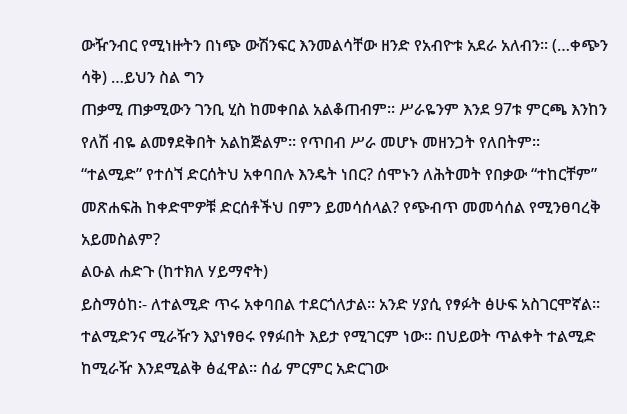ውዥንብር የሚነዙትን በነጭ ውሽንፍር እንመልሳቸው ዘንድ የአብዮቱ አደራ አለብን፡፡ (…ቀጭን ሳቅ) …ይህን ስል ግን
ጠቃሚ ጠቃሚውን ገንቢ ሂስ ከመቀበል አልቆጠብም፡፡ ሥራዬንም እንደ 97ቱ ምርጫ እንከን የለሽ ብዬ ልመፃደቅበት አልከጅልም፡፡ የጥበብ ሥራ መሆኑ መዘንጋት የለበትም፡፡
“ተልሚድ” የተሰኘ ድርሰትህ አቀባበሉ እንዴት ነበር? ሰሞኑን ለሕትመት የበቃው “ተከርቸም” መጽሐፍሕ ከቀድሞዎቹ ድርሰቶችህ በምን ይመሳሰላል? የጭብጥ መመሳሰል የሚንፀባረቅ አይመስልም?
ልዑል ሐድጉ (ከተክለ ሃይማኖት)
ይስማዕከ፡- ለተልሚድ ጥሩ አቀባበል ተደርጎለታል፡፡ አንድ ሃያሲ የፃፉት ፅሁፍ አስገርሞኛል፡፡ ተልሚድንና ሚራዥን እያነፃፀሩ የፃፉበት እይታ የሚገርም ነው፡፡ በህይወት ጥልቀት ተልሚድ ከሚራዥ እንደሚልቅ ፅፈዋል፡፡ ሰፊ ምርምር አድርገው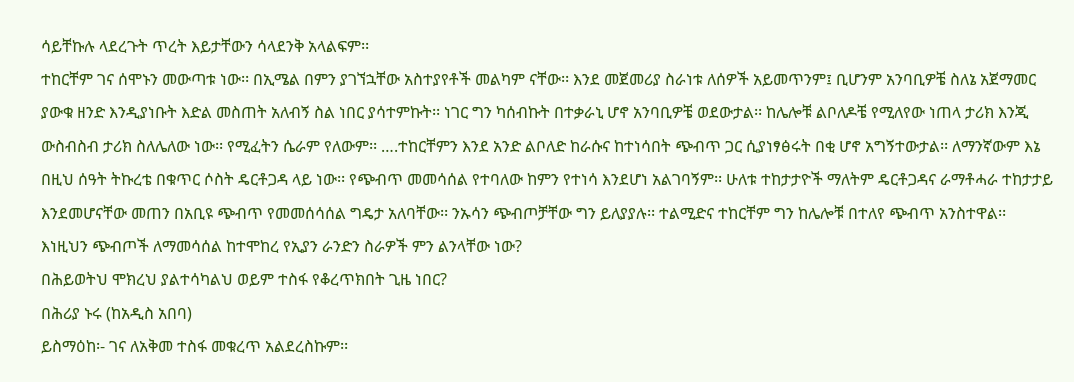ሳይቸኩሉ ላደረጉት ጥረት እይታቸውን ሳላደንቅ አላልፍም፡፡
ተከርቸም ገና ሰሞኑን መውጣቱ ነው፡፡ በኢሜል በምን ያገኘኋቸው አስተያየቶች መልካም ናቸው፡፡ እንደ መጀመሪያ ስራነቱ ለሰዎች አይመጥንም፤ ቢሆንም አንባቢዎቼ ስለኔ አጀማመር ያውቁ ዘንድ እንዲያነቡት እድል መስጠት አለብኝ ስል ነበር ያሳተምኩት፡፡ ነገር ግን ካሰብኩት በተቃራኒ ሆኖ አንባቢዎቼ ወደውታል፡፡ ከሌሎቹ ልቦለዶቼ የሚለየው ነጠላ ታሪክ እንጂ ውስብስብ ታሪክ ስለሌለው ነው፡፡ የሚፈትን ሴራም የለውም፡፡ ….ተከርቸምን እንደ አንድ ልቦለድ ከራሱና ከተነሳበት ጭብጥ ጋር ሲያነፃፅሩት በቂ ሆኖ አግኝተውታል፡፡ ለማንኛውም እኔ በዚህ ሰዓት ትኩረቴ በቁጥር ሶስት ዴርቶጋዳ ላይ ነው፡፡ የጭብጥ መመሳሰል የተባለው ከምን የተነሳ እንደሆነ አልገባኝም፡፡ ሁለቱ ተከታታዮች ማለትም ዴርቶጋዳና ራማቶሓራ ተከታታይ እንደመሆናቸው መጠን በአቢዩ ጭብጥ የመመሰሳሰል ግዴታ አለባቸው፡፡ ንኡሳን ጭብጦቻቸው ግን ይለያያሉ፡፡ ተልሚድና ተከርቸም ግን ከሌሎቹ በተለየ ጭብጥ አንስተዋል፡፡ እነዚህን ጭብጦች ለማመሳሰል ከተሞከረ የኢያን ራንድን ስራዎች ምን ልንላቸው ነው?
በሕይወትህ ሞክረህ ያልተሳካልህ ወይም ተስፋ የቆረጥክበት ጊዜ ነበር?
በሕሪያ ኑሩ (ከአዲስ አበባ)
ይስማዕከ፡- ገና ለአቅመ ተስፋ መቁረጥ አልደረስኩም፡፡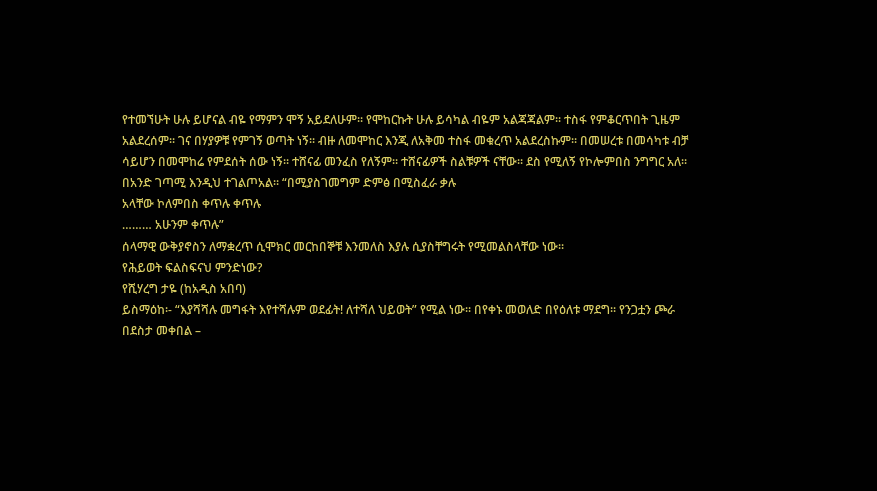የተመኘሁት ሁሉ ይሆናል ብዬ የማምን ሞኝ አይደለሁም፡፡ የሞከርኩት ሁሉ ይሳካል ብዬም አልጃጃልም፡፡ ተስፋ የምቆርጥበት ጊዜም አልደረሰም፡፡ ገና በሃያዎቹ የምገኝ ወጣት ነኝ፡፡ ብዙ ለመሞከር እንጂ ለአቅመ ተስፋ መቁረጥ አልደረስኩም፡፡ በመሠረቱ በመሳካቱ ብቻ ሳይሆን በመሞከሬ የምደሰት ሰው ነኝ፡፡ ተሸናፊ መንፈስ የለኝም፡፡ ተሸናፊዎች ስልቹዎች ናቸው፡፡ ደስ የሚለኝ የኮሎምበስ ንግግር አለ፡፡ በአንድ ገጣሚ እንዲህ ተገልጦአል፡፡ “በሚያስገመግም ድምፅ በሚስፈራ ቃሉ
አላቸው ኮለምበስ ቀጥሉ ቀጥሉ
……… አሁንም ቀጥሉ”
ሰላማዊ ውቅያኖስን ለማቋረጥ ሲሞክር መርከበኞቹ እንመለስ እያሉ ሲያስቸግሩት የሚመልስላቸው ነው፡፡
የሕይወት ፍልስፍናህ ምንድነው?
የሺሃረግ ታዬ (ከአዲስ አበባ)
ይስማዕከ፡- “እያሻሻሉ መግፋት እየተሻሉም ወደፊት! ለተሻለ ህይወት” የሚል ነው፡፡ በየቀኑ መወለድ በየዕለቱ ማደግ፡፡ የንጋቷን ጮራ በደስታ መቀበል –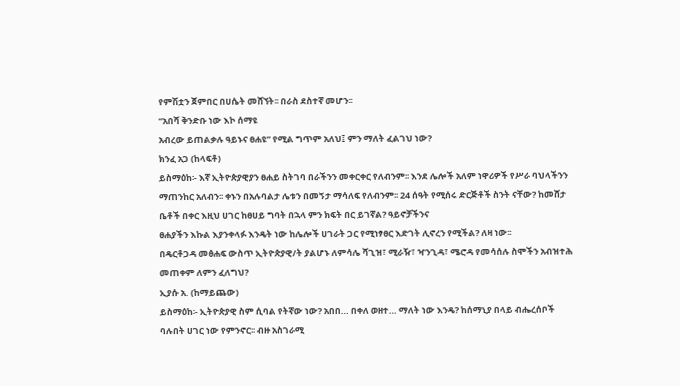የምሽቷን ጀምበር በሀሴት መሸኘት፡፡ በራስ ደስተኛ መሆን፡፡
“አበሻ ቅንድቡ ነው እኮ ሰማዩ
አብረው ይጠልቃሉ ዓይኑና ፀሐዩ” የሚል ግጥም አለህ፤ ምን ማለት ፈልገህ ነው?
ክንፈ አጋ (ከላፍቶ)
ይስማዕከ፡- እኛ ኢትዮጵያዊያን ፀሐይ ስትገባ በራችንን መቀርቀር የለብንም፡፡ እንደ ሌሎች አለም ነዋሪዎች የሥራ ባህላችንን ማጠንከር አለብን፡፡ ቀኑን በአሉባልታ ሌቱን በመኝታ ማሳለፍ የለብንም፡፡ 24 ሰዓት የሚሰሩ ድርጅቶች ስንት ናቸው? ከመሸታ ቤቶች በቀር እዚህ ሀገር ከፀሀይ ግባት በኋላ ምን ክፍት በር ይገኛል? ዓይኖቻችንና
ፀሐያችን እኩል እያንቀላፉ እንዴት ነው ከሌሎች ሀገራት ጋር የሚነፃፀር እድገት ሊኖረን የሚችል? ለዛ ነው፡፡
በዴርቶጋዳ መፅሐፍ ውስጥ ኢትዮጵያዊ/ት ያልሆኑ ለምሳሌ ሻጊዝ፣ ሚራዥ፣ ዣንጊዳ፣ ሜሮዳ የመሳሰሉ ስሞችን አብዝተሕ መጠቀም ለምን ፈለግህ?
ኢያሱ አ. (ከማይጨው)
ይስማዕከ፡- ኢትዮጵያዊ ስም ሲባል የትኛው ነው? አበበ… በቀለ ወዘተ… ማለት ነው እንዴ? ከሰማኒያ በላይ ብሔረሰቦች ባሉበት ሀገር ነው የምንኖር፡፡ ብዙ አስገራሚ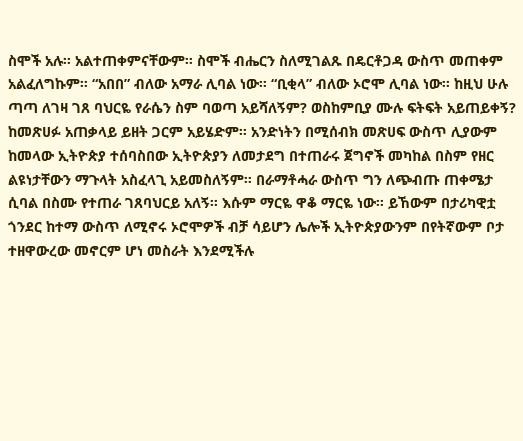ስሞች አሉ፡፡ አልተጠቀምናቸውም፡፡ ስሞች ብሔርን ስለሚገልጹ በዴርቶጋዳ ውስጥ መጠቀም አልፈለግኩም፡፡ “አበበ” ብለው አማራ ሊባል ነው፡፡ “ቢቂላ” ብለው ኦሮሞ ሊባል ነው፡፡ ከዚህ ሁሉ ጣጣ ለገዛ ገጸ ባህርዬ የራሴን ስም ባወጣ አይሻለኝም? ወስከምቢያ ሙሉ ፍትፍት አይጠይቀኝ? ከመጽሀፉ አጠቃላይ ይዘት ጋርም አይሄድም፡፡ አንድነትን በሚሰብክ መጽሀፍ ውስጥ ሊያውም ከመላው ኢትዮጵያ ተሰባስበው ኢትዮጵያን ለመታደግ በተጠራሩ ጀግኖች መካከል በስም የዘር ልዩነታቸውን ማጉላት አስፈላጊ አይመስለኝም፡፡ በራማቶሓራ ውስጥ ግን ለጭብጡ ጠቀሜታ ሲባል በስሙ የተጠራ ገጸባህርይ አለኝ፡፡ እሱም ማርዬ ዋቆ ማርዬ ነው፡፡ ይኸውም በታሪካዊቷ ጎንደር ከተማ ውስጥ ለሚኖሩ ኦሮሞዎች ብቻ ሳይሆን ሌሎች ኢትዮጵያውንም በየትኛውም ቦታ ተዘዋውረው መኖርም ሆነ መስራት እንደሚችሉ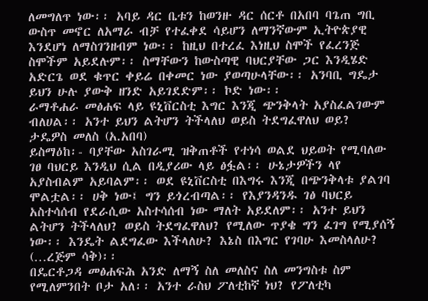ለመግለጥ ነው፡፡ አባይ ዳር ቤቱን ከወንዙ ዳር ሰርቶ በአበባ ባጌጠ ግቢ ውስጥ መኖር ለአማራ ብቻ የተፈቀደ ሳይሆን ለማንኛውም ኢትዮጵያዊ እንደሆነ ለማስገንዘብም ነው፡፡ ከዚህ በተረፈ እነዚህ ስሞች የፈረንጅ ስሞችም አይደሉም፡፡ ስማቸውን ከውስጣዊ ባህርያቸው ጋር እንዲሄድ አድርጌ ወደ ቁጥር ቀይሬ በቀመር ነው ያወጣሁላቸው፡፡ አንባቢ ግዴታ ይህን ሁሉ ያውቅ ዘንድ አይገደድም፡፡ ኮድ ነው፡፡
ራማቶሐራ መፅሐፍ ላይ ዩኒቨርስቲ እግር እንጂ ጭንቅላት አያስፈልገውም ብለሀል፡፡ አንተ ይህን ልትሆን ትችላለህ ወይስ ትደግፈዋለህ ወይ?
ታዴዎስ መለስ (አ.አበባ)
ይስማዕከ፡- ባያቸው አስገራሚ ዝቅጠቶች የተነሳ ወልደ ህይወት የሚባለው ገፀ ባህርይ እንዲህ ሲል በዲያሪው ላይ ፅፏል፡፡ ሁኔታዎችን ላየ አያስብልም አይባልም፡፡ ወደ ዩኒቨርስቲ በእግሩ እንጂ በጭንቅላቱ ያልገባ ሞልቷል፡፡ ሀቅ ነው፤ ግን ይጎረብጣል፡፡ የእያንዳንዱ ገፅ ባህርይ አስተሳሰብ የደራሲው አስተሳሰብ ነው ማለት አይደለም፡፡ አንተ ይህን ልትሆን ትችላለህ? ወይስ ትደግፈዋለህ? የሚለው ጥያቄ ግን ፈገግ የሚያሰኝ ነው፡፡ እንዴት ልደግፈው እችላለሁ? እኔስ በእግር የገባሁ እመስላለሁ? (…ረጅም ሳቅ)፡፡
በዴርቶጋዳ መፅሐፍሕ አንድ ለማኝ ስለ መለስና ስለ መንግስቱ ስም የሚለምንበት ቦታ አለ፡፡ አንተ ራስህ ፖለቲከኛ ነህ? የፖለቲካ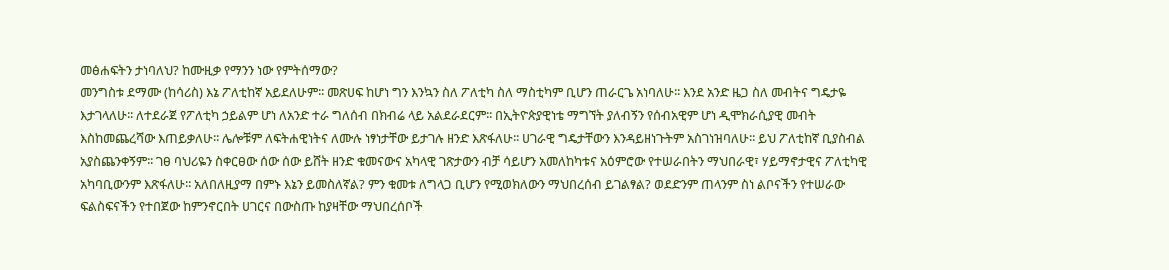መፅሐፍትን ታነባለህ? ከሙዚቃ የማንን ነው የምትሰማው?
መንግስቱ ደማሙ (ከሳሪስ) እኔ ፖለቲከኛ አይደለሁም፡፡ መጽሀፍ ከሆነ ግን እንኳን ስለ ፖለቲካ ስለ ማስቲካም ቢሆን ጠራርጌ አነባለሁ፡፡ እንደ አንድ ዜጋ ስለ መብትና ግዴታዬ እታገላለሁ፡፡ ለተደራጀ የፖለቲካ ኃይልም ሆነ ለአንድ ተራ ግለሰብ በክብሬ ላይ አልደራደርም፡፡ በኢትዮጵያዊነቴ ማግኘት ያለብኝን የሰብአዊም ሆነ ዲሞክራሲያዊ መብት እስከመጨረሻው እጠይቃለሁ፡፡ ሌሎቹም ለፍትሐዊነትና ለሙሉ ነፃነታቸው ይታገሉ ዘንድ እጽፋለሁ፡፡ ሀገራዊ ግዴታቸውን እንዳይዘነጉትም አስገነዝባለሁ፡፡ ይህ ፖለቲከኛ ቢያስብል አያስጨንቀኝም፡፡ ገፀ ባህሪዬን ስቀርፀው ሰው ሰው ይሸት ዘንድ ቁመናውና አካላዊ ገጽታውን ብቻ ሳይሆን አመለከካቱና አዕምሮው የተሠራበትን ማህበራዊ፣ ሃይማኖታዊና ፖለቲካዊ አካባቢውንም እጽፋለሁ፡፡ አለበለዚያማ በምኑ እኔን ይመስለኛል? ምን ቁመቱ ለግላጋ ቢሆን የሚወክለውን ማህበረሰብ ይገልፃል? ወደድንም ጠላንም ስነ ልቦናችን የተሠራው ፍልስፍናችን የተበጀው ከምንኖርበት ሀገርና በውስጡ ከያዛቸው ማህበረሰቦች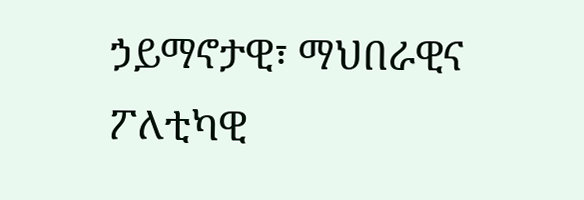ኃይማኖታዊ፣ ማህበራዊና ፖለቲካዊ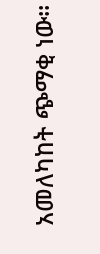አመለካከት ጭማቂ ነው፡፡